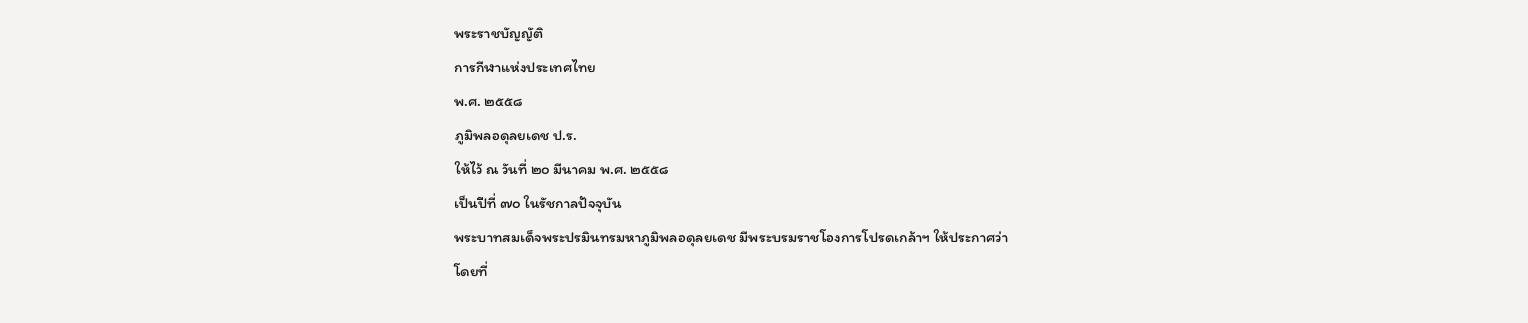พระราชบัญญัติ
การกีฬาแห่งประเทศไทย
พ.ศ. ๒๕๕๘
ภูมิพลอดุลยเดช ป.ร.
ให้ไว้ ณ วันที่ ๒๐ มีนาคม พ.ศ. ๒๕๕๘
เป็นปีที่ ๗๐ ในรัชกาลปัจจุบัน
พระบาทสมเด็จพระปรมินทรมหาภูมิพลอดุลยเดช มีพระบรมราชโองการโปรดเกล้าฯ ให้ประกาศว่า
โดยที่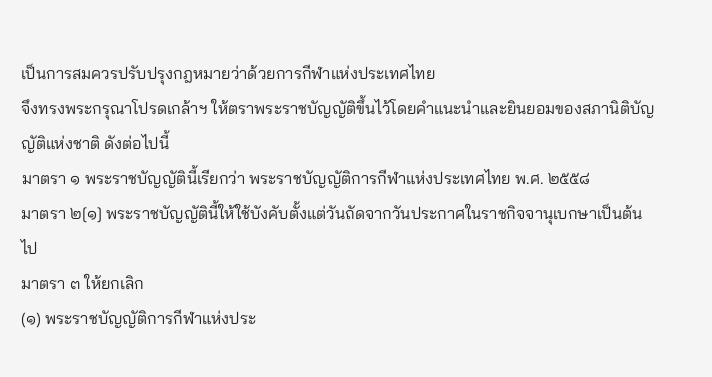เป็นการสมควรปรับปรุงกฎหมายว่าด้วยการกีฬาแห่งประเทศไทย
จึงทรงพระกรุณาโปรดเกล้าฯ ให้ตราพระราชบัญญัติขึ้นไว้โดยคำแนะนำและยินยอมของสภานิติบัญญัติแห่งชาติ ดังต่อไปนี้
มาตรา ๑ พระราชบัญญัตินี้เรียกว่า พระราชบัญญัติการกีฬาแห่งประเทศไทย พ.ศ. ๒๕๕๘
มาตรา ๒[๑] พระราชบัญญัตินี้ให้ใช้บังคับตั้งแต่วันถัดจากวันประกาศในราชกิจจานุเบกษาเป็นต้นไป
มาตรา ๓ ให้ยกเลิก
(๑) พระราชบัญญัติการกีฬาแห่งประ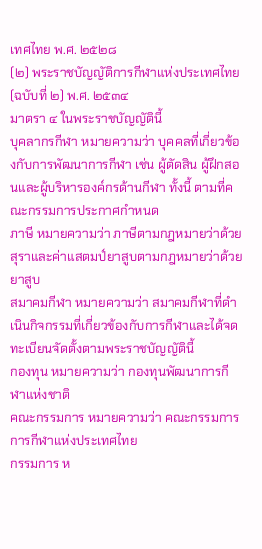เทศไทย พ.ศ. ๒๕๒๘
(๒) พระราชบัญญัติการกีฬาแห่งประเทศไทย (ฉบับที่ ๒) พ.ศ. ๒๕๓๔
มาตรา ๔ ในพระราชบัญญัตินี้
บุคลากรกีฬา หมายความว่า บุคคลที่เกี่ยวข้องกับการพัฒนาการกีฬา เช่น ผู้ตัดสิน ผู้ฝึกสอนและผู้บริหารองค์กรด้านกีฬา ทั้งนี้ ตามที่คณะกรรมการประกาศกำหนด
ภาษี หมายความว่า ภาษีตามกฎหมายว่าด้วยสุราและค่าแสตมป์ยาสูบตามกฎหมายว่าด้วยยาสูบ
สมาคมกีฬา หมายความว่า สมาคมกีฬาที่ดำเนินกิจกรรมที่เกี่ยวข้องกับการกีฬาและได้จดทะเบียนจัดตั้งตามพระราชบัญญัตินี้
กองทุน หมายความว่า กองทุนพัฒนาการกีฬาแห่งชาติ
คณะกรรมการ หมายความว่า คณะกรรมการการกีฬาแห่งประเทศไทย
กรรมการ ห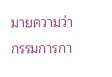มายความว่า กรรมการกา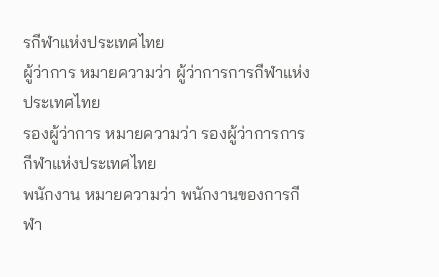รกีฬาแห่งประเทศไทย
ผู้ว่าการ หมายความว่า ผู้ว่าการการกีฬาแห่งประเทศไทย
รองผู้ว่าการ หมายความว่า รองผู้ว่าการการกีฬาแห่งประเทศไทย
พนักงาน หมายความว่า พนักงานของการกีฬา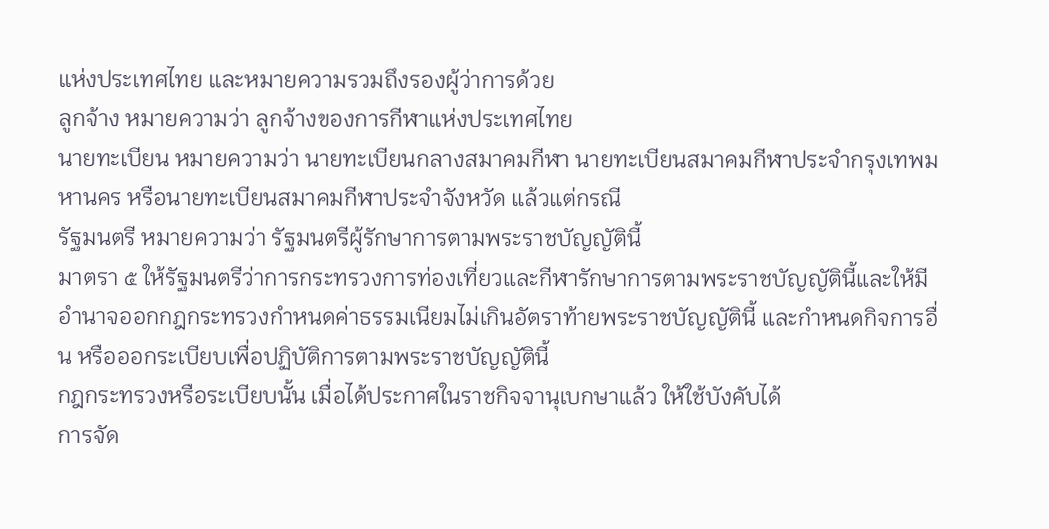แห่งประเทศไทย และหมายความรวมถึงรองผู้ว่าการด้วย
ลูกจ้าง หมายความว่า ลูกจ้างของการกีฬาแห่งประเทศไทย
นายทะเบียน หมายความว่า นายทะเบียนกลางสมาคมกีฬา นายทะเบียนสมาคมกีฬาประจำกรุงเทพมหานคร หรือนายทะเบียนสมาคมกีฬาประจำจังหวัด แล้วแต่กรณี
รัฐมนตรี หมายความว่า รัฐมนตรีผู้รักษาการตามพระราชบัญญัตินี้
มาตรา ๕ ให้รัฐมนตรีว่าการกระทรวงการท่องเที่ยวและกีฬารักษาการตามพระราชบัญญัตินี้และให้มีอำนาจออกกฎกระทรวงกำหนดค่าธรรมเนียมไม่เกินอัตราท้ายพระราชบัญญัตินี้ และกำหนดกิจการอื่น หรือออกระเบียบเพื่อปฏิบัติการตามพระราชบัญญัตินี้
กฎกระทรวงหรือระเบียบนั้น เมื่อได้ประกาศในราชกิจจานุเบกษาแล้ว ให้ใช้บังคับได้
การจัด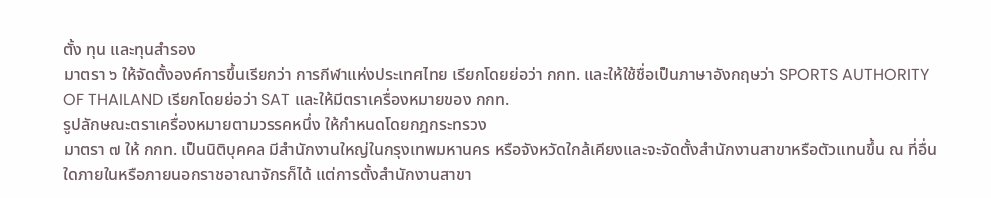ตั้ง ทุน และทุนสำรอง
มาตรา ๖ ให้จัดตั้งองค์การขึ้นเรียกว่า การกีฬาแห่งประเทศไทย เรียกโดยย่อว่า กกท. และให้ใช้ชื่อเป็นภาษาอังกฤษว่า SPORTS AUTHORITY OF THAILAND เรียกโดยย่อว่า SAT และให้มีตราเครื่องหมายของ กกท.
รูปลักษณะตราเครื่องหมายตามวรรคหนึ่ง ให้กำหนดโดยกฎกระทรวง
มาตรา ๗ ให้ กกท. เป็นนิติบุคคล มีสำนักงานใหญ่ในกรุงเทพมหานคร หรือจังหวัดใกล้เคียงและจะจัดตั้งสำนักงานสาขาหรือตัวแทนขึ้น ณ ที่อื่นใดภายในหรือภายนอกราชอาณาจักรก็ได้ แต่การตั้งสำนักงานสาขา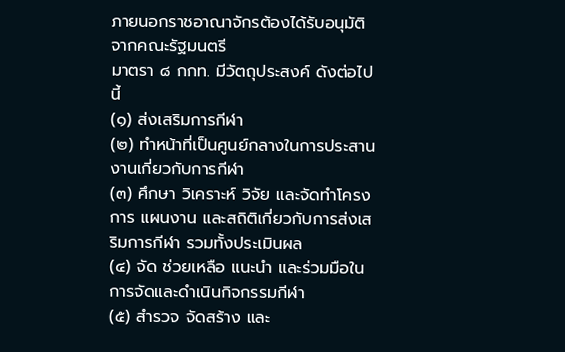ภายนอกราชอาณาจักรต้องได้รับอนุมัติจากคณะรัฐมนตรี
มาตรา ๘ กกท. มีวัตถุประสงค์ ดังต่อไปนี้
(๑) ส่งเสริมการกีฬา
(๒) ทำหน้าที่เป็นศูนย์กลางในการประสานงานเกี่ยวกับการกีฬา
(๓) ศึกษา วิเคราะห์ วิจัย และจัดทำโครงการ แผนงาน และสถิติเกี่ยวกับการส่งเสริมการกีฬา รวมทั้งประเมินผล
(๔) จัด ช่วยเหลือ แนะนำ และร่วมมือในการจัดและดำเนินกิจกรรมกีฬา
(๕) สำรวจ จัดสร้าง และ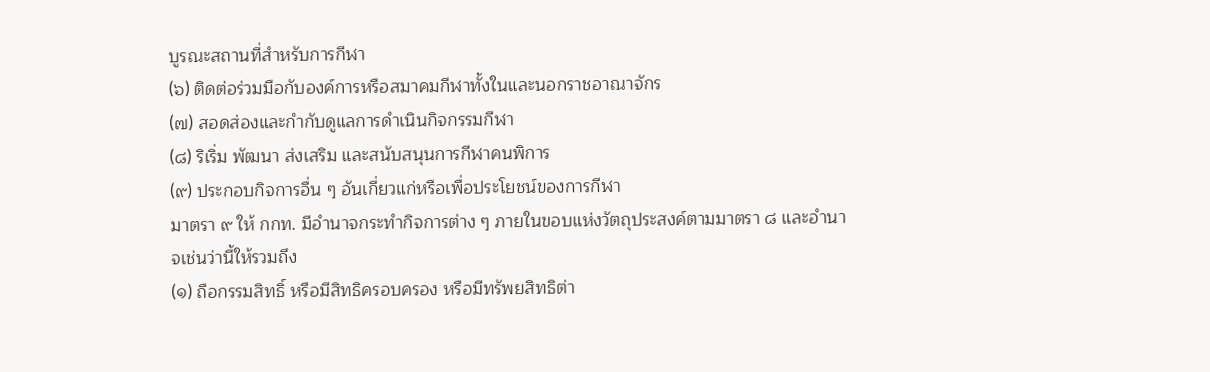บูรณะสถานที่สำหรับการกีฬา
(๖) ติดต่อร่วมมือกับองค์การหรือสมาคมกีฬาทั้งในและนอกราชอาณาจักร
(๗) สอดส่องและกำกับดูแลการดำเนินกิจกรรมกีฬา
(๘) ริเริ่ม พัฒนา ส่งเสริม และสนับสนุนการกีฬาคนพิการ
(๙) ประกอบกิจการอื่น ๆ อันเกี่ยวแก่หรือเพื่อประโยชน์ของการกีฬา
มาตรา ๙ ให้ กกท. มีอำนาจกระทำกิจการต่าง ๆ ภายในขอบแห่งวัตถุประสงค์ตามมาตรา ๘ และอำนาจเช่นว่านี้ให้รวมถึง
(๑) ถือกรรมสิทธิ์ หรือมีสิทธิครอบครอง หรือมีทรัพยสิทธิต่า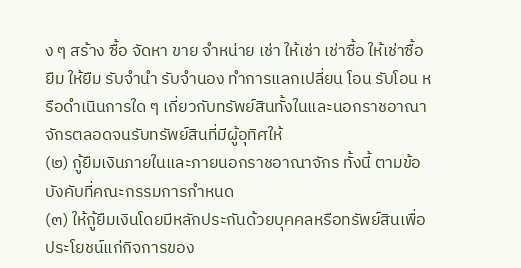ง ๆ สร้าง ซื้อ จัดหา ขาย จำหน่าย เช่า ให้เช่า เช่าซื้อ ให้เช่าซื้อ ยืม ให้ยืม รับจำนำ รับจำนอง ทำการแลกเปลี่ยน โอน รับโอน หรือดำเนินการใด ๆ เกี่ยวกับทรัพย์สินทั้งในและนอกราชอาณาจักรตลอดจนรับทรัพย์สินที่มีผู้อุทิศให้
(๒) กู้ยืมเงินภายในและภายนอกราชอาณาจักร ทั้งนี้ ตามข้อบังคับที่คณะกรรมการกำหนด
(๓) ให้กู้ยืมเงินโดยมีหลักประกันด้วยบุคคลหรือทรัพย์สินเพื่อประโยชน์แก่กิจการของ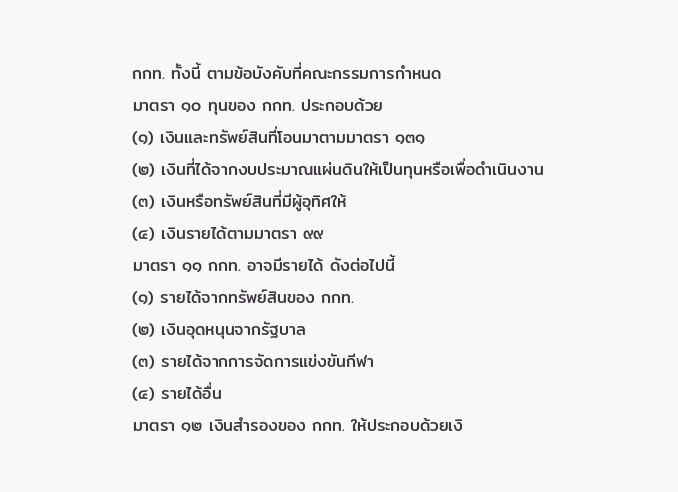กกท. ทั้งนี้ ตามข้อบังคับที่คณะกรรมการกำหนด
มาตรา ๑๐ ทุนของ กกท. ประกอบด้วย
(๑) เงินและทรัพย์สินที่โอนมาตามมาตรา ๑๓๑
(๒) เงินที่ได้จากงบประมาณแผ่นดินให้เป็นทุนหรือเพื่อดำเนินงาน
(๓) เงินหรือทรัพย์สินที่มีผู้อุทิศให้
(๔) เงินรายได้ตามมาตรา ๙๙
มาตรา ๑๑ กกท. อาจมีรายได้ ดังต่อไปนี้
(๑) รายได้จากทรัพย์สินของ กกท.
(๒) เงินอุดหนุนจากรัฐบาล
(๓) รายได้จากการจัดการแข่งขันกีฬา
(๔) รายได้อื่น
มาตรา ๑๒ เงินสำรองของ กกท. ให้ประกอบด้วยเงิ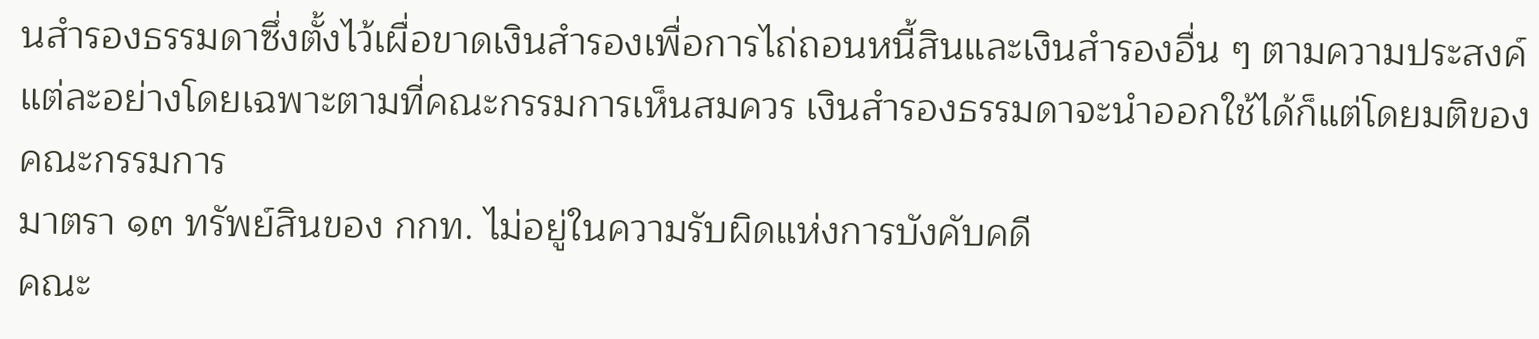นสำรองธรรมดาซึ่งตั้งไว้เผื่อขาดเงินสำรองเพื่อการไถ่ถอนหนี้สินและเงินสำรองอื่น ๆ ตามความประสงค์แต่ละอย่างโดยเฉพาะตามที่คณะกรรมการเห็นสมควร เงินสำรองธรรมดาจะนำออกใช้ได้ก็แต่โดยมติของคณะกรรมการ
มาตรา ๑๓ ทรัพย์สินของ กกท. ไม่อยู่ในความรับผิดแห่งการบังคับคดี
คณะ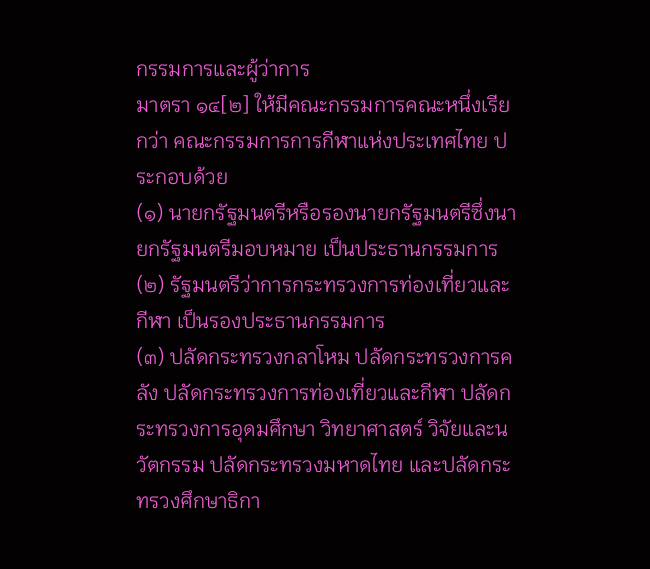กรรมการและผู้ว่าการ
มาตรา ๑๔[๒] ให้มีคณะกรรมการคณะหนึ่งเรียกว่า คณะกรรมการการกีฬาแห่งประเทศไทย ประกอบด้วย
(๑) นายกรัฐมนตรีหรือรองนายกรัฐมนตรีซึ่งนายกรัฐมนตรีมอบหมาย เป็นประธานกรรมการ
(๒) รัฐมนตรีว่าการกระทรวงการท่องเที่ยวและกีฬา เป็นรองประธานกรรมการ
(๓) ปลัดกระทรวงกลาโหม ปลัดกระทรวงการคลัง ปลัดกระทรวงการท่องเที่ยวและกีฬา ปลัดกระทรวงการอุดมศึกษา วิทยาศาสตร์ วิจัยและนวัตกรรม ปลัดกระทรวงมหาดไทย และปลัดกระทรวงศึกษาธิกา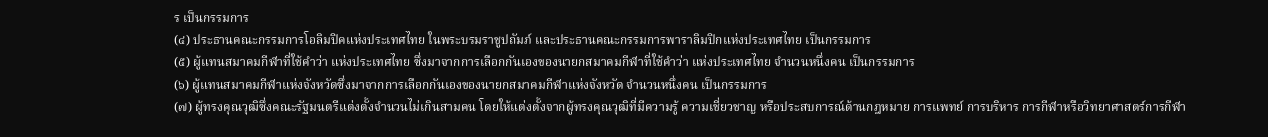ร เป็นกรรมการ
(๔) ประธานคณะกรรมการโอลิมปิคแห่งประเทศไทย ในพระบรมราชูปถัมภ์ และประธานคณะกรรมการพาราลิมปิกแห่งประเทศไทย เป็นกรรมการ
(๕) ผู้แทนสมาคมกีฬาที่ใช้คำว่า แห่งประเทศไทย ซึ่งมาจากการเลือกกันเองของนายกสมาคมกีฬาที่ใช้คำว่า แห่งประเทศไทย จำนวนหนึ่งคน เป็นกรรมการ
(๖) ผู้แทนสมาคมกีฬาแห่งจังหวัดซึ่งมาจากการเลือกกันเองของนายกสมาคมกีฬาแห่งจังหวัด จำนวนหนึ่งคน เป็นกรรมการ
(๗) ผู้ทรงคุณวุฒิซึ่งคณะรัฐมนตรีแต่งตั้งจำนวนไม่เกินสามคน โดยให้แต่งตั้งจากผู้ทรงคุณวุฒิที่มีความรู้ ความเชี่ยวชาญ หรือประสบการณ์ด้านกฎหมาย การแพทย์ การบริหาร การกีฬาหรือวิทยาศาสตร์การกีฬา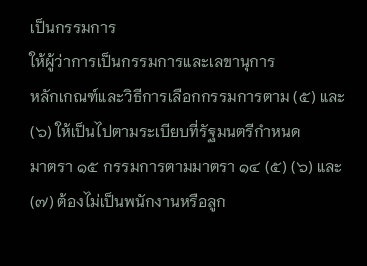เป็นกรรมการ
ให้ผู้ว่าการเป็นกรรมการและเลขานุการ
หลักเกณฑ์และวิธีการเลือกกรรมการตาม (๕) และ (๖) ให้เป็นไปตามระเบียบที่รัฐมนตรีกำหนด
มาตรา ๑๕ กรรมการตามมาตรา ๑๔ (๕) (๖) และ (๗) ต้องไม่เป็นพนักงานหรือลูก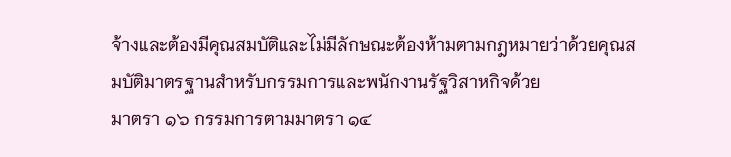จ้างและต้องมีคุณสมบัติและไม่มีลักษณะต้องห้ามตามกฎหมายว่าด้วยคุณสมบัติมาตรฐานสำหรับกรรมการและพนักงานรัฐวิสาหกิจด้วย
มาตรา ๑๖ กรรมการตามมาตรา ๑๔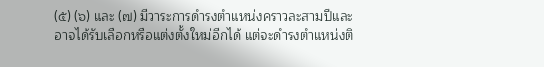(๕) (๖) และ (๗) มีวาระการดำรงตำแหน่งคราวละสามปีและอาจได้รับเลือกหรือแต่งตั้งใหม่อีกได้ แต่จะดำรงตำแหน่งติ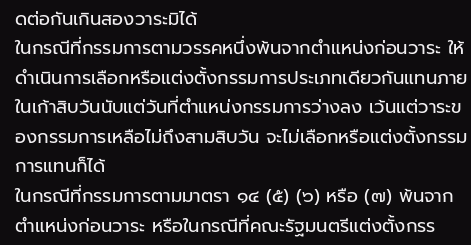ดต่อกันเกินสองวาระมิได้
ในกรณีที่กรรมการตามวรรคหนึ่งพ้นจากตำแหน่งก่อนวาระ ให้ดำเนินการเลือกหรือแต่งตั้งกรรมการประเภทเดียวกันแทนภายในเก้าสิบวันนับแต่วันที่ตำแหน่งกรรมการว่างลง เว้นแต่วาระของกรรมการเหลือไม่ถึงสามสิบวัน จะไม่เลือกหรือแต่งตั้งกรรมการแทนก็ได้
ในกรณีที่กรรมการตามมาตรา ๑๔ (๕) (๖) หรือ (๗) พ้นจากตำแหน่งก่อนวาระ หรือในกรณีที่คณะรัฐมนตรีแต่งตั้งกรร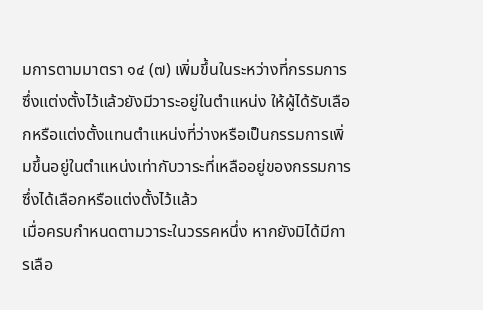มการตามมาตรา ๑๔ (๗) เพิ่มขึ้นในระหว่างที่กรรมการซึ่งแต่งตั้งไว้แล้วยังมีวาระอยู่ในตำแหน่ง ให้ผู้ได้รับเลือกหรือแต่งตั้งแทนตำแหน่งที่ว่างหรือเป็นกรรมการเพิ่มขึ้นอยู่ในตำแหน่งเท่ากับวาระที่เหลืออยู่ของกรรมการซึ่งได้เลือกหรือแต่งตั้งไว้แล้ว
เมื่อครบกำหนดตามวาระในวรรคหนึ่ง หากยังมิได้มีการเลือ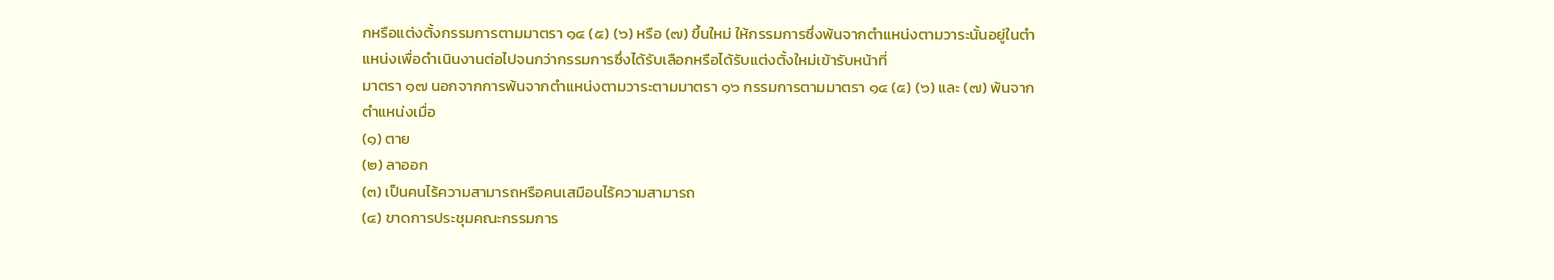กหรือแต่งตั้งกรรมการตามมาตรา ๑๔ (๕) (๖) หรือ (๗) ขึ้นใหม่ ให้กรรมการซึ่งพ้นจากตำแหน่งตามวาระนั้นอยู่ในตำแหน่งเพื่อดำเนินงานต่อไปจนกว่ากรรมการซึ่งได้รับเลือกหรือได้รับแต่งตั้งใหม่เข้ารับหน้าที่
มาตรา ๑๗ นอกจากการพ้นจากตำแหน่งตามวาระตามมาตรา ๑๖ กรรมการตามมาตรา ๑๔ (๕) (๖) และ (๗) พ้นจากตำแหน่งเมื่อ
(๑) ตาย
(๒) ลาออก
(๓) เป็นคนไร้ความสามารถหรือคนเสมือนไร้ความสามารถ
(๔) ขาดการประชุมคณะกรรมการ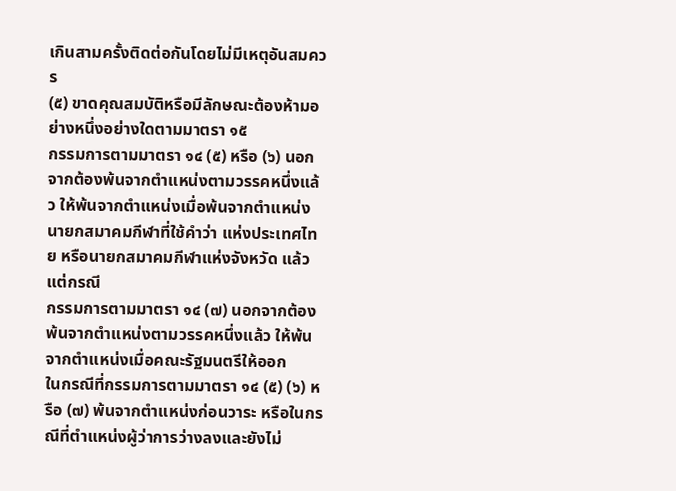เกินสามครั้งติดต่อกันโดยไม่มีเหตุอันสมควร
(๕) ขาดคุณสมบัติหรือมีลักษณะต้องห้ามอย่างหนึ่งอย่างใดตามมาตรา ๑๕
กรรมการตามมาตรา ๑๔ (๕) หรือ (๖) นอกจากต้องพ้นจากตำแหน่งตามวรรคหนึ่งแล้ว ให้พ้นจากตำแหน่งเมื่อพ้นจากตำแหน่งนายกสมาคมกีฬาที่ใช้คำว่า แห่งประเทศไทย หรือนายกสมาคมกีฬาแห่งจังหวัด แล้วแต่กรณี
กรรมการตามมาตรา ๑๔ (๗) นอกจากต้องพ้นจากตำแหน่งตามวรรคหนึ่งแล้ว ให้พ้นจากตำแหน่งเมื่อคณะรัฐมนตรีให้ออก
ในกรณีที่กรรมการตามมาตรา ๑๔ (๕) (๖) หรือ (๗) พ้นจากตำแหน่งก่อนวาระ หรือในกรณีที่ตำแหน่งผู้ว่าการว่างลงและยังไม่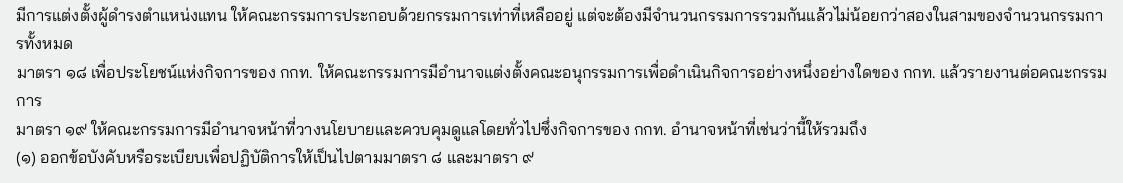มีการแต่งตั้งผู้ดำรงตำแหน่งแทน ให้คณะกรรมการประกอบด้วยกรรมการเท่าที่เหลืออยู่ แต่จะต้องมีจำนวนกรรมการรวมกันแล้วไม่น้อยกว่าสองในสามของจำนวนกรรมการทั้งหมด
มาตรา ๑๘ เพื่อประโยชน์แห่งกิจการของ กกท. ให้คณะกรรมการมีอำนาจแต่งตั้งคณะอนุกรรมการเพื่อดำเนินกิจการอย่างหนึ่งอย่างใดของ กกท. แล้วรายงานต่อคณะกรรมการ
มาตรา ๑๙ ให้คณะกรรมการมีอำนาจหน้าที่วางนโยบายและควบคุมดูแลโดยทั่วไปซึ่งกิจการของ กกท. อำนาจหน้าที่เช่นว่านี้ให้รวมถึง
(๑) ออกข้อบังคับหรือระเบียบเพื่อปฏิบัติการให้เป็นไปตามมาตรา ๘ และมาตรา ๙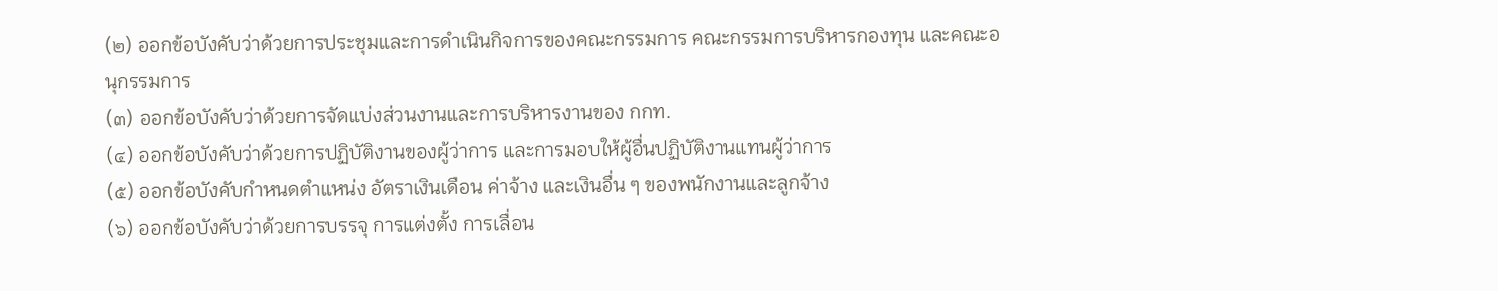(๒) ออกข้อบังคับว่าด้วยการประชุมและการดำเนินกิจการของคณะกรรมการ คณะกรรมการบริหารกองทุน และคณะอนุกรรมการ
(๓) ออกข้อบังคับว่าด้วยการจัดแบ่งส่วนงานและการบริหารงานของ กกท.
(๔) ออกข้อบังคับว่าด้วยการปฏิบัติงานของผู้ว่าการ และการมอบให้ผู้อื่นปฏิบัติงานแทนผู้ว่าการ
(๕) ออกข้อบังคับกำหนดตำแหน่ง อัตราเงินเดือน ค่าจ้าง และเงินอื่น ๆ ของพนักงานและลูกจ้าง
(๖) ออกข้อบังคับว่าด้วยการบรรจุ การแต่งตั้ง การเลื่อน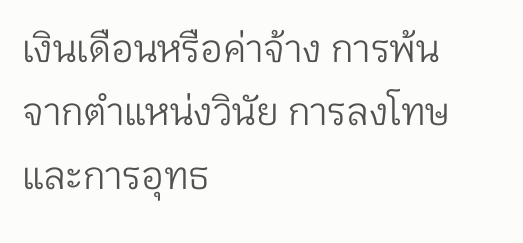เงินเดือนหรือค่าจ้าง การพ้นจากตำแหน่งวินัย การลงโทษ และการอุทธ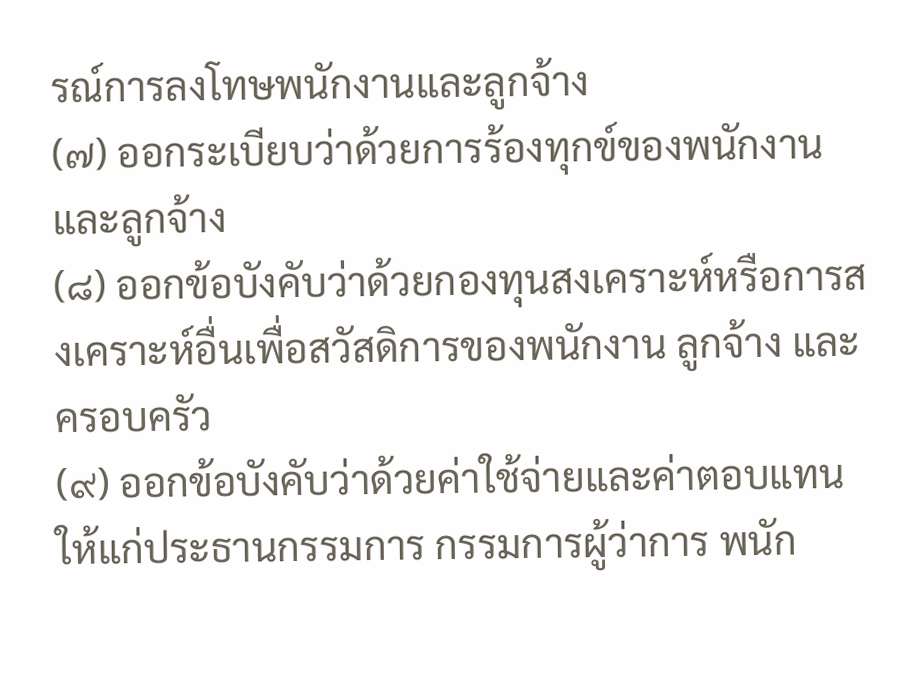รณ์การลงโทษพนักงานและลูกจ้าง
(๗) ออกระเบียบว่าด้วยการร้องทุกข์ของพนักงานและลูกจ้าง
(๘) ออกข้อบังคับว่าด้วยกองทุนสงเคราะห์หรือการสงเคราะห์อื่นเพื่อสวัสดิการของพนักงาน ลูกจ้าง และครอบครัว
(๙) ออกข้อบังคับว่าด้วยค่าใช้จ่ายและค่าตอบแทน ให้แก่ประธานกรรมการ กรรมการผู้ว่าการ พนัก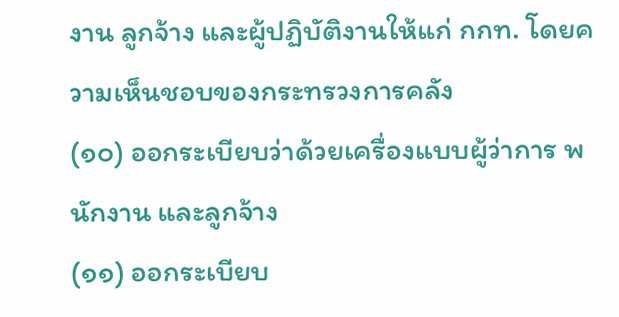งาน ลูกจ้าง และผู้ปฏิบัติงานให้แก่ กกท. โดยความเห็นชอบของกระทรวงการคลัง
(๑๐) ออกระเบียบว่าด้วยเครื่องแบบผู้ว่าการ พนักงาน และลูกจ้าง
(๑๑) ออกระเบียบ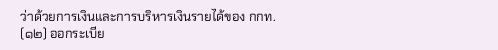ว่าด้วยการเงินและการบริหารเงินรายได้ของ กกท.
(๑๒) ออกระเบีย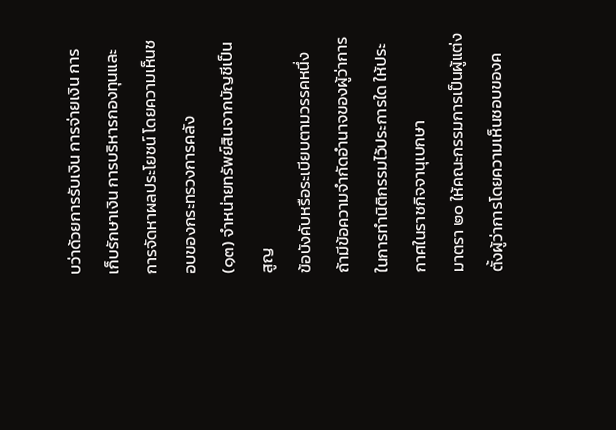บว่าด้วยการรับเงิน การจ่ายเงิน การเก็บรักษาเงิน การบริหารกองทุนและการจัดหาผลประโยชน์ โดยความเห็นชอบของกระทรวงการคลัง
(๑๓) จำหน่ายทรัพย์สินจากบัญชีเป็นสูญ
ข้อบังคับหรือระเบียบตามวรรคหนึ่ง ถ้ามีข้อความจำกัดอำนาจของผู้ว่าการในการทำนิติกรรมไว้ประการใด ให้ประกาศในราชกิจจานุเบกษา
มาตรา ๒๐ ให้คณะกรรมการเป็นผู้แต่งตั้งผู้ว่าการโดยความเห็นชอบของค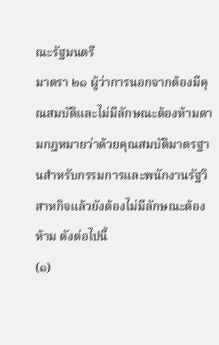ณะรัฐมนตรี
มาตรา ๒๑ ผู้ว่าการนอกจากต้องมีคุณสมบัติและไม่มีลักษณะต้องห้ามตามกฎหมายว่าด้วยคุณสมบัติมาตรฐานสำหรับกรรมการและพนักงานรัฐวิสาหกิจแล้วยังต้องไม่มีลักษณะต้องห้าม ดังต่อไปนี้
(๑)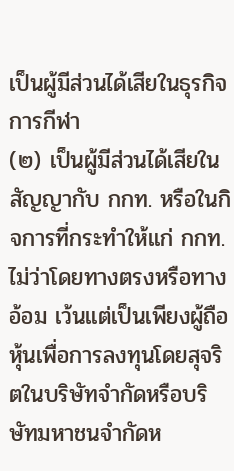เป็นผู้มีส่วนได้เสียในธุรกิจการกีฬา
(๒) เป็นผู้มีส่วนได้เสียในสัญญากับ กกท. หรือในกิจการที่กระทำให้แก่ กกท. ไม่ว่าโดยทางตรงหรือทางอ้อม เว้นแต่เป็นเพียงผู้ถือหุ้นเพื่อการลงทุนโดยสุจริตในบริษัทจำกัดหรือบริษัทมหาชนจำกัดห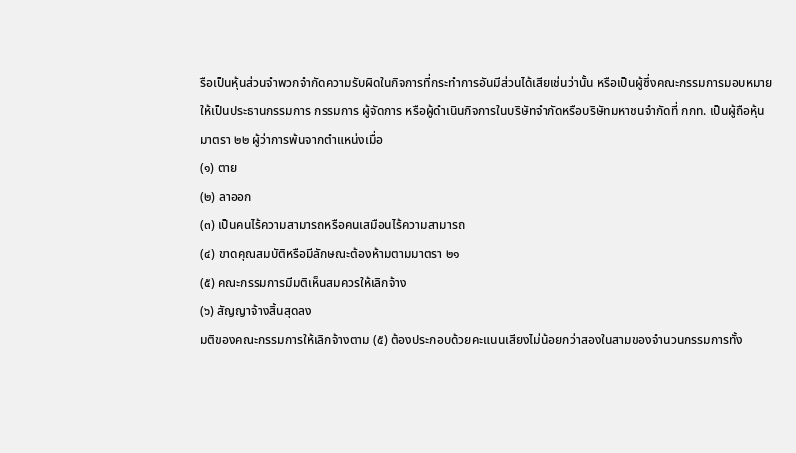รือเป็นหุ้นส่วนจำพวกจำกัดความรับผิดในกิจการที่กระทำการอันมีส่วนได้เสียเช่นว่านั้น หรือเป็นผู้ซึ่งคณะกรรมการมอบหมายให้เป็นประธานกรรมการ กรรมการ ผู้จัดการ หรือผู้ดำเนินกิจการในบริษัทจำกัดหรือบริษัทมหาชนจำกัดที่ กกท. เป็นผู้ถือหุ้น
มาตรา ๒๒ ผู้ว่าการพ้นจากตำแหน่งเมื่อ
(๑) ตาย
(๒) ลาออก
(๓) เป็นคนไร้ความสามารถหรือคนเสมือนไร้ความสามารถ
(๔) ขาดคุณสมบัติหรือมีลักษณะต้องห้ามตามมาตรา ๒๑
(๕) คณะกรรมการมีมติเห็นสมควรให้เลิกจ้าง
(๖) สัญญาจ้างสิ้นสุดลง
มติของคณะกรรมการให้เลิกจ้างตาม (๕) ต้องประกอบด้วยคะแนนเสียงไม่น้อยกว่าสองในสามของจำนวนกรรมการทั้ง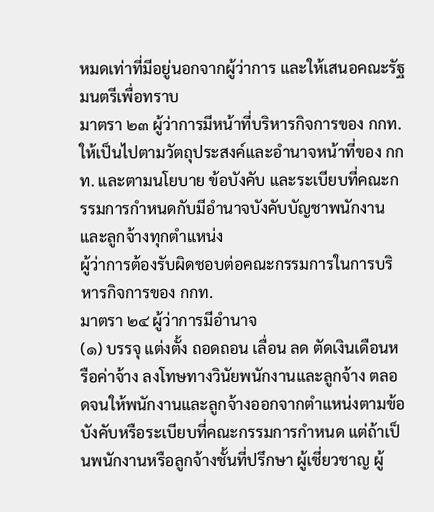หมดเท่าที่มีอยู่นอกจากผู้ว่าการ และให้เสนอคณะรัฐมนตรีเพื่อทราบ
มาตรา ๒๓ ผู้ว่าการมีหน้าที่บริหารกิจการของ กกท. ให้เป็นไปตามวัตถุประสงค์และอำนาจหน้าที่ของ กกท. และตามนโยบาย ข้อบังคับ และระเบียบที่คณะกรรมการกำหนดกับมีอำนาจบังคับบัญชาพนักงานและลูกจ้างทุกตำแหน่ง
ผู้ว่าการต้องรับผิดชอบต่อคณะกรรมการในการบริหารกิจการของ กกท.
มาตรา ๒๔ ผู้ว่าการมีอำนาจ
(๑) บรรจุ แต่งตั้ง ถอดถอน เลื่อน ลด ตัดเงินเดือนหรือค่าจ้าง ลงโทษทางวินัยพนักงานและลูกจ้าง ตลอดจนให้พนักงานและลูกจ้างออกจากตำแหน่งตามข้อบังคับหรือระเบียบที่คณะกรรมการกำหนด แต่ถ้าเป็นพนักงานหรือลูกจ้างชั้นที่ปรึกษา ผู้เชี่ยวชาญ ผู้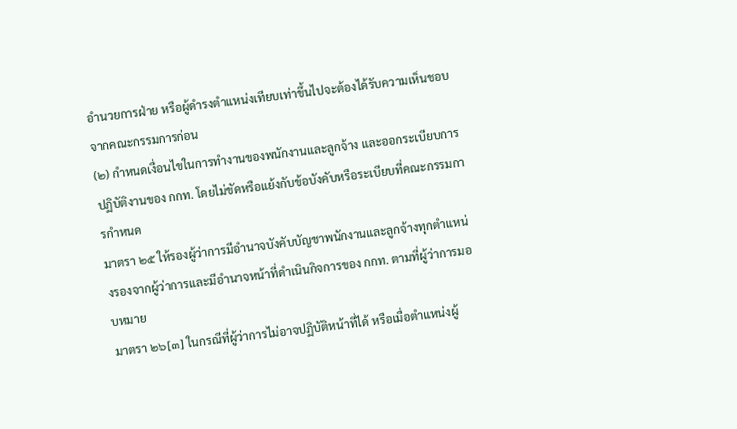อำนวยการฝ่าย หรือผู้ดำรงตำแหน่งเทียบเท่าขึ้นไปจะต้องได้รับความเห็นชอบจากคณะกรรมการก่อน
(๒) กำหนดเงื่อนไขในการทำงานของพนักงานและลูกจ้าง และออกระเบียบการปฏิบัติงานของ กกท. โดยไม่ขัดหรือแย้งกับข้อบังคับหรือระเบียบที่คณะกรรมการกำหนด
มาตรา ๒๕ ให้รองผู้ว่าการมีอำนาจบังคับบัญชาพนักงานและลูกจ้างทุกตำแหน่งรองจากผู้ว่าการและมีอำนาจหน้าที่ดำเนินกิจการของ กกท. ตามที่ผู้ว่าการมอบหมาย
มาตรา ๒๖[๓] ในกรณีที่ผู้ว่าการไม่อาจปฏิบัติหน้าที่ได้ หรือเมื่อตำแหน่งผู้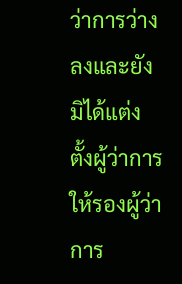ว่าการว่างลงและยังมิได้แต่งตั้งผู้ว่าการ ให้รองผู้ว่าการ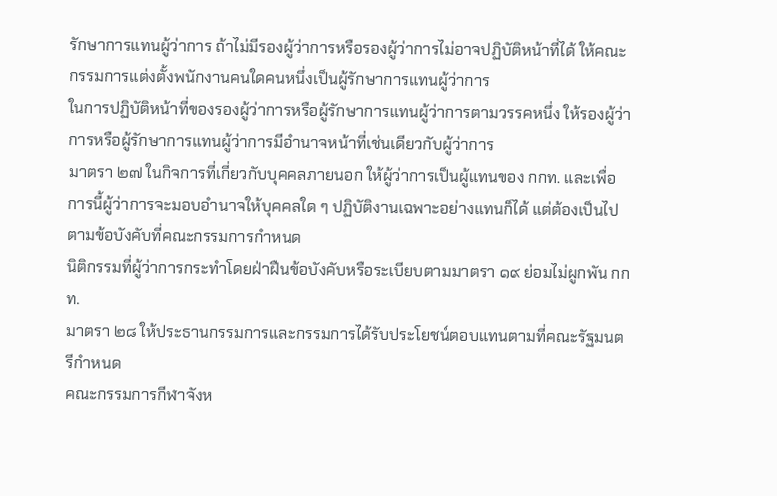รักษาการแทนผู้ว่าการ ถ้าไม่มีรองผู้ว่าการหรือรองผู้ว่าการไม่อาจปฏิบัติหน้าที่ได้ ให้คณะกรรมการแต่งตั้งพนักงานคนใดคนหนึ่งเป็นผู้รักษาการแทนผู้ว่าการ
ในการปฏิบัติหน้าที่ของรองผู้ว่าการหรือผู้รักษาการแทนผู้ว่าการตามวรรคหนึ่ง ให้รองผู้ว่าการหรือผู้รักษาการแทนผู้ว่าการมีอำนาจหน้าที่เช่นเดียวกับผู้ว่าการ
มาตรา ๒๗ ในกิจการที่เกี่ยวกับบุคคลภายนอก ให้ผู้ว่าการเป็นผู้แทนของ กกท. และเพื่อการนี้ผู้ว่าการจะมอบอำนาจให้บุคคลใด ๆ ปฏิบัติงานเฉพาะอย่างแทนก็ได้ แต่ต้องเป็นไปตามข้อบังคับที่คณะกรรมการกำหนด
นิติกรรมที่ผู้ว่าการกระทำโดยฝ่าฝืนข้อบังคับหรือระเบียบตามมาตรา ๑๙ ย่อมไม่ผูกพัน กกท.
มาตรา ๒๘ ให้ประธานกรรมการและกรรมการได้รับประโยชน์ตอบแทนตามที่คณะรัฐมนตรีกำหนด
คณะกรรมการกีฬาจังห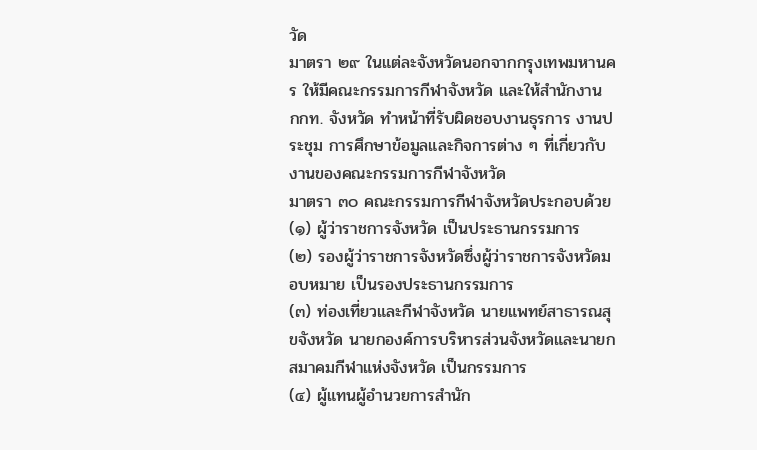วัด
มาตรา ๒๙ ในแต่ละจังหวัดนอกจากกรุงเทพมหานคร ให้มีคณะกรรมการกีฬาจังหวัด และให้สำนักงาน กกท. จังหวัด ทำหน้าที่รับผิดชอบงานธุรการ งานประชุม การศึกษาข้อมูลและกิจการต่าง ๆ ที่เกี่ยวกับงานของคณะกรรมการกีฬาจังหวัด
มาตรา ๓๐ คณะกรรมการกีฬาจังหวัดประกอบด้วย
(๑) ผู้ว่าราชการจังหวัด เป็นประธานกรรมการ
(๒) รองผู้ว่าราชการจังหวัดซึ่งผู้ว่าราชการจังหวัดมอบหมาย เป็นรองประธานกรรมการ
(๓) ท่องเที่ยวและกีฬาจังหวัด นายแพทย์สาธารณสุขจังหวัด นายกองค์การบริหารส่วนจังหวัดและนายกสมาคมกีฬาแห่งจังหวัด เป็นกรรมการ
(๔) ผู้แทนผู้อำนวยการสำนัก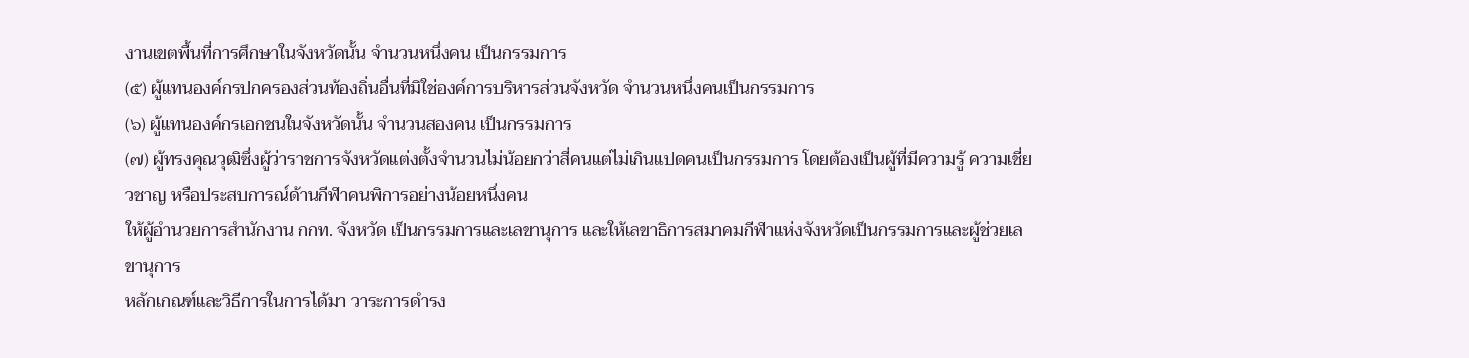งานเขตพื้นที่การศึกษาในจังหวัดนั้น จำนวนหนึ่งคน เป็นกรรมการ
(๕) ผู้แทนองค์กรปกครองส่วนท้องถิ่นอื่นที่มิใช่องค์การบริหารส่วนจังหวัด จำนวนหนึ่งคนเป็นกรรมการ
(๖) ผู้แทนองค์กรเอกชนในจังหวัดนั้น จำนวนสองคน เป็นกรรมการ
(๗) ผู้ทรงคุณวุฒิซึ่งผู้ว่าราชการจังหวัดแต่งตั้งจำนวนไม่น้อยกว่าสี่คนแต่ไม่เกินแปดคนเป็นกรรมการ โดยต้องเป็นผู้ที่มีความรู้ ความเชี่ยวชาญ หรือประสบการณ์ด้านกีฬาคนพิการอย่างน้อยหนึ่งคน
ให้ผู้อำนวยการสำนักงาน กกท. จังหวัด เป็นกรรมการและเลขานุการ และให้เลขาธิการสมาคมกีฬาแห่งจังหวัดเป็นกรรมการและผู้ช่วยเลขานุการ
หลักเกณฑ์และวิธีการในการได้มา วาระการดำรง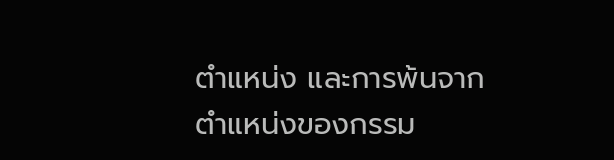ตำแหน่ง และการพ้นจากตำแหน่งของกรรม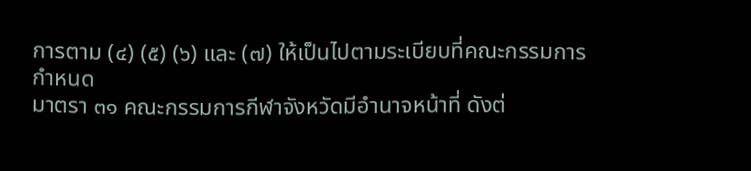การตาม (๔) (๕) (๖) และ (๗) ให้เป็นไปตามระเบียบที่คณะกรรมการกำหนด
มาตรา ๓๑ คณะกรรมการกีฬาจังหวัดมีอำนาจหน้าที่ ดังต่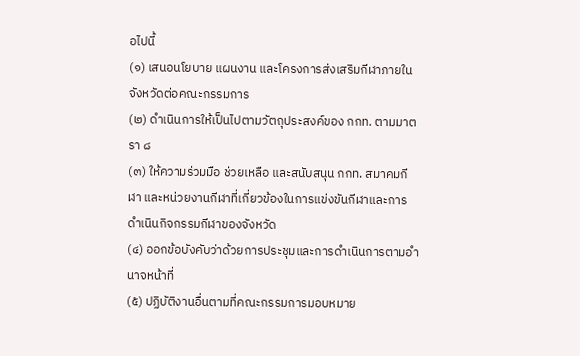อไปนี้
(๑) เสนอนโยบาย แผนงาน และโครงการส่งเสริมกีฬาภายในจังหวัดต่อคณะกรรมการ
(๒) ดำเนินการให้เป็นไปตามวัตถุประสงค์ของ กกท. ตามมาตรา ๘
(๓) ให้ความร่วมมือ ช่วยเหลือ และสนับสนุน กกท. สมาคมกีฬา และหน่วยงานกีฬาที่เกี่ยวข้องในการแข่งขันกีฬาและการดำเนินกิจกรรมกีฬาของจังหวัด
(๔) ออกข้อบังคับว่าด้วยการประชุมและการดำเนินการตามอำนาจหน้าที่
(๕) ปฏิบัติงานอื่นตามที่คณะกรรมการมอบหมาย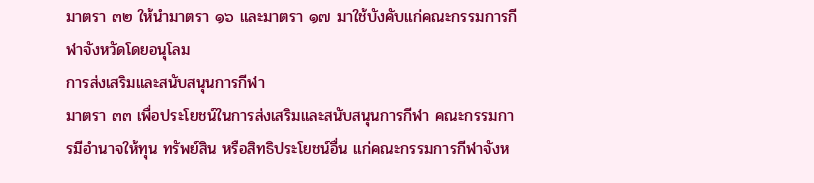มาตรา ๓๒ ให้นำมาตรา ๑๖ และมาตรา ๑๗ มาใช้บังคับแก่คณะกรรมการกีฬาจังหวัดโดยอนุโลม
การส่งเสริมและสนับสนุนการกีฬา
มาตรา ๓๓ เพื่อประโยชน์ในการส่งเสริมและสนับสนุนการกีฬา คณะกรรมการมีอำนาจให้ทุน ทรัพย์สิน หรือสิทธิประโยชน์อื่น แก่คณะกรรมการกีฬาจังห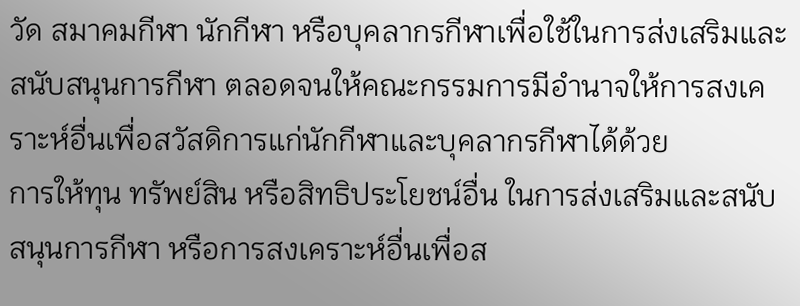วัด สมาคมกีฬา นักกีฬา หรือบุคลากรกีฬาเพื่อใช้ในการส่งเสริมและสนับสนุนการกีฬา ตลอดจนให้คณะกรรมการมีอำนาจให้การสงเคราะห์อื่นเพื่อสวัสดิการแก่นักกีฬาและบุคลากรกีฬาได้ด้วย
การให้ทุน ทรัพย์สิน หรือสิทธิประโยชน์อื่น ในการส่งเสริมและสนับสนุนการกีฬา หรือการสงเคราะห์อื่นเพื่อส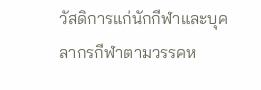วัสดิการแก่นักกีฬาและบุคลากรกีฬาตามวรรคห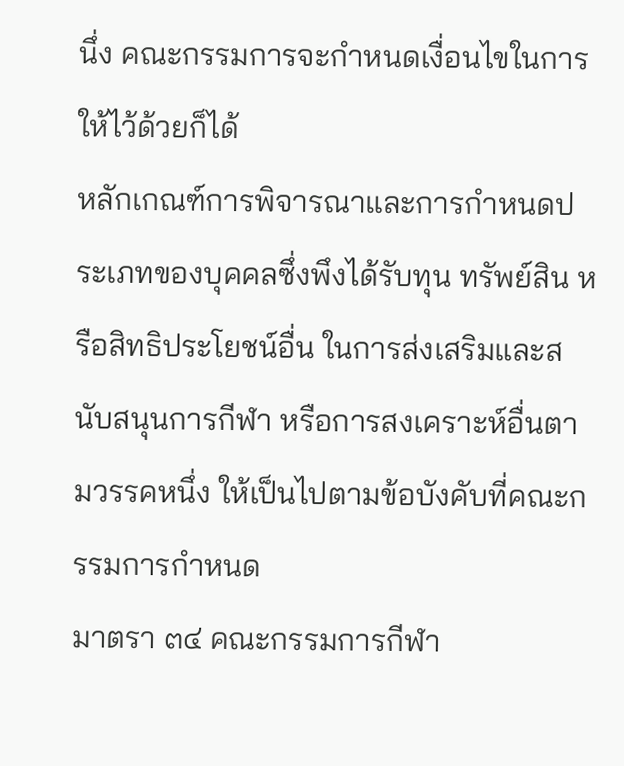นึ่ง คณะกรรมการจะกำหนดเงื่อนไขในการให้ไว้ด้วยก็ได้
หลักเกณฑ์การพิจารณาและการกำหนดประเภทของบุคคลซึ่งพึงได้รับทุน ทรัพย์สิน หรือสิทธิประโยชน์อื่น ในการส่งเสริมและสนับสนุนการกีฬา หรือการสงเคราะห์อื่นตามวรรคหนึ่ง ให้เป็นไปตามข้อบังคับที่คณะกรรมการกำหนด
มาตรา ๓๔ คณะกรรมการกีฬา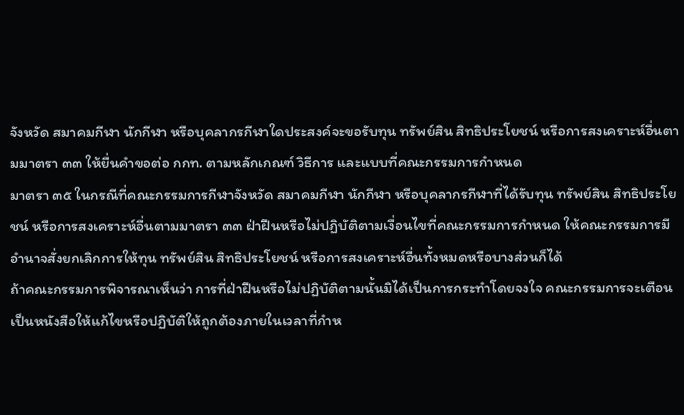จังหวัด สมาคมกีฬา นักกีฬา หรือบุคลากรกีฬาใดประสงค์จะขอรับทุน ทรัพย์สิน สิทธิประโยชน์ หรือการสงเคราะห์อื่นตามมาตรา ๓๓ ให้ยื่นคำขอต่อ กกท. ตามหลักเกณฑ์ วิธีการ และแบบที่คณะกรรมการกำหนด
มาตรา ๓๕ ในกรณีที่คณะกรรมการกีฬาจังหวัด สมาคมกีฬา นักกีฬา หรือบุคลากรกีฬาที่ได้รับทุน ทรัพย์สิน สิทธิประโยชน์ หรือการสงเคราะห์อื่นตามมาตรา ๓๓ ฝ่าฝืนหรือไม่ปฏิบัติตามเงื่อนไขที่คณะกรรมการกำหนด ให้คณะกรรมการมีอำนาจสั่งยกเลิกการให้ทุน ทรัพย์สิน สิทธิประโยชน์ หรือการสงเคราะห์อื่นทั้งหมดหรือบางส่วนก็ได้
ถ้าคณะกรรมการพิจารณาเห็นว่า การที่ฝ่าฝืนหรือไม่ปฏิบัติตามนั้นมิได้เป็นการกระทำโดยจงใจ คณะกรรมการจะเตือนเป็นหนังสือให้แก้ไขหรือปฏิบัติให้ถูกต้องภายในเวลาที่กำห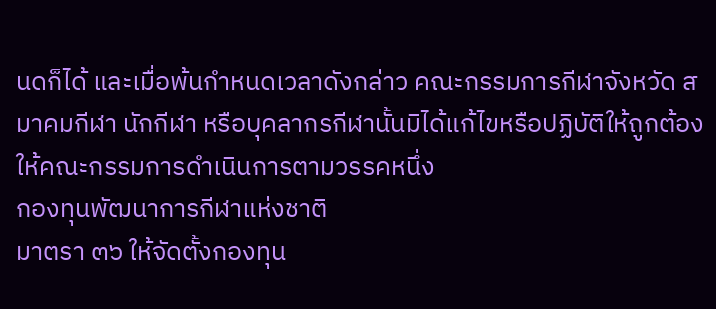นดก็ได้ และเมื่อพ้นกำหนดเวลาดังกล่าว คณะกรรมการกีฬาจังหวัด สมาคมกีฬา นักกีฬา หรือบุคลากรกีฬานั้นมิได้แก้ไขหรือปฏิบัติให้ถูกต้อง ให้คณะกรรมการดำเนินการตามวรรคหนึ่ง
กองทุนพัฒนาการกีฬาแห่งชาติ
มาตรา ๓๖ ให้จัดตั้งกองทุน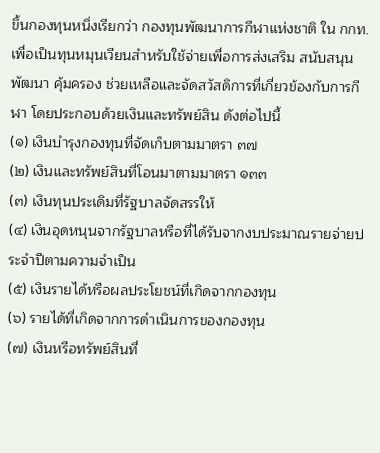ขึ้นกองทุนหนึ่งเรียกว่า กองทุนพัฒนาการกีฬาแห่งชาติ ใน กกท. เพื่อเป็นทุนหมุนเวียนสำหรับใช้จ่ายเพื่อการส่งเสริม สนับสนุน พัฒนา คุ้มครอง ช่วยเหลือและจัดสวัสดิการที่เกี่ยวข้องกับการกีฬา โดยประกอบด้วยเงินและทรัพย์สิน ดังต่อไปนี้
(๑) เงินบำรุงกองทุนที่จัดเก็บตามมาตรา ๓๗
(๒) เงินและทรัพย์สินที่โอนมาตามมาตรา ๑๓๓
(๓) เงินทุนประเดิมที่รัฐบาลจัดสรรให้
(๔) เงินอุดหนุนจากรัฐบาลหรือที่ได้รับจากงบประมาณรายจ่ายประจำปีตามความจำเป็น
(๕) เงินรายได้หรือผลประโยชน์ที่เกิดจากกองทุน
(๖) รายได้ที่เกิดจากการดำเนินการของกองทุน
(๗) เงินหรือทรัพย์สินที่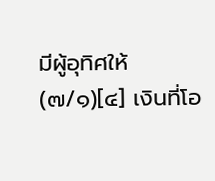มีผู้อุทิศให้
(๗/๑)[๔] เงินที่โอ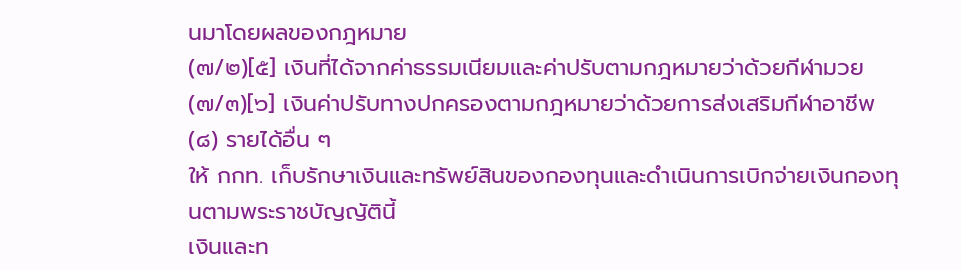นมาโดยผลของกฎหมาย
(๗/๒)[๕] เงินที่ได้จากค่าธรรมเนียมและค่าปรับตามกฎหมายว่าด้วยกีฬามวย
(๗/๓)[๖] เงินค่าปรับทางปกครองตามกฎหมายว่าด้วยการส่งเสริมกีฬาอาชีพ
(๘) รายได้อื่น ๆ
ให้ กกท. เก็บรักษาเงินและทรัพย์สินของกองทุนและดำเนินการเบิกจ่ายเงินกองทุนตามพระราชบัญญัตินี้
เงินและท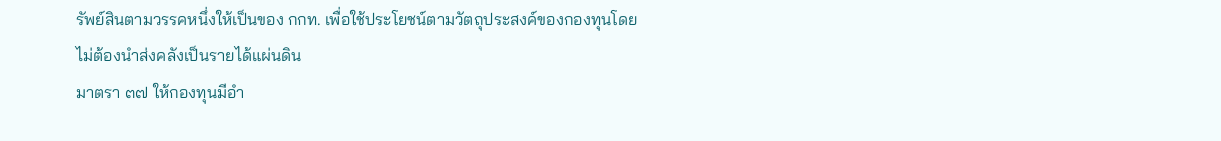รัพย์สินตามวรรคหนึ่งให้เป็นของ กกท. เพื่อใช้ประโยชน์ตามวัตถุประสงค์ของกองทุนโดยไม่ต้องนำส่งคลังเป็นรายได้แผ่นดิน
มาตรา ๓๗ ให้กองทุนมีอำ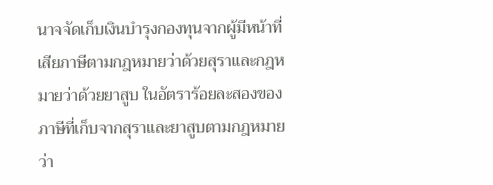นาจจัดเก็บเงินบำรุงกองทุนจากผู้มีหน้าที่เสียภาษีตามกฎหมายว่าด้วยสุราและกฎหมายว่าด้วยยาสูบ ในอัตราร้อยละสองของภาษีที่เก็บจากสุราและยาสูบตามกฎหมายว่า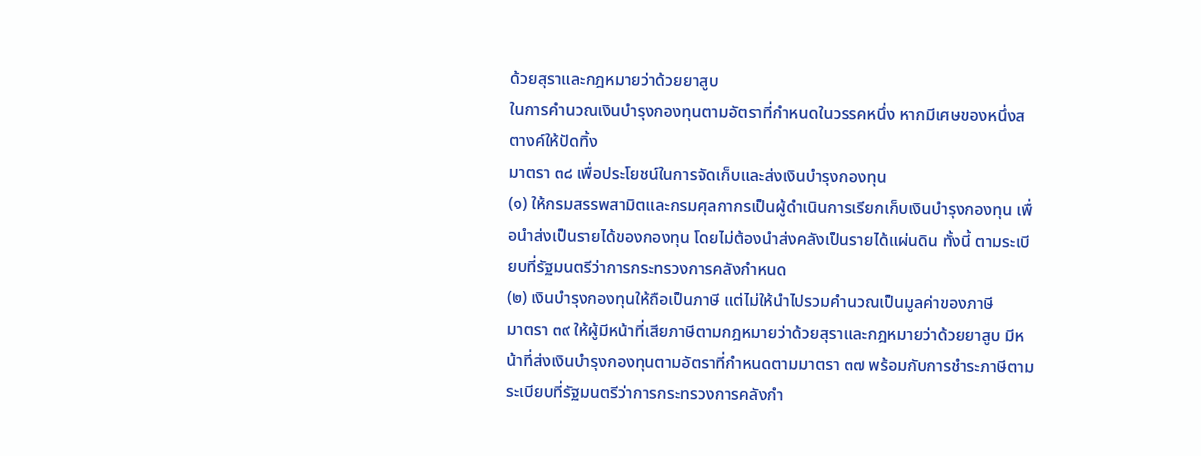ด้วยสุราและกฎหมายว่าด้วยยาสูบ
ในการคำนวณเงินบำรุงกองทุนตามอัตราที่กำหนดในวรรคหนึ่ง หากมีเศษของหนึ่งสตางค์ให้ปัดทิ้ง
มาตรา ๓๘ เพื่อประโยชน์ในการจัดเก็บและส่งเงินบำรุงกองทุน
(๑) ให้กรมสรรพสามิตและกรมศุลกากรเป็นผู้ดำเนินการเรียกเก็บเงินบำรุงกองทุน เพื่อนำส่งเป็นรายได้ของกองทุน โดยไม่ต้องนำส่งคลังเป็นรายได้แผ่นดิน ทั้งนี้ ตามระเบียบที่รัฐมนตรีว่าการกระทรวงการคลังกำหนด
(๒) เงินบำรุงกองทุนให้ถือเป็นภาษี แต่ไม่ให้นำไปรวมคำนวณเป็นมูลค่าของภาษี
มาตรา ๓๙ ให้ผู้มีหน้าที่เสียภาษีตามกฎหมายว่าด้วยสุราและกฎหมายว่าด้วยยาสูบ มีหน้าที่ส่งเงินบำรุงกองทุนตามอัตราที่กำหนดตามมาตรา ๓๗ พร้อมกับการชำระภาษีตามระเบียบที่รัฐมนตรีว่าการกระทรวงการคลังกำ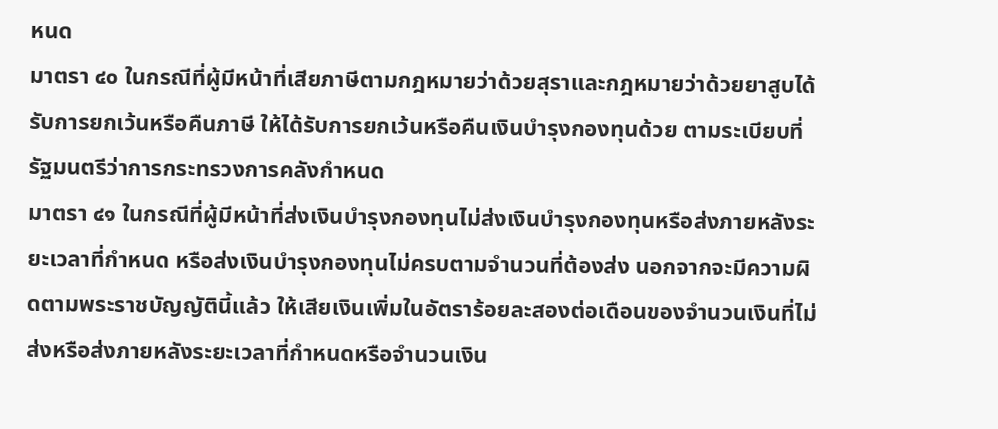หนด
มาตรา ๔๐ ในกรณีที่ผู้มีหน้าที่เสียภาษีตามกฎหมายว่าด้วยสุราและกฎหมายว่าด้วยยาสูบได้รับการยกเว้นหรือคืนภาษี ให้ได้รับการยกเว้นหรือคืนเงินบำรุงกองทุนด้วย ตามระเบียบที่รัฐมนตรีว่าการกระทรวงการคลังกำหนด
มาตรา ๔๑ ในกรณีที่ผู้มีหน้าที่ส่งเงินบำรุงกองทุนไม่ส่งเงินบำรุงกองทุนหรือส่งภายหลังระยะเวลาที่กำหนด หรือส่งเงินบำรุงกองทุนไม่ครบตามจำนวนที่ต้องส่ง นอกจากจะมีความผิดตามพระราชบัญญัตินี้แล้ว ให้เสียเงินเพิ่มในอัตราร้อยละสองต่อเดือนของจำนวนเงินที่ไม่ส่งหรือส่งภายหลังระยะเวลาที่กำหนดหรือจำนวนเงิน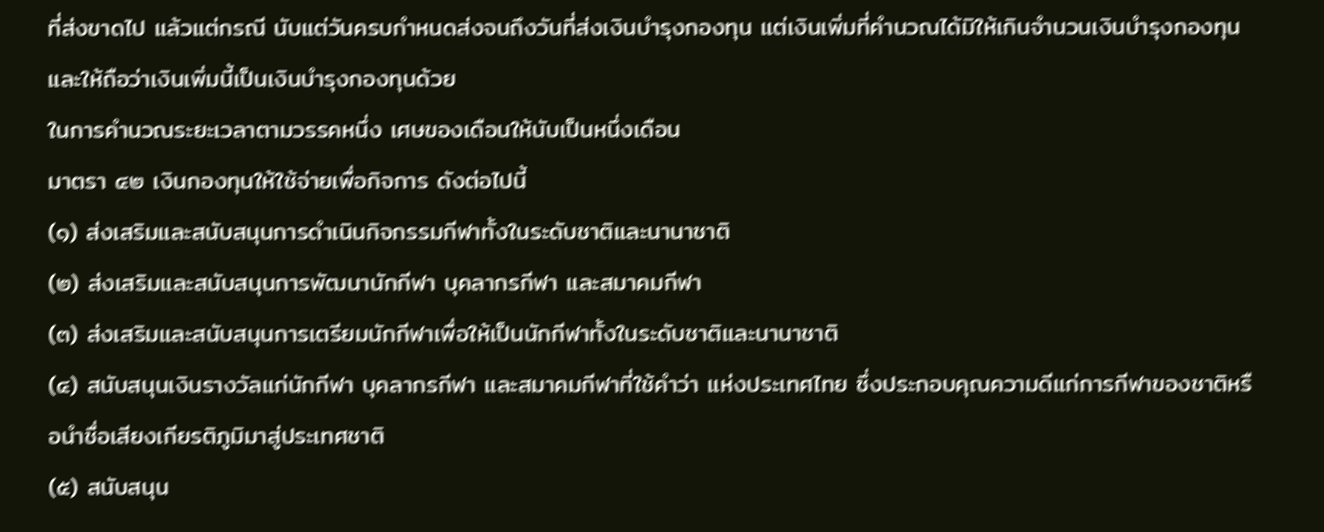ที่ส่งขาดไป แล้วแต่กรณี นับแต่วันครบกำหนดส่งจนถึงวันที่ส่งเงินบำรุงกองทุน แต่เงินเพิ่มที่คำนวณได้มิให้เกินจำนวนเงินบำรุงกองทุนและให้ถือว่าเงินเพิ่มนี้เป็นเงินบำรุงกองทุนด้วย
ในการคำนวณระยะเวลาตามวรรคหนึ่ง เศษของเดือนให้นับเป็นหนึ่งเดือน
มาตรา ๔๒ เงินกองทุนให้ใช้จ่ายเพื่อกิจการ ดังต่อไปนี้
(๑) ส่งเสริมและสนับสนุนการดำเนินกิจกรรมกีฬาทั้งในระดับชาติและนานาชาติ
(๒) ส่งเสริมและสนับสนุนการพัฒนานักกีฬา บุคลากรกีฬา และสมาคมกีฬา
(๓) ส่งเสริมและสนับสนุนการเตรียมนักกีฬาเพื่อให้เป็นนักกีฬาทั้งในระดับชาติและนานาชาติ
(๔) สนับสนุนเงินรางวัลแก่นักกีฬา บุคลากรกีฬา และสมาคมกีฬาที่ใช้คำว่า แห่งประเทศไทย ซึ่งประกอบคุณความดีแก่การกีฬาของชาติหรือนำชื่อเสียงเกียรติภูมิมาสู่ประเทศชาติ
(๕) สนับสนุน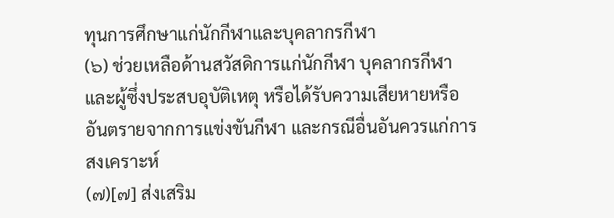ทุนการศึกษาแก่นักกีฬาและบุคลากรกีฬา
(๖) ช่วยเหลือด้านสวัสดิการแก่นักกีฬา บุคลากรกีฬา และผู้ซึ่งประสบอุบัติเหตุ หรือได้รับความเสียหายหรืออันตรายจากการแข่งขันกีฬา และกรณีอื่นอันควรแก่การสงเคราะห์
(๗)[๗] ส่งเสริม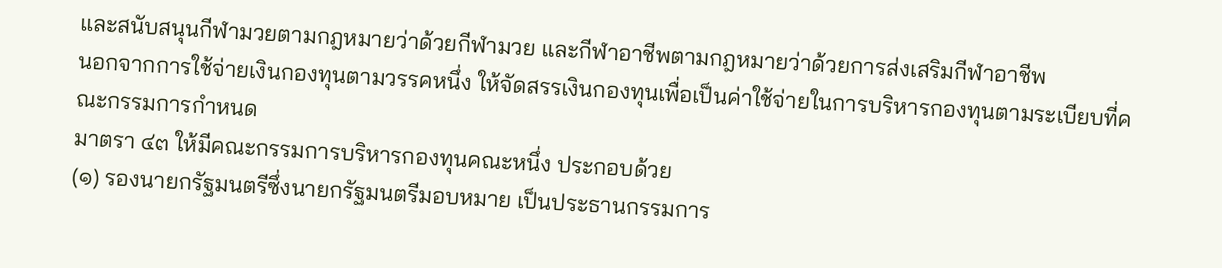และสนับสนุนกีฬามวยตามกฎหมายว่าด้วยกีฬามวย และกีฬาอาชีพตามกฎหมายว่าด้วยการส่งเสริมกีฬาอาชีพ
นอกจากการใช้จ่ายเงินกองทุนตามวรรคหนึ่ง ให้จัดสรรเงินกองทุนเพื่อเป็นค่าใช้จ่ายในการบริหารกองทุนตามระเบียบที่คณะกรรมการกำหนด
มาตรา ๔๓ ให้มีคณะกรรมการบริหารกองทุนคณะหนึ่ง ประกอบด้วย
(๑) รองนายกรัฐมนตรีซึ่งนายกรัฐมนตรีมอบหมาย เป็นประธานกรรมการ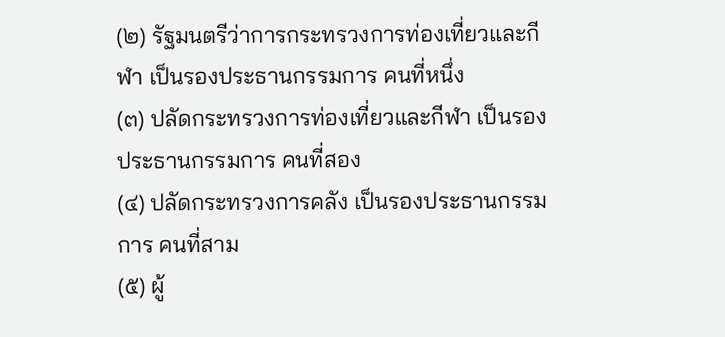(๒) รัฐมนตรีว่าการกระทรวงการท่องเที่ยวและกีฬา เป็นรองประธานกรรมการ คนที่หนึ่ง
(๓) ปลัดกระทรวงการท่องเที่ยวและกีฬา เป็นรองประธานกรรมการ คนที่สอง
(๔) ปลัดกระทรวงการคลัง เป็นรองประธานกรรมการ คนที่สาม
(๕) ผู้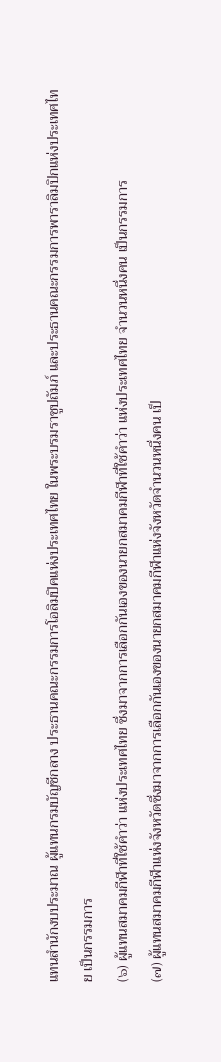แทนสำนักงบประมาณ ผู้แทนกรมบัญชีกลาง ประธานคณะกรรมการโอลิมปิคแห่งประเทศไทย ในพระบรมราชูปถัมภ์ และประธานคณะกรรมการพาราลิมปิกแห่งประเทศไทย เป็นกรรมการ
(๖) ผู้แทนสมาคมกีฬาที่ใช้คำว่า แห่งประเทศไทย ซึ่งมาจากการเลือกกันเองของนายกสมาคมกีฬาที่ใช้คำว่า แห่งประเทศไทย จำนวนหนึ่งคน เป็นกรรมการ
(๗) ผู้แทนสมาคมกีฬาแห่งจังหวัดซึ่งมาจากการเลือกกันเองของนายกสมาคมกีฬาแห่งจังหวัดจำนวนหนึ่งคน เป็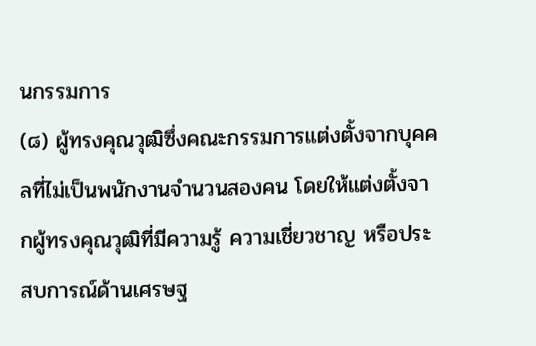นกรรมการ
(๘) ผู้ทรงคุณวุฒิซึ่งคณะกรรมการแต่งตั้งจากบุคคลที่ไม่เป็นพนักงานจำนวนสองคน โดยให้แต่งตั้งจากผู้ทรงคุณวุฒิที่มีความรู้ ความเชี่ยวชาญ หรือประสบการณ์ด้านเศรษฐ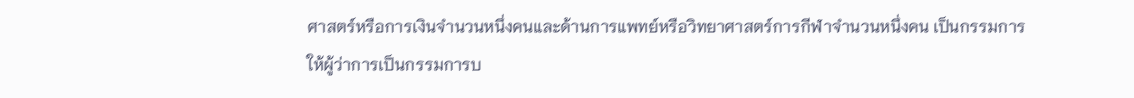ศาสตร์หรือการเงินจำนวนหนึ่งคนและด้านการแพทย์หรือวิทยาศาสตร์การกีฬาจำนวนหนึ่งคน เป็นกรรมการ
ให้ผู้ว่าการเป็นกรรมการบ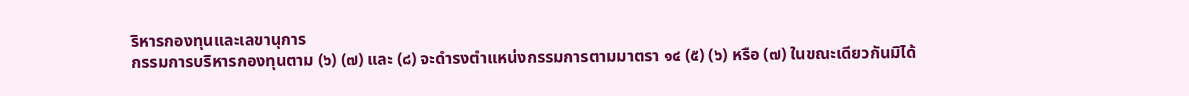ริหารกองทุนและเลขานุการ
กรรมการบริหารกองทุนตาม (๖) (๗) และ (๘) จะดำรงตำแหน่งกรรมการตามมาตรา ๑๔ (๕) (๖) หรือ (๗) ในขณะเดียวกันมิได้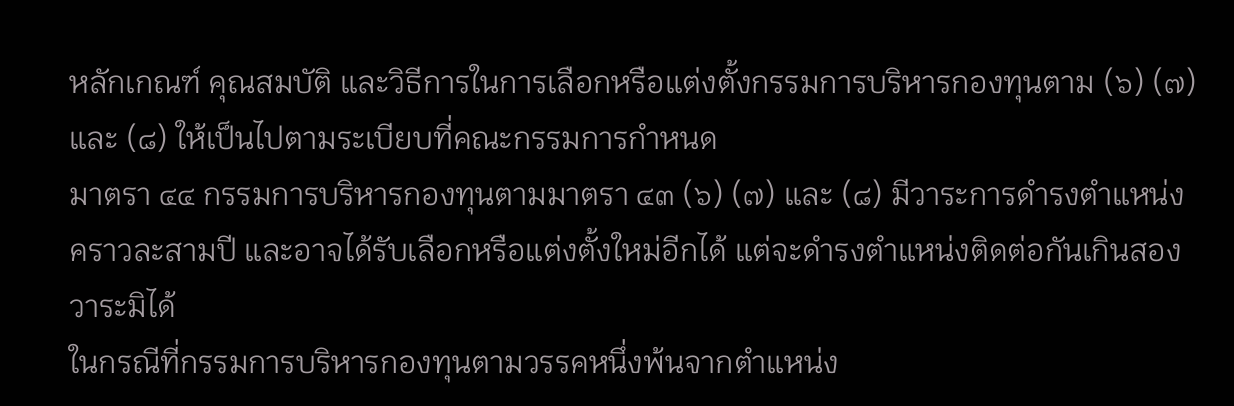หลักเกณฑ์ คุณสมบัติ และวิธีการในการเลือกหรือแต่งตั้งกรรมการบริหารกองทุนตาม (๖) (๗) และ (๘) ให้เป็นไปตามระเบียบที่คณะกรรมการกำหนด
มาตรา ๔๔ กรรมการบริหารกองทุนตามมาตรา ๔๓ (๖) (๗) และ (๘) มีวาระการดำรงตำแหน่งคราวละสามปี และอาจได้รับเลือกหรือแต่งตั้งใหม่อีกได้ แต่จะดำรงตำแหน่งติดต่อกันเกินสองวาระมิได้
ในกรณีที่กรรมการบริหารกองทุนตามวรรคหนึ่งพ้นจากตำแหน่ง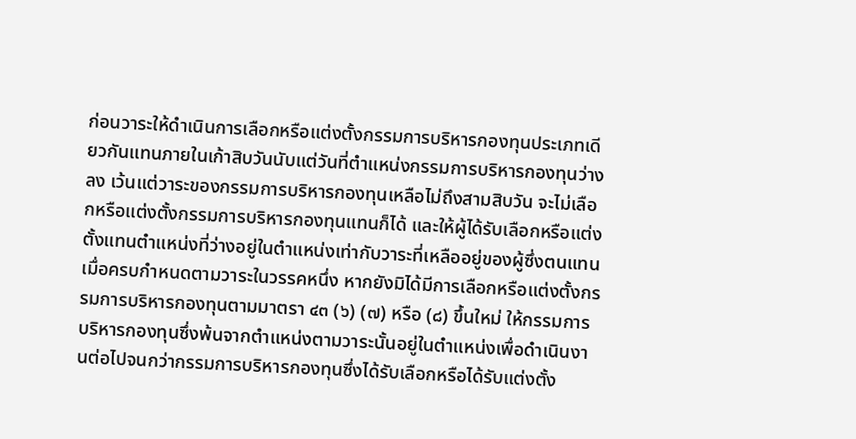ก่อนวาระให้ดำเนินการเลือกหรือแต่งตั้งกรรมการบริหารกองทุนประเภทเดียวกันแทนภายในเก้าสิบวันนับแต่วันที่ตำแหน่งกรรมการบริหารกองทุนว่างลง เว้นแต่วาระของกรรมการบริหารกองทุนเหลือไม่ถึงสามสิบวัน จะไม่เลือกหรือแต่งตั้งกรรมการบริหารกองทุนแทนก็ได้ และให้ผู้ได้รับเลือกหรือแต่งตั้งแทนตำแหน่งที่ว่างอยู่ในตำแหน่งเท่ากับวาระที่เหลืออยู่ของผู้ซึ่งตนแทน
เมื่อครบกำหนดตามวาระในวรรคหนึ่ง หากยังมิได้มีการเลือกหรือแต่งตั้งกรรมการบริหารกองทุนตามมาตรา ๔๓ (๖) (๗) หรือ (๘) ขึ้นใหม่ ให้กรรมการบริหารกองทุนซึ่งพ้นจากตำแหน่งตามวาระนั้นอยู่ในตำแหน่งเพื่อดำเนินงานต่อไปจนกว่ากรรมการบริหารกองทุนซึ่งได้รับเลือกหรือได้รับแต่งตั้ง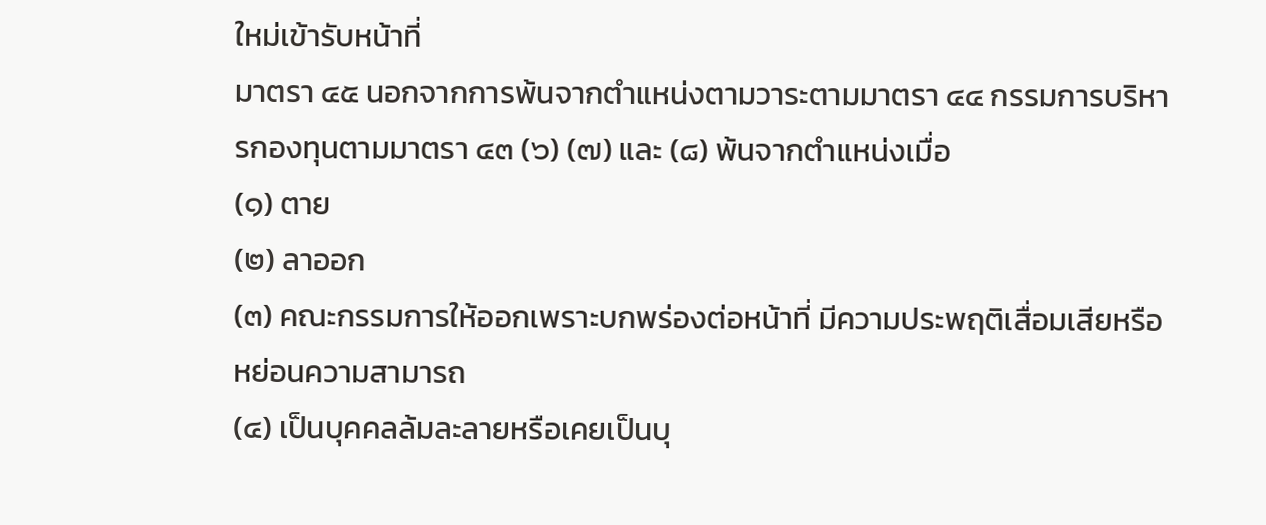ใหม่เข้ารับหน้าที่
มาตรา ๔๕ นอกจากการพ้นจากตำแหน่งตามวาระตามมาตรา ๔๔ กรรมการบริหารกองทุนตามมาตรา ๔๓ (๖) (๗) และ (๘) พ้นจากตำแหน่งเมื่อ
(๑) ตาย
(๒) ลาออก
(๓) คณะกรรมการให้ออกเพราะบกพร่องต่อหน้าที่ มีความประพฤติเสื่อมเสียหรือหย่อนความสามารถ
(๔) เป็นบุคคลล้มละลายหรือเคยเป็นบุ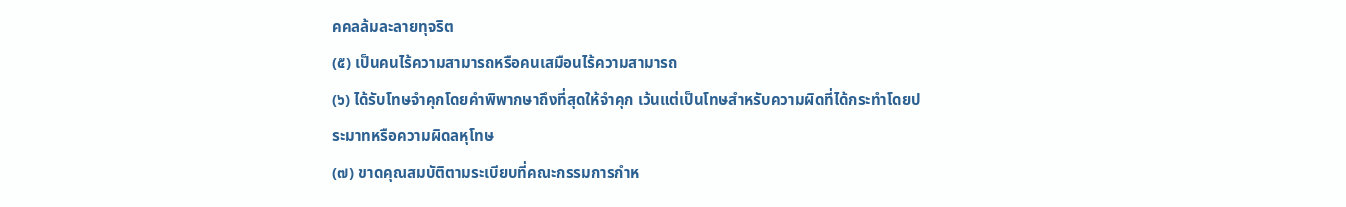คคลล้มละลายทุจริต
(๕) เป็นคนไร้ความสามารถหรือคนเสมือนไร้ความสามารถ
(๖) ได้รับโทษจำคุกโดยคำพิพากษาถึงที่สุดให้จำคุก เว้นแต่เป็นโทษสำหรับความผิดที่ได้กระทำโดยประมาทหรือความผิดลหุโทษ
(๗) ขาดคุณสมบัติตามระเบียบที่คณะกรรมการกำห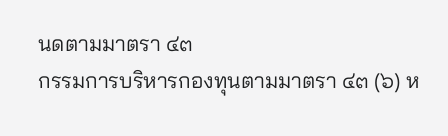นดตามมาตรา ๔๓
กรรมการบริหารกองทุนตามมาตรา ๔๓ (๖) ห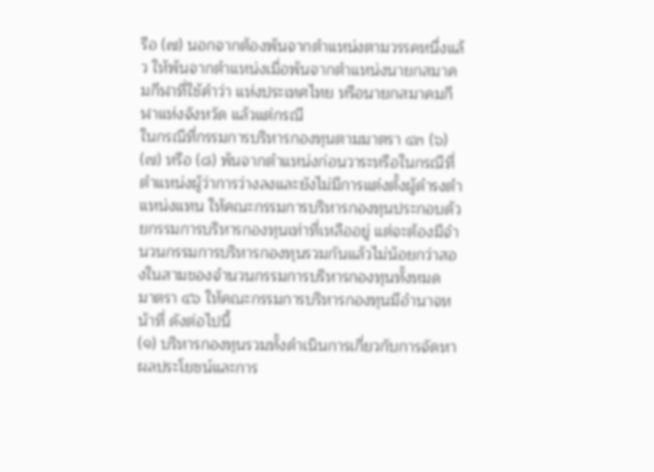รือ (๗) นอกจากต้องพ้นจากตำแหน่งตามวรรคหนึ่งแล้ว ให้พ้นจากตำแหน่งเมื่อพ้นจากตำแหน่งนายกสมาคมกีฬาที่ใช้คำว่า แห่งประเทศไทย หรือนายกสมาคมกีฬาแห่งจังหวัด แล้วแต่กรณี
ในกรณีที่กรรมการบริหารกองทุนตามมาตรา ๔๓ (๖) (๗) หรือ (๘) พ้นจากตำแหน่งก่อนวาระหรือในกรณีที่ตำแหน่งผู้ว่าการว่างลงและยังไม่มีการแต่งตั้งผู้ดำรงตำแหน่งแทน ให้คณะกรรมการบริหารกองทุนประกอบด้วยกรรมการบริหารกองทุนเท่าที่เหลืออยู่ แต่จะต้องมีจำนวนกรรมการบริหารกองทุนรวมกันแล้วไม่น้อยกว่าสองในสามของจำนวนกรรมการบริหารกองทุนทั้งหมด
มาตรา ๔๖ ให้คณะกรรมการบริหารกองทุนมีอำนาจหน้าที่ ดังต่อไปนี้
(๑) บริหารกองทุนรวมทั้งดำเนินการเกี่ยวกับการจัดหาผลประโยชน์และการ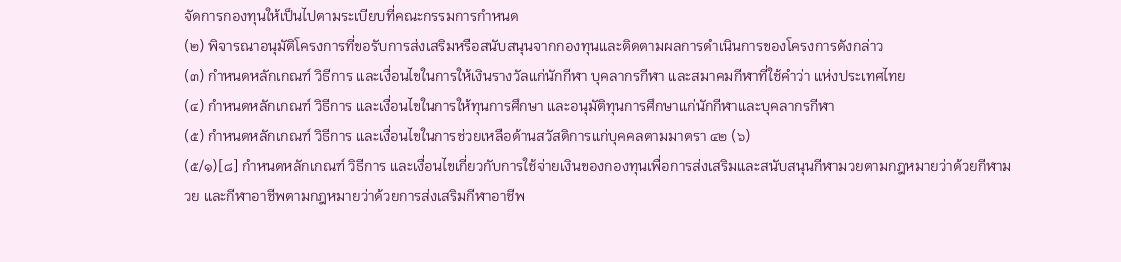จัดการกองทุนให้เป็นไปตามระเบียบที่คณะกรรมการกำหนด
(๒) พิจารณาอนุมัติโครงการที่ขอรับการส่งเสริมหรือสนับสนุนจากกองทุนและติดตามผลการดำเนินการของโครงการดังกล่าว
(๓) กำหนดหลักเกณฑ์ วิธีการ และเงื่อนไขในการให้เงินรางวัลแก่นักกีฬา บุคลากรกีฬา และสมาคมกีฬาที่ใช้คำว่า แห่งประเทศไทย
(๔) กำหนดหลักเกณฑ์ วิธีการ และเงื่อนไขในการให้ทุนการศึกษา และอนุมัติทุนการศึกษาแก่นักกีฬาและบุคลากรกีฬา
(๕) กำหนดหลักเกณฑ์ วิธีการ และเงื่อนไขในการช่วยเหลือด้านสวัสดิการแก่บุคคลตามมาตรา ๔๒ (๖)
(๕/๑)[๘] กำหนดหลักเกณฑ์ วิธีการ และเงื่อนไขเกี่ยวกับการใช้จ่ายเงินของกองทุนเพื่อการส่งเสริมและสนับสนุนกีฬามวยตามกฎหมายว่าด้วยกีฬามวย และกีฬาอาชีพตามกฎหมายว่าด้วยการส่งเสริมกีฬาอาชีพ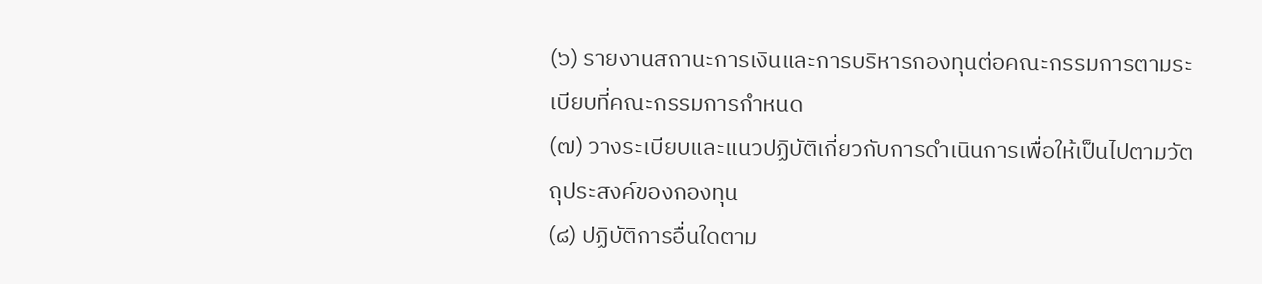(๖) รายงานสถานะการเงินและการบริหารกองทุนต่อคณะกรรมการตามระเบียบที่คณะกรรมการกำหนด
(๗) วางระเบียบและแนวปฏิบัติเกี่ยวกับการดำเนินการเพื่อให้เป็นไปตามวัตถุประสงค์ของกองทุน
(๘) ปฏิบัติการอื่นใดตาม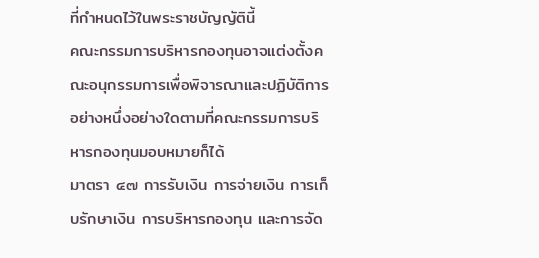ที่กำหนดไว้ในพระราชบัญญัตินี้
คณะกรรมการบริหารกองทุนอาจแต่งตั้งคณะอนุกรรมการเพื่อพิจารณาและปฏิบัติการอย่างหนึ่งอย่างใดตามที่คณะกรรมการบริหารกองทุนมอบหมายก็ได้
มาตรา ๔๗ การรับเงิน การจ่ายเงิน การเก็บรักษาเงิน การบริหารกองทุน และการจัด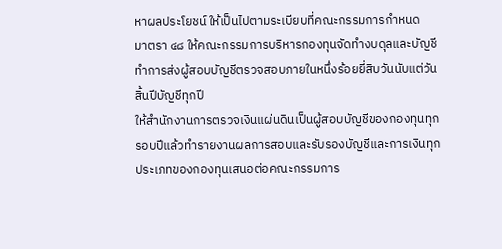หาผลประโยชน์ ให้เป็นไปตามระเบียบที่คณะกรรมการกำหนด
มาตรา ๔๘ ให้คณะกรรมการบริหารกองทุนจัดทำงบดุลและบัญชีทำการส่งผู้สอบบัญชีตรวจสอบภายในหนึ่งร้อยยี่สิบวันนับแต่วันสิ้นปีบัญชีทุกปี
ให้สำนักงานการตรวจเงินแผ่นดินเป็นผู้สอบบัญชีของกองทุนทุกรอบปีแล้วทำรายงานผลการสอบและรับรองบัญชีและการเงินทุกประเภทของกองทุนเสนอต่อคณะกรรมการ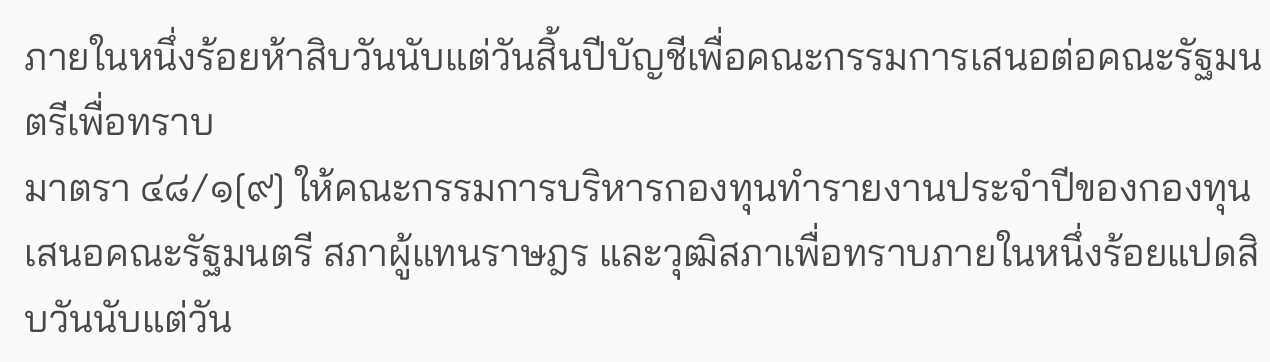ภายในหนึ่งร้อยห้าสิบวันนับแต่วันสิ้นปีบัญชีเพื่อคณะกรรมการเสนอต่อคณะรัฐมนตรีเพื่อทราบ
มาตรา ๔๘/๑[๙] ให้คณะกรรมการบริหารกองทุนทำรายงานประจำปีของกองทุนเสนอคณะรัฐมนตรี สภาผู้แทนราษฎร และวุฒิสภาเพื่อทราบภายในหนึ่งร้อยแปดสิบวันนับแต่วัน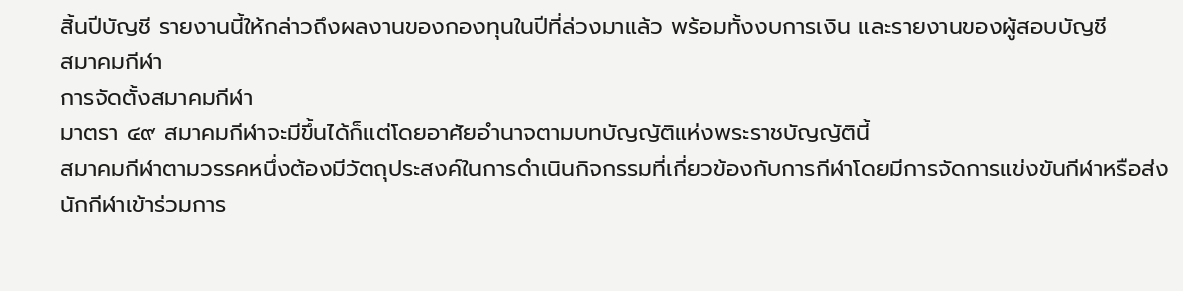สิ้นปีบัญชี รายงานนี้ให้กล่าวถึงผลงานของกองทุนในปีที่ล่วงมาแล้ว พร้อมทั้งงบการเงิน และรายงานของผู้สอบบัญชี
สมาคมกีฬา
การจัดตั้งสมาคมกีฬา
มาตรา ๔๙ สมาคมกีฬาจะมีขึ้นได้ก็แต่โดยอาศัยอำนาจตามบทบัญญัติแห่งพระราชบัญญัตินี้
สมาคมกีฬาตามวรรคหนึ่งต้องมีวัตถุประสงค์ในการดำเนินกิจกรรมที่เกี่ยวข้องกับการกีฬาโดยมีการจัดการแข่งขันกีฬาหรือส่งนักกีฬาเข้าร่วมการ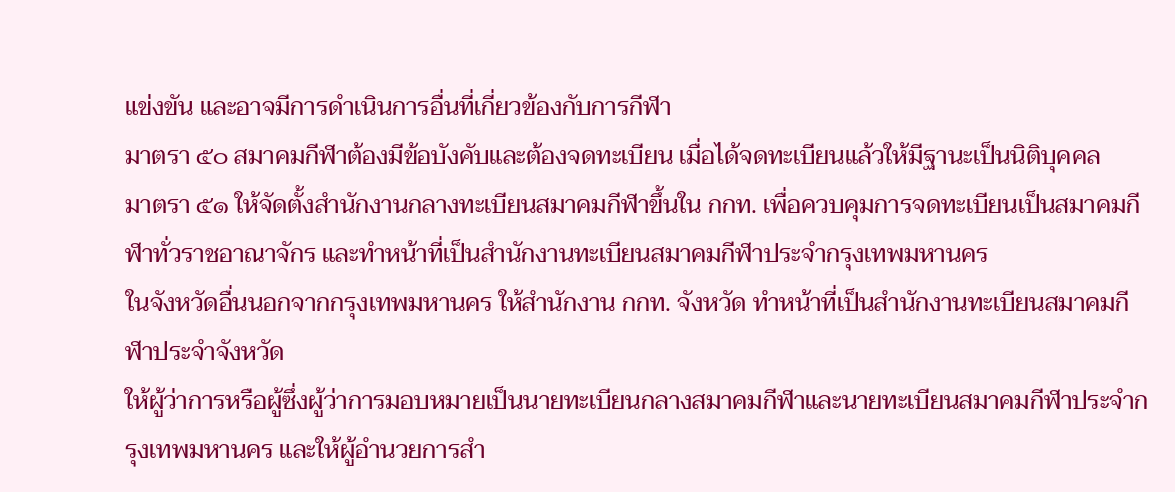แข่งขัน และอาจมีการดำเนินการอื่นที่เกี่ยวข้องกับการกีฬา
มาตรา ๕๐ สมาคมกีฬาต้องมีข้อบังคับและต้องจดทะเบียน เมื่อได้จดทะเบียนแล้วให้มีฐานะเป็นนิติบุคคล
มาตรา ๕๑ ให้จัดตั้งสำนักงานกลางทะเบียนสมาคมกีฬาขึ้นใน กกท. เพื่อควบคุมการจดทะเบียนเป็นสมาคมกีฬาทั่วราชอาณาจักร และทำหน้าที่เป็นสำนักงานทะเบียนสมาคมกีฬาประจำกรุงเทพมหานคร
ในจังหวัดอื่นนอกจากกรุงเทพมหานคร ให้สำนักงาน กกท. จังหวัด ทำหน้าที่เป็นสำนักงานทะเบียนสมาคมกีฬาประจำจังหวัด
ให้ผู้ว่าการหรือผู้ซึ่งผู้ว่าการมอบหมายเป็นนายทะเบียนกลางสมาคมกีฬาและนายทะเบียนสมาคมกีฬาประจำกรุงเทพมหานคร และให้ผู้อำนวยการสำ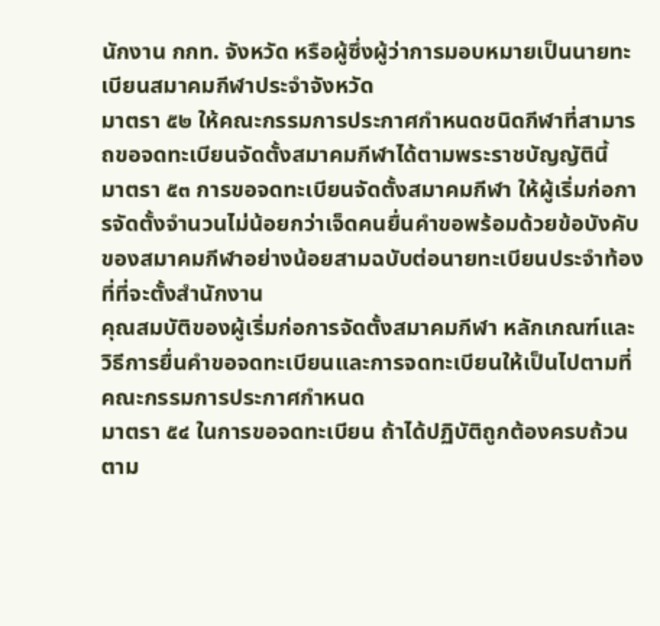นักงาน กกท. จังหวัด หรือผู้ซึ่งผู้ว่าการมอบหมายเป็นนายทะเบียนสมาคมกีฬาประจำจังหวัด
มาตรา ๕๒ ให้คณะกรรมการประกาศกำหนดชนิดกีฬาที่สามารถขอจดทะเบียนจัดตั้งสมาคมกีฬาได้ตามพระราชบัญญัตินี้
มาตรา ๕๓ การขอจดทะเบียนจัดตั้งสมาคมกีฬา ให้ผู้เริ่มก่อการจัดตั้งจำนวนไม่น้อยกว่าเจ็ดคนยื่นคำขอพร้อมด้วยข้อบังคับของสมาคมกีฬาอย่างน้อยสามฉบับต่อนายทะเบียนประจำท้องที่ที่จะตั้งสำนักงาน
คุณสมบัติของผู้เริ่มก่อการจัดตั้งสมาคมกีฬา หลักเกณฑ์และวิธีการยื่นคำขอจดทะเบียนและการจดทะเบียนให้เป็นไปตามที่คณะกรรมการประกาศกำหนด
มาตรา ๕๔ ในการขอจดทะเบียน ถ้าได้ปฏิบัติถูกต้องครบถ้วนตาม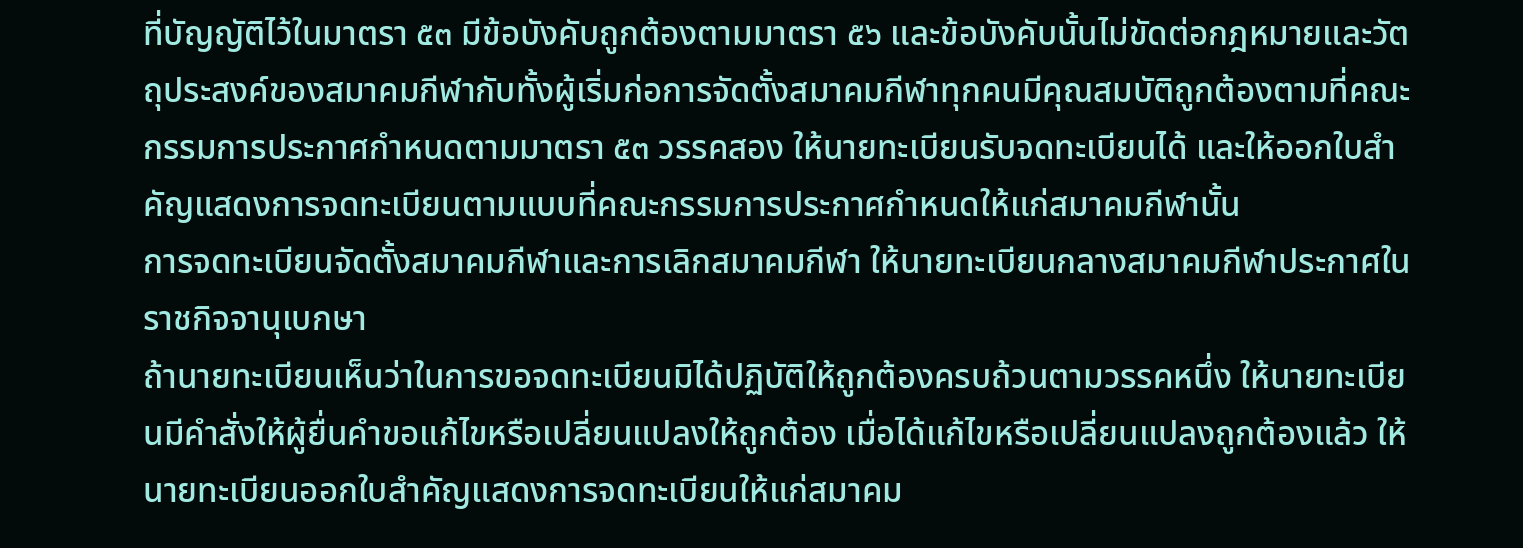ที่บัญญัติไว้ในมาตรา ๕๓ มีข้อบังคับถูกต้องตามมาตรา ๕๖ และข้อบังคับนั้นไม่ขัดต่อกฎหมายและวัตถุประสงค์ของสมาคมกีฬากับทั้งผู้เริ่มก่อการจัดตั้งสมาคมกีฬาทุกคนมีคุณสมบัติถูกต้องตามที่คณะกรรมการประกาศกำหนดตามมาตรา ๕๓ วรรคสอง ให้นายทะเบียนรับจดทะเบียนได้ และให้ออกใบสำคัญแสดงการจดทะเบียนตามแบบที่คณะกรรมการประกาศกำหนดให้แก่สมาคมกีฬานั้น
การจดทะเบียนจัดตั้งสมาคมกีฬาและการเลิกสมาคมกีฬา ให้นายทะเบียนกลางสมาคมกีฬาประกาศในราชกิจจานุเบกษา
ถ้านายทะเบียนเห็นว่าในการขอจดทะเบียนมิได้ปฏิบัติให้ถูกต้องครบถ้วนตามวรรคหนึ่ง ให้นายทะเบียนมีคำสั่งให้ผู้ยื่นคำขอแก้ไขหรือเปลี่ยนแปลงให้ถูกต้อง เมื่อได้แก้ไขหรือเปลี่ยนแปลงถูกต้องแล้ว ให้นายทะเบียนออกใบสำคัญแสดงการจดทะเบียนให้แก่สมาคม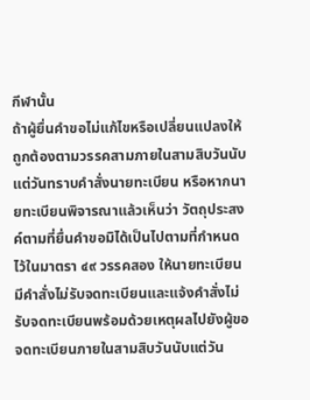กีฬานั้น
ถ้าผู้ยื่นคำขอไม่แก้ไขหรือเปลี่ยนแปลงให้ถูกต้องตามวรรคสามภายในสามสิบวันนับแต่วันทราบคำสั่งนายทะเบียน หรือหากนายทะเบียนพิจารณาแล้วเห็นว่า วัตถุประสงค์ตามที่ยื่นคำขอมิได้เป็นไปตามที่กำหนดไว้ในมาตรา ๔๙ วรรคสอง ให้นายทะเบียนมีคำสั่งไม่รับจดทะเบียนและแจ้งคำสั่งไม่รับจดทะเบียนพร้อมด้วยเหตุผลไปยังผู้ขอจดทะเบียนภายในสามสิบวันนับแต่วัน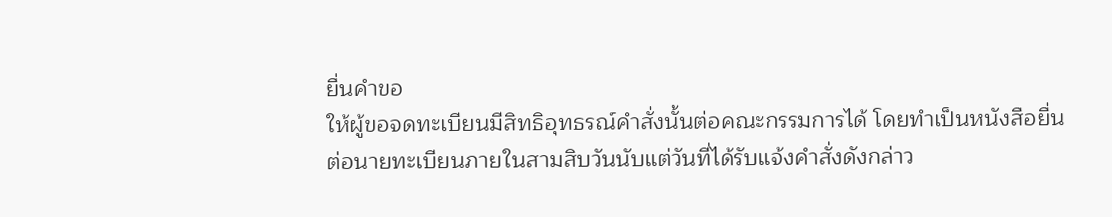ยื่นคำขอ
ให้ผู้ขอจดทะเบียนมีสิทธิอุทธรณ์คำสั่งนั้นต่อคณะกรรมการได้ โดยทำเป็นหนังสือยื่นต่อนายทะเบียนภายในสามสิบวันนับแต่วันที่ได้รับแจ้งคำสั่งดังกล่าว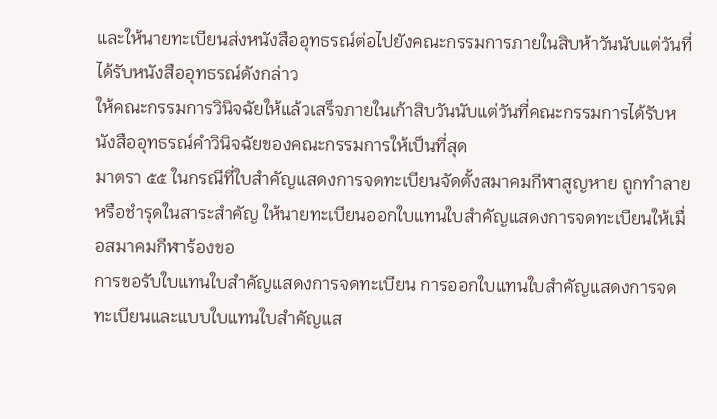และให้นายทะเบียนส่งหนังสืออุทธรณ์ต่อไปยังคณะกรรมการภายในสิบห้าวันนับแต่วันที่ได้รับหนังสืออุทธรณ์ดังกล่าว
ให้คณะกรรมการวินิจฉัยให้แล้วเสร็จภายในเก้าสิบวันนับแต่วันที่คณะกรรมการได้รับหนังสืออุทธรณ์คำวินิจฉัยของคณะกรรมการให้เป็นที่สุด
มาตรา ๕๕ ในกรณีที่ใบสำคัญแสดงการจดทะเบียนจัดตั้งสมาคมกีฬาสูญหาย ถูกทำลายหรือชำรุดในสาระสำคัญ ให้นายทะเบียนออกใบแทนใบสำคัญแสดงการจดทะเบียนให้เมื่อสมาคมกีฬาร้องขอ
การขอรับใบแทนใบสำคัญแสดงการจดทะเบียน การออกใบแทนใบสำคัญแสดงการจดทะเบียนและแบบใบแทนใบสำคัญแส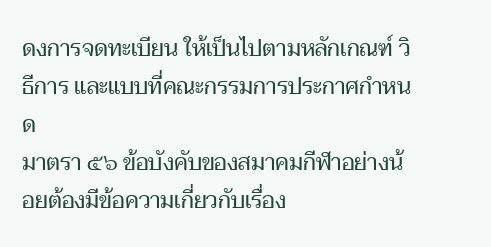ดงการจดทะเบียน ให้เป็นไปตามหลักเกณฑ์ วิธีการ และแบบที่คณะกรรมการประกาศกำหนด
มาตรา ๕๖ ข้อบังคับของสมาคมกีฬาอย่างน้อยต้องมีข้อความเกี่ยวกับเรื่อง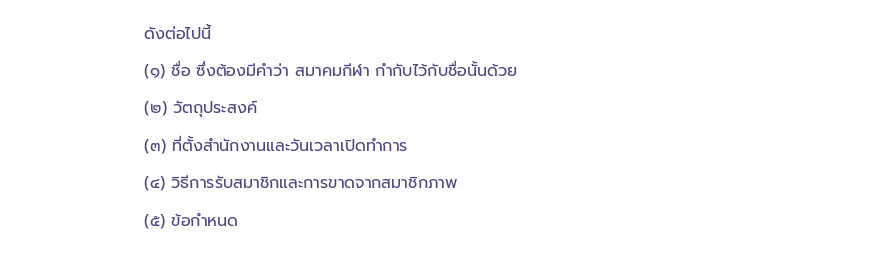ดังต่อไปนี้
(๑) ชื่อ ซึ่งต้องมีคำว่า สมาคมกีฬา กำกับไว้กับชื่อนั้นด้วย
(๒) วัตถุประสงค์
(๓) ที่ตั้งสำนักงานและวันเวลาเปิดทำการ
(๔) วิธีการรับสมาชิกและการขาดจากสมาชิกภาพ
(๕) ข้อกำหนด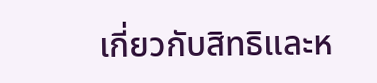เกี่ยวกับสิทธิและห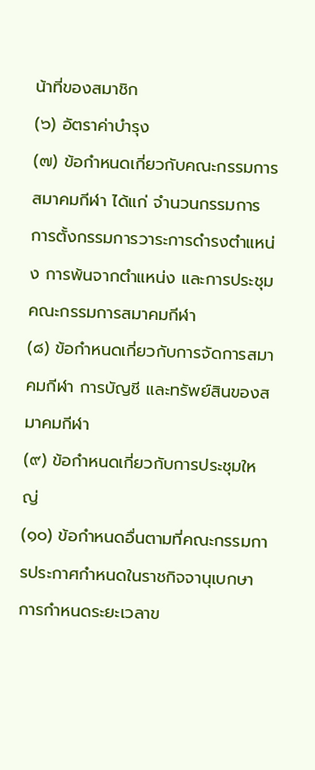น้าที่ของสมาชิก
(๖) อัตราค่าบำรุง
(๗) ข้อกำหนดเกี่ยวกับคณะกรรมการสมาคมกีฬา ได้แก่ จำนวนกรรมการ การตั้งกรรมการวาระการดำรงตำแหน่ง การพ้นจากตำแหน่ง และการประชุมคณะกรรมการสมาคมกีฬา
(๘) ข้อกำหนดเกี่ยวกับการจัดการสมาคมกีฬา การบัญชี และทรัพย์สินของสมาคมกีฬา
(๙) ข้อกำหนดเกี่ยวกับการประชุมใหญ่
(๑๐) ข้อกำหนดอื่นตามที่คณะกรรมการประกาศกำหนดในราชกิจจานุเบกษา
การกำหนดระยะเวลาข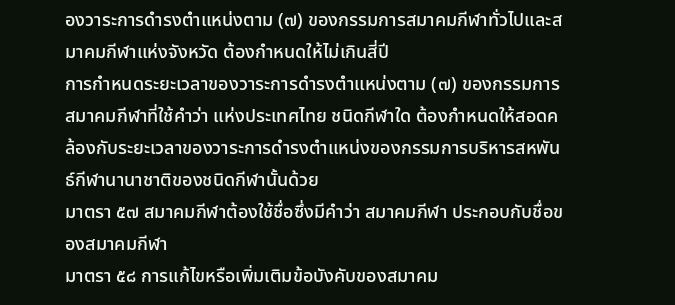องวาระการดำรงตำแหน่งตาม (๗) ของกรรมการสมาคมกีฬาทั่วไปและสมาคมกีฬาแห่งจังหวัด ต้องกำหนดให้ไม่เกินสี่ปี
การกำหนดระยะเวลาของวาระการดำรงตำแหน่งตาม (๗) ของกรรมการสมาคมกีฬาที่ใช้คำว่า แห่งประเทศไทย ชนิดกีฬาใด ต้องกำหนดให้สอดคล้องกับระยะเวลาของวาระการดำรงตำแหน่งของกรรมการบริหารสหพันธ์กีฬานานาชาติของชนิดกีฬานั้นด้วย
มาตรา ๕๗ สมาคมกีฬาต้องใช้ชื่อซึ่งมีคำว่า สมาคมกีฬา ประกอบกับชื่อของสมาคมกีฬา
มาตรา ๕๘ การแก้ไขหรือเพิ่มเติมข้อบังคับของสมาคม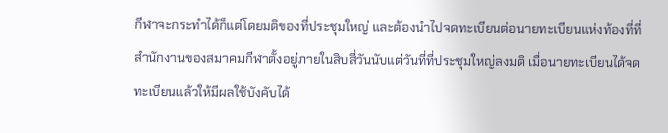กีฬาจะกระทำได้ก็แต่โดยมติของที่ประชุมใหญ่ และต้องนำไปจดทะเบียนต่อนายทะเบียนแห่งท้องที่ที่สำนักงานของสมาคมกีฬาตั้งอยู่ภายในสิบสี่วันนับแต่วันที่ที่ประชุมใหญ่ลงมติ เมื่อนายทะเบียนได้จดทะเบียนแล้วให้มีผลใช้บังคับได้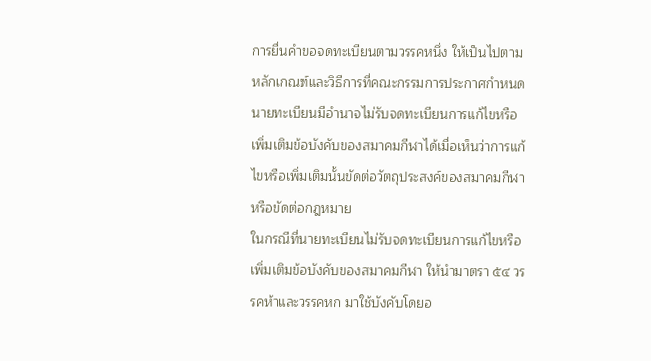การยื่นคำขอจดทะเบียนตามวรรคหนึ่ง ให้เป็นไปตามหลักเกณฑ์และวิธีการที่คณะกรรมการประกาศกำหนด
นายทะเบียนมีอำนาจไม่รับจดทะเบียนการแก้ไขหรือเพิ่มเติมข้อบังคับของสมาคมกีฬาได้เมื่อเห็นว่าการแก้ไขหรือเพิ่มเติมนั้นขัดต่อวัตถุประสงค์ของสมาคมกีฬาหรือขัดต่อกฎหมาย
ในกรณีที่นายทะเบียนไม่รับจดทะเบียนการแก้ไขหรือเพิ่มเติมข้อบังคับของสมาคมกีฬา ให้นำมาตรา ๕๔ วรรคห้าและวรรคหก มาใช้บังคับโดยอ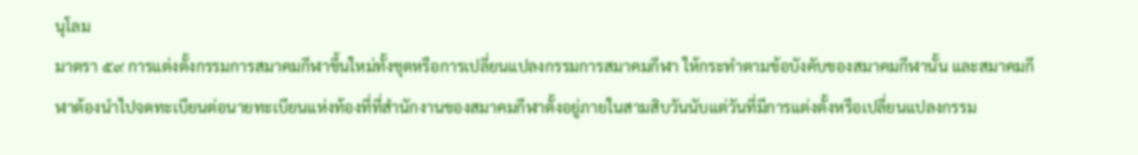นุโลม
มาตรา ๕๙ การแต่งตั้งกรรมการสมาคมกีฬาขึ้นใหม่ทั้งชุดหรือการเปลี่ยนแปลงกรรมการสมาคมกีฬา ให้กระทำตามข้อบังคับของสมาคมกีฬานั้น และสมาคมกีฬาต้องนำไปจดทะเบียนต่อนายทะเบียนแห่งท้องที่ที่สำนักงานของสมาคมกีฬาตั้งอยู่ภายในสามสิบวันนับแต่วันที่มีการแต่งตั้งหรือเปลี่ยนแปลงกรรม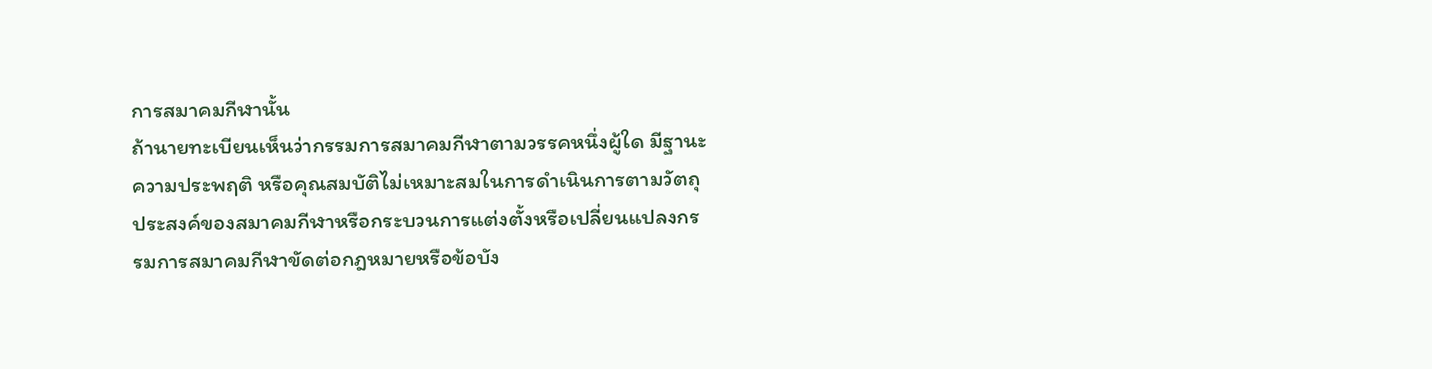การสมาคมกีฬานั้น
ถ้านายทะเบียนเห็นว่ากรรมการสมาคมกีฬาตามวรรคหนึ่งผู้ใด มีฐานะ ความประพฤติ หรือคุณสมบัติไม่เหมาะสมในการดำเนินการตามวัตถุประสงค์ของสมาคมกีฬาหรือกระบวนการแต่งตั้งหรือเปลี่ยนแปลงกรรมการสมาคมกีฬาขัดต่อกฎหมายหรือข้อบัง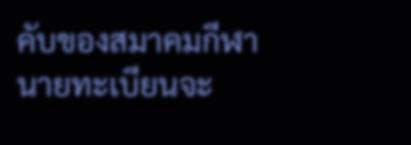คับของสมาคมกีฬา นายทะเบียนจะ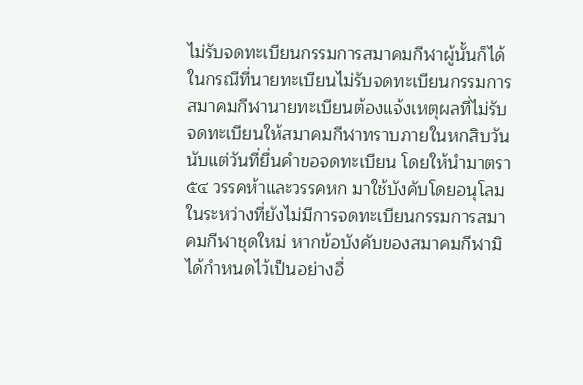ไม่รับจดทะเบียนกรรมการสมาคมกีฬาผู้นั้นก็ได้ ในกรณีที่นายทะเบียนไม่รับจดทะเบียนกรรมการสมาคมกีฬานายทะเบียนต้องแจ้งเหตุผลที่ไม่รับจดทะเบียนให้สมาคมกีฬาทราบภายในหกสิบวันนับแต่วันที่ยื่นคำขอจดทะเบียน โดยให้นำมาตรา ๕๔ วรรคห้าและวรรคหก มาใช้บังคับโดยอนุโลม
ในระหว่างที่ยังไม่มีการจดทะเบียนกรรมการสมาคมกีฬาชุดใหม่ หากข้อบังคับของสมาคมกีฬามิได้กำหนดไว้เป็นอย่างอื่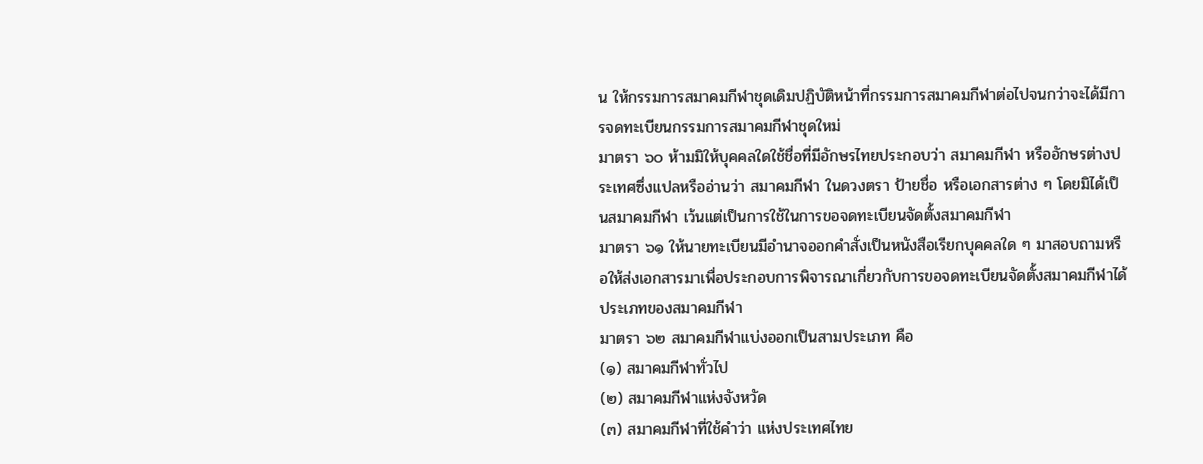น ให้กรรมการสมาคมกีฬาชุดเดิมปฏิบัติหน้าที่กรรมการสมาคมกีฬาต่อไปจนกว่าจะได้มีการจดทะเบียนกรรมการสมาคมกีฬาชุดใหม่
มาตรา ๖๐ ห้ามมิให้บุคคลใดใช้ชื่อที่มีอักษรไทยประกอบว่า สมาคมกีฬา หรืออักษรต่างประเทศซึ่งแปลหรืออ่านว่า สมาคมกีฬา ในดวงตรา ป้ายชื่อ หรือเอกสารต่าง ๆ โดยมิได้เป็นสมาคมกีฬา เว้นแต่เป็นการใช้ในการขอจดทะเบียนจัดตั้งสมาคมกีฬา
มาตรา ๖๑ ให้นายทะเบียนมีอำนาจออกคำสั่งเป็นหนังสือเรียกบุคคลใด ๆ มาสอบถามหรือให้ส่งเอกสารมาเพื่อประกอบการพิจารณาเกี่ยวกับการขอจดทะเบียนจัดตั้งสมาคมกีฬาได้
ประเภทของสมาคมกีฬา
มาตรา ๖๒ สมาคมกีฬาแบ่งออกเป็นสามประเภท คือ
(๑) สมาคมกีฬาทั่วไป
(๒) สมาคมกีฬาแห่งจังหวัด
(๓) สมาคมกีฬาที่ใช้คำว่า แห่งประเทศไทย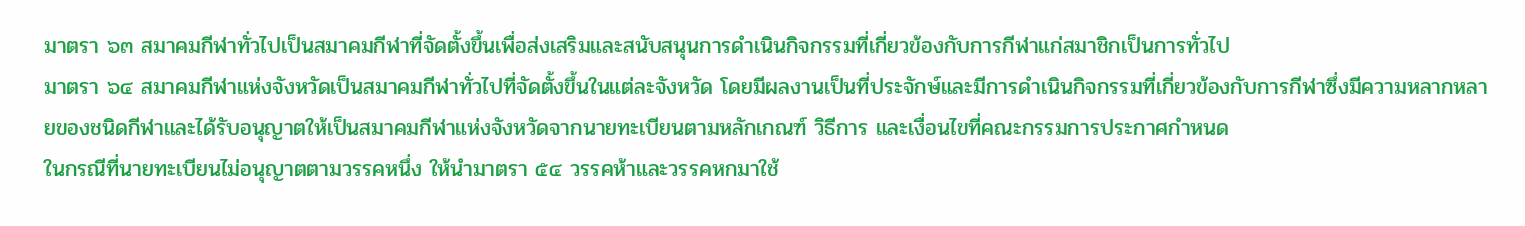มาตรา ๖๓ สมาคมกีฬาทั่วไปเป็นสมาคมกีฬาที่จัดตั้งขึ้นเพื่อส่งเสริมและสนับสนุนการดำเนินกิจกรรมที่เกี่ยวข้องกับการกีฬาแก่สมาชิกเป็นการทั่วไป
มาตรา ๖๔ สมาคมกีฬาแห่งจังหวัดเป็นสมาคมกีฬาทั่วไปที่จัดตั้งขึ้นในแต่ละจังหวัด โดยมีผลงานเป็นที่ประจักษ์และมีการดำเนินกิจกรรมที่เกี่ยวข้องกับการกีฬาซึ่งมีความหลากหลายของชนิดกีฬาและได้รับอนุญาตให้เป็นสมาคมกีฬาแห่งจังหวัดจากนายทะเบียนตามหลักเกณฑ์ วิธีการ และเงื่อนไขที่คณะกรรมการประกาศกำหนด
ในกรณีที่นายทะเบียนไม่อนุญาตตามวรรคหนึ่ง ให้นำมาตรา ๕๔ วรรคห้าและวรรคหกมาใช้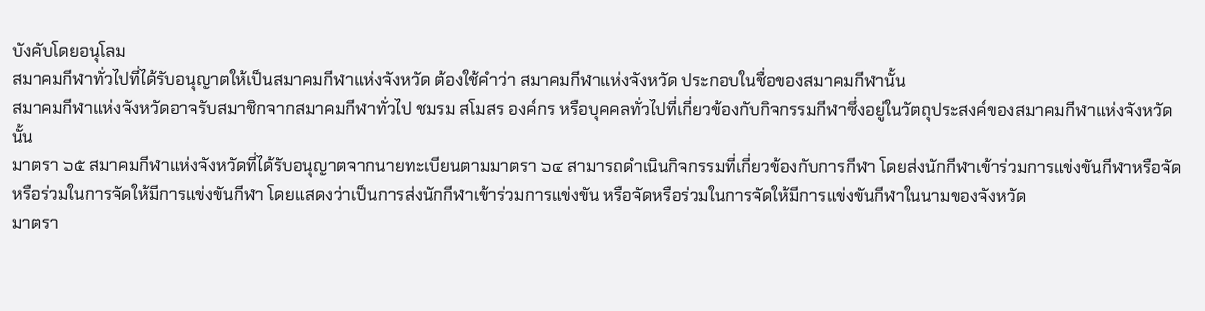บังคับโดยอนุโลม
สมาคมกีฬาทั่วไปที่ได้รับอนุญาตให้เป็นสมาคมกีฬาแห่งจังหวัด ต้องใช้คำว่า สมาคมกีฬาแห่งจังหวัด ประกอบในชื่อของสมาคมกีฬานั้น
สมาคมกีฬาแห่งจังหวัดอาจรับสมาชิกจากสมาคมกีฬาทั่วไป ชมรม สโมสร องค์กร หรือบุคคลทั่วไปที่เกี่ยวข้องกับกิจกรรมกีฬาซึ่งอยู่ในวัตถุประสงค์ของสมาคมกีฬาแห่งจังหวัดนั้น
มาตรา ๖๕ สมาคมกีฬาแห่งจังหวัดที่ได้รับอนุญาตจากนายทะเบียนตามมาตรา ๖๔ สามารถดำเนินกิจกรรมที่เกี่ยวข้องกับการกีฬา โดยส่งนักกีฬาเข้าร่วมการแข่งขันกีฬาหรือจัดหรือร่วมในการจัดให้มีการแข่งขันกีฬา โดยแสดงว่าเป็นการส่งนักกีฬาเข้าร่วมการแข่งขัน หรือจัดหรือร่วมในการจัดให้มีการแข่งขันกีฬาในนามของจังหวัด
มาตรา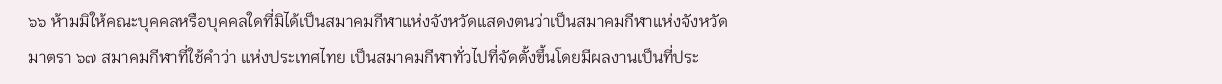๖๖ ห้ามมิให้คณะบุคคลหรือบุคคลใดที่มิได้เป็นสมาคมกีฬาแห่งจังหวัดแสดงตนว่าเป็นสมาคมกีฬาแห่งจังหวัด
มาตรา ๖๗ สมาคมกีฬาที่ใช้คำว่า แห่งประเทศไทย เป็นสมาคมกีฬาทั่วไปที่จัดตั้งขึ้นโดยมีผลงานเป็นที่ประ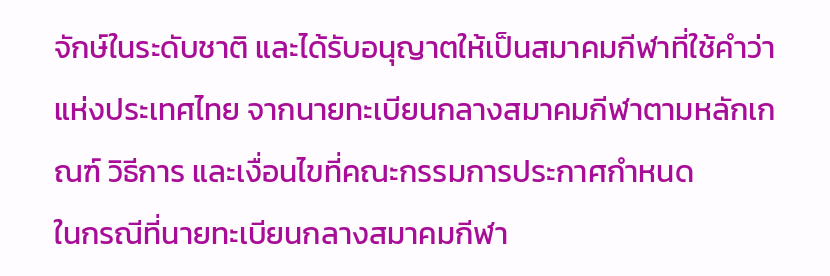จักษ์ในระดับชาติ และได้รับอนุญาตให้เป็นสมาคมกีฬาที่ใช้คำว่า แห่งประเทศไทย จากนายทะเบียนกลางสมาคมกีฬาตามหลักเกณฑ์ วิธีการ และเงื่อนไขที่คณะกรรมการประกาศกำหนด
ในกรณีที่นายทะเบียนกลางสมาคมกีฬา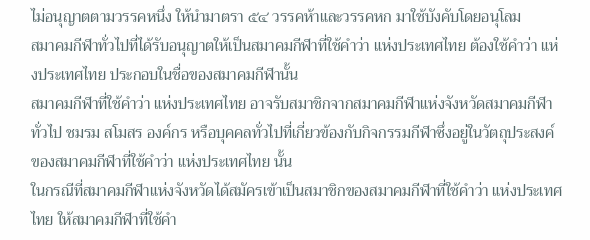ไม่อนุญาตตามวรรคหนึ่ง ให้นำมาตรา ๕๔ วรรคห้าและวรรคหก มาใช้บังคับโดยอนุโลม
สมาคมกีฬาทั่วไปที่ได้รับอนุญาตให้เป็นสมาคมกีฬาที่ใช้คำว่า แห่งประเทศไทย ต้องใช้คำว่า แห่งประเทศไทย ประกอบในชื่อของสมาคมกีฬานั้น
สมาคมกีฬาที่ใช้คำว่า แห่งประเทศไทย อาจรับสมาชิกจากสมาคมกีฬาแห่งจังหวัดสมาคมกีฬาทั่วไป ชมรม สโมสร องค์กร หรือบุคคลทั่วไปที่เกี่ยวข้องกับกิจกรรมกีฬาซึ่งอยู่ในวัตถุประสงค์ของสมาคมกีฬาที่ใช้คำว่า แห่งประเทศไทย นั้น
ในกรณีที่สมาคมกีฬาแห่งจังหวัดได้สมัครเข้าเป็นสมาชิกของสมาคมกีฬาที่ใช้คำว่า แห่งประเทศไทย ให้สมาคมกีฬาที่ใช้คำ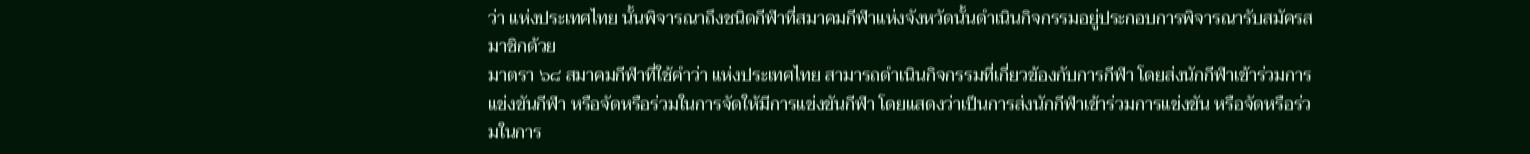ว่า แห่งประเทศไทย นั้นพิจารณาถึงชนิดกีฬาที่สมาคมกีฬาแห่งจังหวัดนั้นดำเนินกิจกรรมอยู่ประกอบการพิจารณารับสมัครสมาชิกด้วย
มาตรา ๖๘ สมาคมกีฬาที่ใช้คำว่า แห่งประเทศไทย สามารถดำเนินกิจกรรมที่เกี่ยวข้องกับการกีฬา โดยส่งนักกีฬาเข้าร่วมการแข่งขันกีฬา หรือจัดหรือร่วมในการจัดให้มีการแข่งขันกีฬา โดยแสดงว่าเป็นการส่งนักกีฬาเข้าร่วมการแข่งขัน หรือจัดหรือร่วมในการ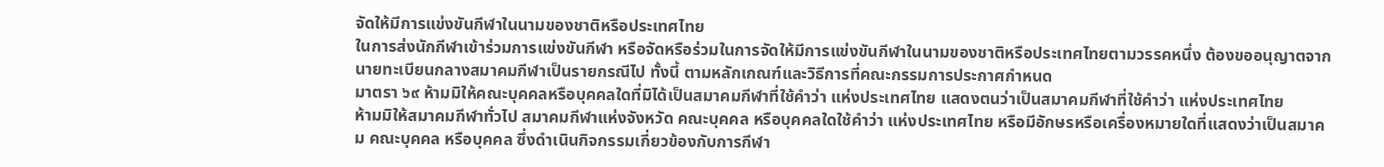จัดให้มีการแข่งขันกีฬาในนามของชาติหรือประเทศไทย
ในการส่งนักกีฬาเข้าร่วมการแข่งขันกีฬา หรือจัดหรือร่วมในการจัดให้มีการแข่งขันกีฬาในนามของชาติหรือประเทศไทยตามวรรคหนึ่ง ต้องขออนุญาตจากนายทะเบียนกลางสมาคมกีฬาเป็นรายกรณีไป ทั้งนี้ ตามหลักเกณฑ์และวิธีการที่คณะกรรมการประกาศกำหนด
มาตรา ๖๙ ห้ามมิให้คณะบุคคลหรือบุคคลใดที่มิได้เป็นสมาคมกีฬาที่ใช้คำว่า แห่งประเทศไทย แสดงตนว่าเป็นสมาคมกีฬาที่ใช้คำว่า แห่งประเทศไทย
ห้ามมิให้สมาคมกีฬาทั่วไป สมาคมกีฬาแห่งจังหวัด คณะบุคคล หรือบุคคลใดใช้คำว่า แห่งประเทศไทย หรือมีอักษรหรือเครื่องหมายใดที่แสดงว่าเป็นสมาคม คณะบุคคล หรือบุคคล ซึ่งดำเนินกิจกรรมเกี่ยวข้องกับการกีฬา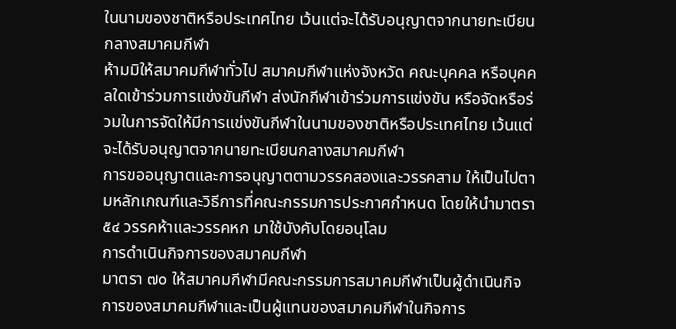ในนามของชาติหรือประเทศไทย เว้นแต่จะได้รับอนุญาตจากนายทะเบียนกลางสมาคมกีฬา
ห้ามมิให้สมาคมกีฬาทั่วไป สมาคมกีฬาแห่งจังหวัด คณะบุคคล หรือบุคคลใดเข้าร่วมการแข่งขันกีฬา ส่งนักกีฬาเข้าร่วมการแข่งขัน หรือจัดหรือร่วมในการจัดให้มีการแข่งขันกีฬาในนามของชาติหรือประเทศไทย เว้นแต่จะได้รับอนุญาตจากนายทะเบียนกลางสมาคมกีฬา
การขออนุญาตและการอนุญาตตามวรรคสองและวรรคสาม ให้เป็นไปตามหลักเกณฑ์และวิธีการที่คณะกรรมการประกาศกำหนด โดยให้นำมาตรา ๕๔ วรรคห้าและวรรคหก มาใช้บังคับโดยอนุโลม
การดำเนินกิจการของสมาคมกีฬา
มาตรา ๗๐ ให้สมาคมกีฬามีคณะกรรมการสมาคมกีฬาเป็นผู้ดำเนินกิจการของสมาคมกีฬาและเป็นผู้แทนของสมาคมกีฬาในกิจการ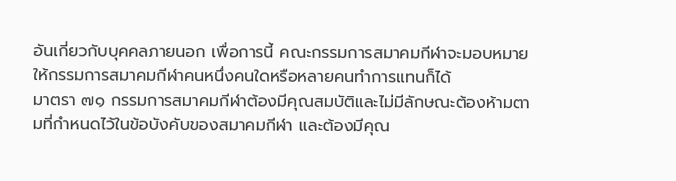อันเกี่ยวกับบุคคลภายนอก เพื่อการนี้ คณะกรรมการสมาคมกีฬาจะมอบหมายให้กรรมการสมาคมกีฬาคนหนึ่งคนใดหรือหลายคนทำการแทนก็ได้
มาตรา ๗๑ กรรมการสมาคมกีฬาต้องมีคุณสมบัติและไม่มีลักษณะต้องห้ามตามที่กำหนดไว้ในข้อบังคับของสมาคมกีฬา และต้องมีคุณ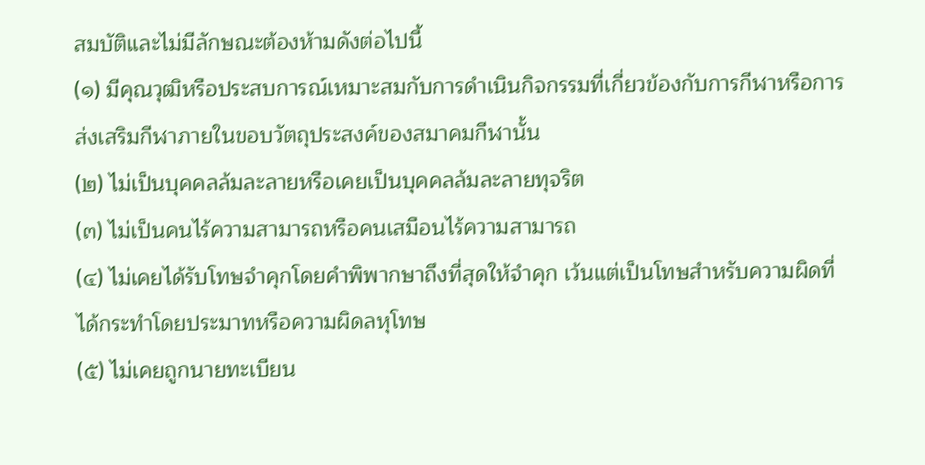สมบัติและไม่มีลักษณะต้องห้ามดังต่อไปนี้
(๑) มีคุณวุฒิหรือประสบการณ์เหมาะสมกับการดำเนินกิจกรรมที่เกี่ยวข้องกับการกีฬาหรือการส่งเสริมกีฬาภายในขอบวัตถุประสงค์ของสมาคมกีฬานั้น
(๒) ไม่เป็นบุคคลล้มละลายหรือเคยเป็นบุคคลล้มละลายทุจริต
(๓) ไม่เป็นคนไร้ความสามารถหรือคนเสมือนไร้ความสามารถ
(๔) ไม่เคยได้รับโทษจำคุกโดยคำพิพากษาถึงที่สุดให้จำคุก เว้นแต่เป็นโทษสำหรับความผิดที่ได้กระทำโดยประมาทหรือความผิดลหุโทษ
(๕) ไม่เคยถูกนายทะเบียน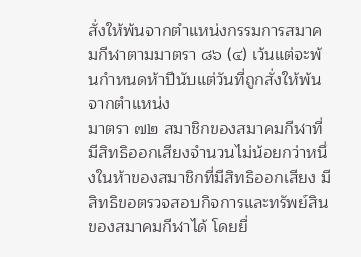สั่งให้พ้นจากตำแหน่งกรรมการสมาคมกีฬาตามมาตรา ๘๖ (๔) เว้นแต่จะพ้นกำหนดห้าปีนับแต่วันที่ถูกสั่งให้พ้นจากตำแหน่ง
มาตรา ๗๒ สมาชิกของสมาคมกีฬาที่มีสิทธิออกเสียงจำนวนไม่น้อยกว่าหนึ่งในห้าของสมาชิกที่มีสิทธิออกเสียง มีสิทธิขอตรวจสอบกิจการและทรัพย์สินของสมาคมกีฬาได้ โดยยื่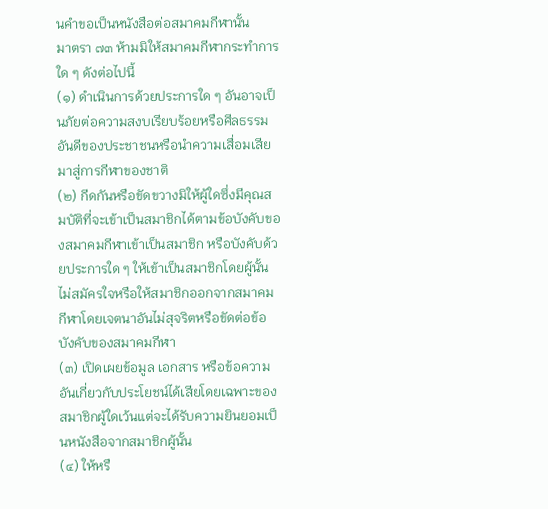นคำขอเป็นหนังสือต่อสมาคมกีฬานั้น
มาตรา ๗๓ ห้ามมิให้สมาคมกีฬากระทำการใด ๆ ดังต่อไปนี้
(๑) ดำเนินการด้วยประการใด ๆ อันอาจเป็นภัยต่อความสงบเรียบร้อยหรือศีลธรรมอันดีของประชาชนหรือนำความเสื่อมเสียมาสู่การกีฬาของชาติ
(๒) กีดกันหรือขัดขวางมิให้ผู้ใดซึ่งมีคุณสมบัติที่จะเข้าเป็นสมาชิกได้ตามข้อบังคับของสมาคมกีฬาเข้าเป็นสมาชิก หรือบังคับด้วยประการใด ๆ ให้เข้าเป็นสมาชิกโดยผู้นั้นไม่สมัครใจหรือให้สมาชิกออกจากสมาคมกีฬาโดยเจตนาอันไม่สุจริตหรือขัดต่อข้อบังคับของสมาคมกีฬา
(๓) เปิดเผยข้อมูล เอกสาร หรือข้อความอันเกี่ยวกับประโยชน์ได้เสียโดยเฉพาะของสมาชิกผู้ใดเว้นแต่จะได้รับความยินยอมเป็นหนังสือจากสมาชิกผู้นั้น
(๔) ให้หรื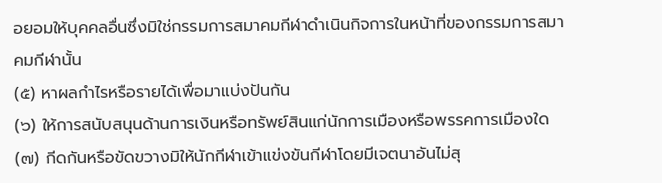อยอมให้บุคคลอื่นซึ่งมิใช่กรรมการสมาคมกีฬาดำเนินกิจการในหน้าที่ของกรรมการสมาคมกีฬานั้น
(๕) หาผลกำไรหรือรายได้เพื่อมาแบ่งปันกัน
(๖) ให้การสนับสนุนด้านการเงินหรือทรัพย์สินแก่นักการเมืองหรือพรรคการเมืองใด
(๗) กีดกันหรือขัดขวางมิให้นักกีฬาเข้าแข่งขันกีฬาโดยมีเจตนาอันไม่สุ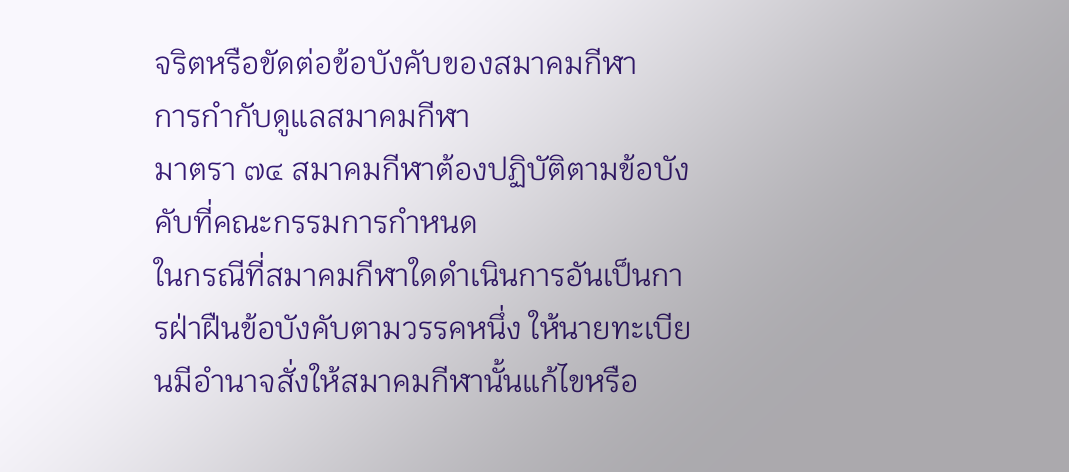จริตหรือขัดต่อข้อบังคับของสมาคมกีฬา
การกำกับดูแลสมาคมกีฬา
มาตรา ๗๔ สมาคมกีฬาต้องปฏิบัติตามข้อบังคับที่คณะกรรมการกำหนด
ในกรณีที่สมาคมกีฬาใดดำเนินการอันเป็นการฝ่าฝืนข้อบังคับตามวรรคหนึ่ง ให้นายทะเบียนมีอำนาจสั่งให้สมาคมกีฬานั้นแก้ไขหรือ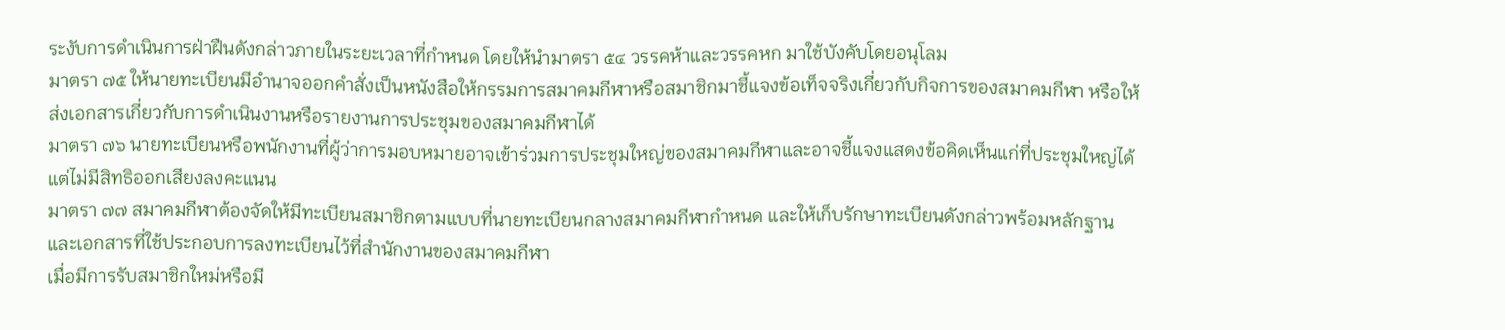ระงับการดำเนินการฝ่าฝืนดังกล่าวภายในระยะเวลาที่กำหนด โดยให้นำมาตรา ๕๔ วรรคห้าและวรรคหก มาใช้บังคับโดยอนุโลม
มาตรา ๗๕ ให้นายทะเบียนมีอำนาจออกคำสั่งเป็นหนังสือให้กรรมการสมาคมกีฬาหรือสมาชิกมาชี้แจงข้อเท็จจริงเกี่ยวกับกิจการของสมาคมกีฬา หรือให้ส่งเอกสารเกี่ยวกับการดำเนินงานหรือรายงานการประชุมของสมาคมกีฬาได้
มาตรา ๗๖ นายทะเบียนหรือพนักงานที่ผู้ว่าการมอบหมายอาจเข้าร่วมการประชุมใหญ่ของสมาคมกีฬาและอาจชี้แจงแสดงข้อคิดเห็นแก่ที่ประชุมใหญ่ได้ แต่ไม่มีสิทธิออกเสียงลงคะแนน
มาตรา ๗๗ สมาคมกีฬาต้องจัดให้มีทะเบียนสมาชิกตามแบบที่นายทะเบียนกลางสมาคมกีฬากำหนด และให้เก็บรักษาทะเบียนดังกล่าวพร้อมหลักฐานและเอกสารที่ใช้ประกอบการลงทะเบียนไว้ที่สำนักงานของสมาคมกีฬา
เมื่อมีการรับสมาชิกใหม่หรือมี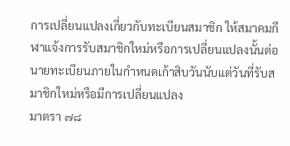การเปลี่ยนแปลงเกี่ยวกับทะเบียนสมาชิก ให้สมาคมกีฬาแจ้งการรับสมาชิกใหม่หรือการเปลี่ยนแปลงนั้นต่อนายทะเบียนภายในกำหนดเก้าสิบวันนับแต่วันที่รับสมาชิกใหม่หรือมีการเปลี่ยนแปลง
มาตรา ๗๘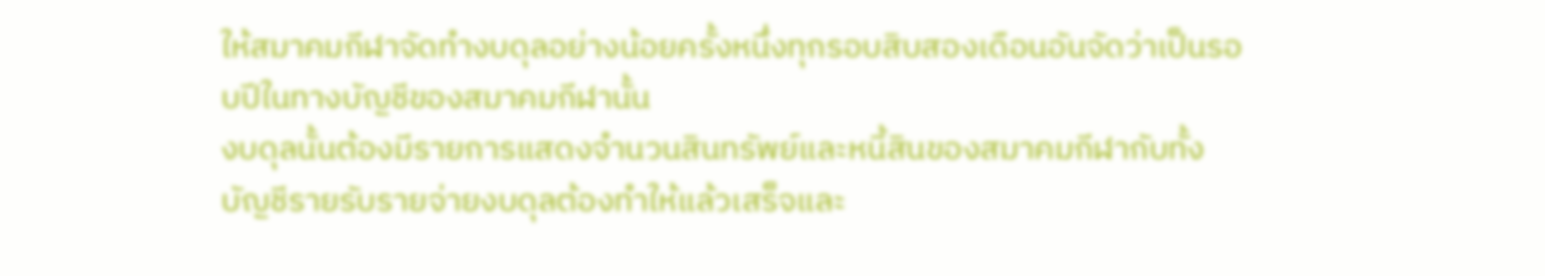ให้สมาคมกีฬาจัดทำงบดุลอย่างน้อยครั้งหนึ่งทุกรอบสิบสองเดือนอันจัดว่าเป็นรอบปีในทางบัญชีของสมาคมกีฬานั้น
งบดุลนั้นต้องมีรายการแสดงจำนวนสินทรัพย์และหนี้สินของสมาคมกีฬากับทั้งบัญชีรายรับรายจ่ายงบดุลต้องทำให้แล้วเสร็จและ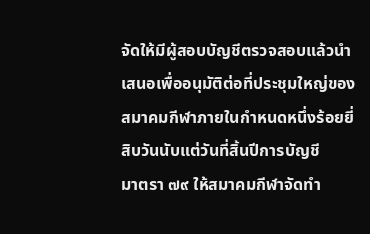จัดให้มีผู้สอบบัญชีตรวจสอบแล้วนำเสนอเพื่ออนุมัติต่อที่ประชุมใหญ่ของสมาคมกีฬาภายในกำหนดหนึ่งร้อยยี่สิบวันนับแต่วันที่สิ้นปีการบัญชี
มาตรา ๗๙ ให้สมาคมกีฬาจัดทำ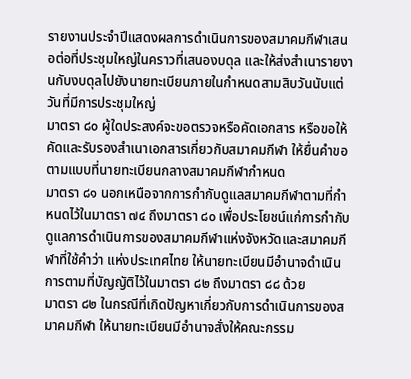รายงานประจำปีแสดงผลการดำเนินการของสมาคมกีฬาเสนอต่อที่ประชุมใหญ่ในคราวที่เสนองบดุล และให้ส่งสำเนารายงานกับงบดุลไปยังนายทะเบียนภายในกำหนดสามสิบวันนับแต่วันที่มีการประชุมใหญ่
มาตรา ๘๐ ผู้ใดประสงค์จะขอตรวจหรือคัดเอกสาร หรือขอให้คัดและรับรองสำเนาเอกสารเกี่ยวกับสมาคมกีฬา ให้ยื่นคำขอตามแบบที่นายทะเบียนกลางสมาคมกีฬากำหนด
มาตรา ๘๑ นอกเหนือจากการกำกับดูแลสมาคมกีฬาตามที่กำหนดไว้ในมาตรา ๗๔ ถึงมาตรา ๘๐ เพื่อประโยชน์แก่การกำกับดูแลการดำเนินการของสมาคมกีฬาแห่งจังหวัดและสมาคมกีฬาที่ใช้คำว่า แห่งประเทศไทย ให้นายทะเบียนมีอำนาจดำเนินการตามที่บัญญัติไว้ในมาตรา ๘๒ ถึงมาตรา ๘๘ ด้วย
มาตรา ๘๒ ในกรณีที่เกิดปัญหาเกี่ยวกับการดำเนินการของสมาคมกีฬา ให้นายทะเบียนมีอำนาจสั่งให้คณะกรรม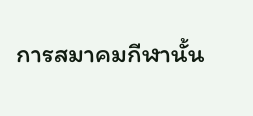การสมาคมกีฬานั้น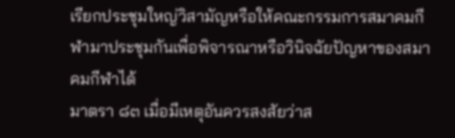เรียกประชุมใหญ่วิสามัญหรือให้คณะกรรมการสมาคมกีฬามาประชุมกันเพื่อพิจารณาหรือวินิจฉัยปัญหาของสมาคมกีฬาได้
มาตรา ๘๓ เมื่อมีเหตุอันควรสงสัยว่าส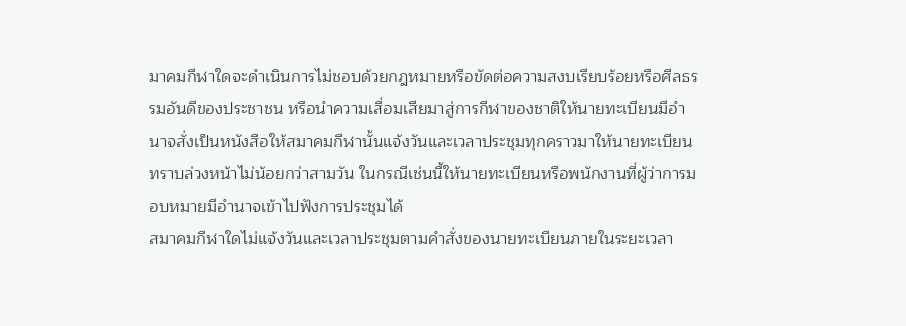มาคมกีฬาใดจะดำเนินการไม่ชอบด้วยกฎหมายหรือขัดต่อความสงบเรียบร้อยหรือศีลธรรมอันดีของประชาชน หรือนำความเสื่อมเสียมาสู่การกีฬาของชาติให้นายทะเบียนมีอำนาจสั่งเป็นหนังสือให้สมาคมกีฬานั้นแจ้งวันและเวลาประชุมทุกคราวมาให้นายทะเบียนทราบล่วงหน้าไม่น้อยกว่าสามวัน ในกรณีเช่นนี้ให้นายทะเบียนหรือพนักงานที่ผู้ว่าการมอบหมายมีอำนาจเข้าไปฟังการประชุมได้
สมาคมกีฬาใดไม่แจ้งวันและเวลาประชุมตามคำสั่งของนายทะเบียนภายในระยะเวลา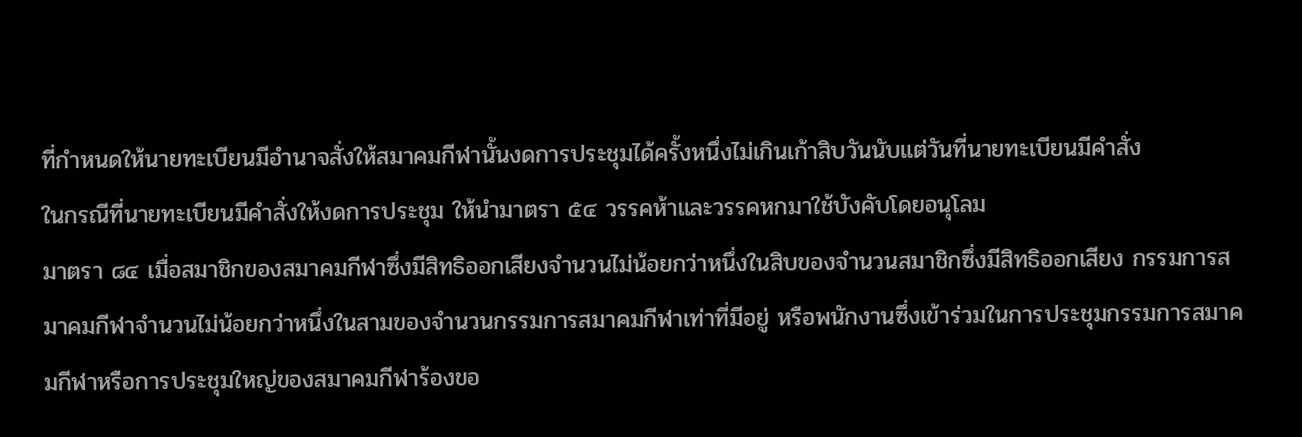ที่กำหนดให้นายทะเบียนมีอำนาจสั่งให้สมาคมกีฬานั้นงดการประชุมได้ครั้งหนึ่งไม่เกินเก้าสิบวันนับแต่วันที่นายทะเบียนมีคำสั่ง
ในกรณีที่นายทะเบียนมีคำสั่งให้งดการประชุม ให้นำมาตรา ๕๔ วรรคห้าและวรรคหกมาใช้บังคับโดยอนุโลม
มาตรา ๘๔ เมื่อสมาชิกของสมาคมกีฬาซึ่งมีสิทธิออกเสียงจำนวนไม่น้อยกว่าหนึ่งในสิบของจำนวนสมาชิกซึ่งมีสิทธิออกเสียง กรรมการสมาคมกีฬาจำนวนไม่น้อยกว่าหนึ่งในสามของจำนวนกรรมการสมาคมกีฬาเท่าที่มีอยู่ หรือพนักงานซึ่งเข้าร่วมในการประชุมกรรมการสมาคมกีฬาหรือการประชุมใหญ่ของสมาคมกีฬาร้องขอ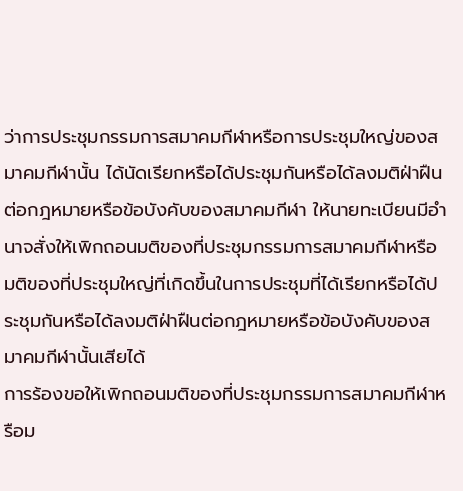ว่าการประชุมกรรมการสมาคมกีฬาหรือการประชุมใหญ่ของสมาคมกีฬานั้น ได้นัดเรียกหรือได้ประชุมกันหรือได้ลงมติฝ่าฝืนต่อกฎหมายหรือข้อบังคับของสมาคมกีฬา ให้นายทะเบียนมีอำนาจสั่งให้เพิกถอนมติของที่ประชุมกรรมการสมาคมกีฬาหรือมติของที่ประชุมใหญ่ที่เกิดขึ้นในการประชุมที่ได้เรียกหรือได้ประชุมกันหรือได้ลงมติฝ่าฝืนต่อกฎหมายหรือข้อบังคับของสมาคมกีฬานั้นเสียได้
การร้องขอให้เพิกถอนมติของที่ประชุมกรรมการสมาคมกีฬาหรือม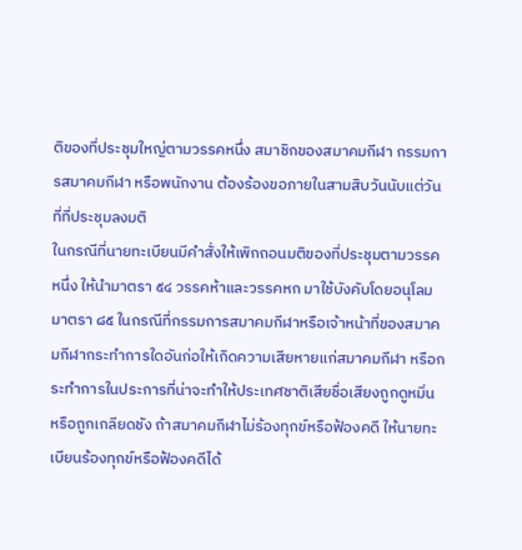ติของที่ประชุมใหญ่ตามวรรคหนึ่ง สมาชิกของสมาคมกีฬา กรรมการสมาคมกีฬา หรือพนักงาน ต้องร้องขอภายในสามสิบวันนับแต่วันที่ที่ประชุมลงมติ
ในกรณีที่นายทะเบียนมีคำสั่งให้เพิกถอนมติของที่ประชุมตามวรรคหนึ่ง ให้นำมาตรา ๕๔ วรรคห้าและวรรคหก มาใช้บังคับโดยอนุโลม
มาตรา ๘๕ ในกรณีที่กรรมการสมาคมกีฬาหรือเจ้าหน้าที่ของสมาคมกีฬากระทำการใดอันก่อให้เกิดความเสียหายแก่สมาคมกีฬา หรือกระทำการในประการที่น่าจะทำให้ประเทศชาติเสียชื่อเสียงถูกดูหมิ่น หรือถูกเกลียดชัง ถ้าสมาคมกีฬาไม่ร้องทุกข์หรือฟ้องคดี ให้นายทะเบียนร้องทุกข์หรือฟ้องคดีได้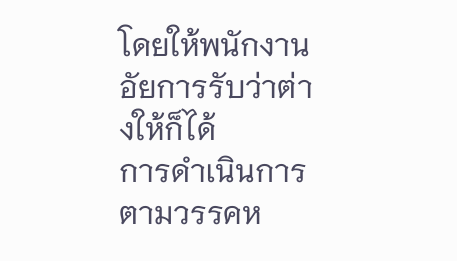โดยให้พนักงานอัยการรับว่าต่างให้ก็ได้
การดำเนินการตามวรรคห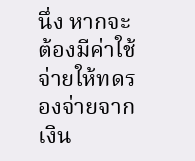นึ่ง หากจะต้องมีค่าใช้จ่ายให้ทดรองจ่ายจากเงิน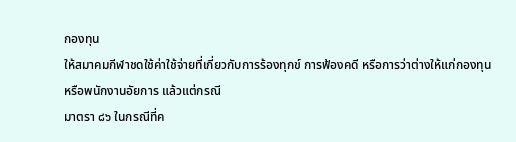กองทุน
ให้สมาคมกีฬาชดใช้ค่าใช้จ่ายที่เกี่ยวกับการร้องทุกข์ การฟ้องคดี หรือการว่าต่างให้แก่กองทุนหรือพนักงานอัยการ แล้วแต่กรณี
มาตรา ๘๖ ในกรณีที่ค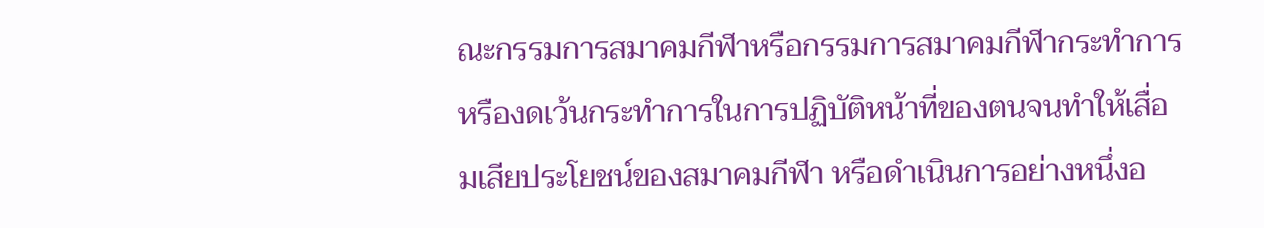ณะกรรมการสมาคมกีฬาหรือกรรมการสมาคมกีฬากระทำการหรืองดเว้นกระทำการในการปฏิบัติหน้าที่ของตนจนทำให้เสื่อมเสียประโยชน์ของสมาคมกีฬา หรือดำเนินการอย่างหนึ่งอ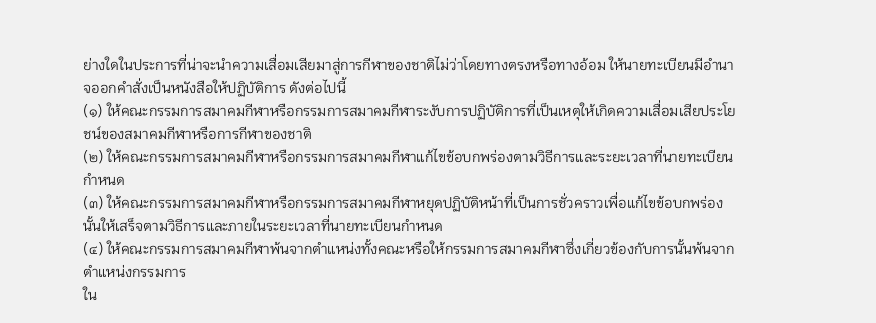ย่างใดในประการที่น่าจะนำความเสื่อมเสียมาสู่การกีฬาของชาติไม่ว่าโดยทางตรงหรือทางอ้อม ให้นายทะเบียนมีอำนาจออกคำสั่งเป็นหนังสือให้ปฏิบัติการ ดังต่อไปนี้
(๑) ให้คณะกรรมการสมาคมกีฬาหรือกรรมการสมาคมกีฬาระงับการปฏิบัติการที่เป็นเหตุให้เกิดความเสื่อมเสียประโยชน์ของสมาคมกีฬาหรือการกีฬาของชาติ
(๒) ให้คณะกรรมการสมาคมกีฬาหรือกรรมการสมาคมกีฬาแก้ไขข้อบกพร่องตามวิธีการและระยะเวลาที่นายทะเบียนกำหนด
(๓) ให้คณะกรรมการสมาคมกีฬาหรือกรรมการสมาคมกีฬาหยุดปฏิบัติหน้าที่เป็นการชั่วคราวเพื่อแก้ไขข้อบกพร่องนั้นให้เสร็จตามวิธีการและภายในระยะเวลาที่นายทะเบียนกำหนด
(๔) ให้คณะกรรมการสมาคมกีฬาพ้นจากตำแหน่งทั้งคณะหรือให้กรรมการสมาคมกีฬาซึ่งเกี่ยวข้องกับการนั้นพ้นจากตำแหน่งกรรมการ
ใน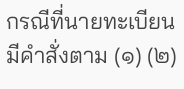กรณีที่นายทะเบียนมีคำสั่งตาม (๑) (๒)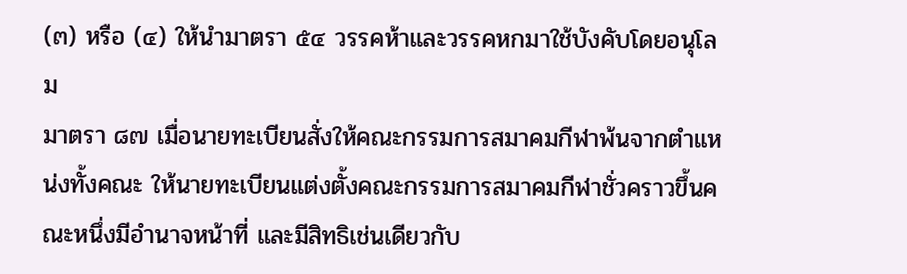(๓) หรือ (๔) ให้นำมาตรา ๕๔ วรรคห้าและวรรคหกมาใช้บังคับโดยอนุโลม
มาตรา ๘๗ เมื่อนายทะเบียนสั่งให้คณะกรรมการสมาคมกีฬาพ้นจากตำแหน่งทั้งคณะ ให้นายทะเบียนแต่งตั้งคณะกรรมการสมาคมกีฬาชั่วคราวขึ้นคณะหนึ่งมีอำนาจหน้าที่ และมีสิทธิเช่นเดียวกับ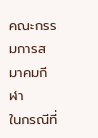คณะกรรมการสมาคมกีฬา
ในกรณีที่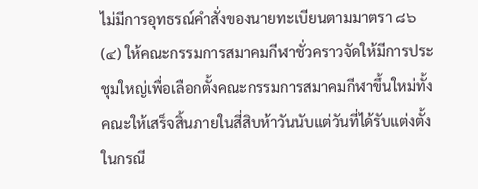ไม่มีการอุทธรณ์คำสั่งของนายทะเบียนตามมาตรา ๘๖ (๔) ให้คณะกรรมการสมาคมกีฬาชั่วคราวจัดให้มีการประชุมใหญ่เพื่อเลือกตั้งคณะกรรมการสมาคมกีฬาขึ้นใหม่ทั้งคณะให้เสร็จสิ้นภายในสี่สิบห้าวันนับแต่วันที่ได้รับแต่งตั้ง
ในกรณี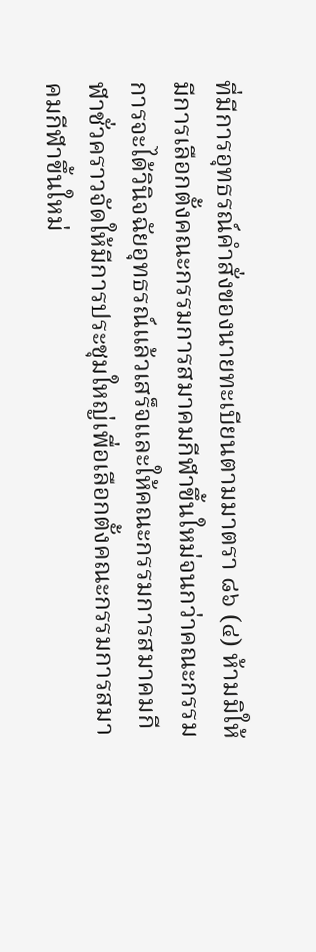ที่มีการอุทธรณ์คำสั่งของนายทะเบียนตามมาตรา ๘๖ (๔) ห้ามมิให้มีการเลือกตั้งคณะกรรมการสมาคมกีฬาขึ้นใหม่จนกว่าคณะกรรมการจะได้วินิจฉัยอุทธรณ์แล้วเสร็จและให้คณะกรรมการสมาคมกีฬาชั่วคราวจัดให้มีการประชุมใหญ่เพื่อเลือกตั้งคณะกรรมการสมาคมกีฬาขึ้นใหม่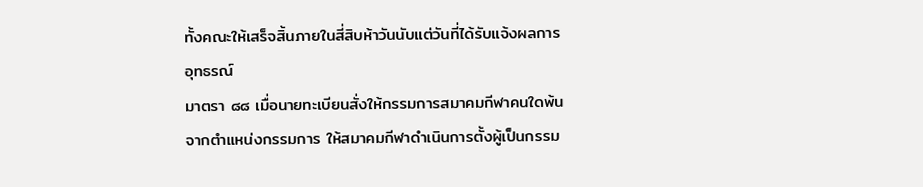ทั้งคณะให้เสร็จสิ้นภายในสี่สิบห้าวันนับแต่วันที่ได้รับแจ้งผลการอุทธรณ์
มาตรา ๘๘ เมื่อนายทะเบียนสั่งให้กรรมการสมาคมกีฬาคนใดพ้นจากตำแหน่งกรรมการ ให้สมาคมกีฬาดำเนินการตั้งผู้เป็นกรรม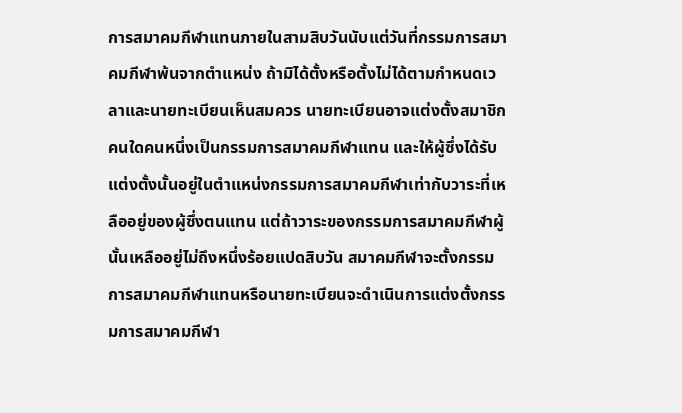การสมาคมกีฬาแทนภายในสามสิบวันนับแต่วันที่กรรมการสมาคมกีฬาพ้นจากตำแหน่ง ถ้ามิได้ตั้งหรือตั้งไม่ได้ตามกำหนดเวลาและนายทะเบียนเห็นสมควร นายทะเบียนอาจแต่งตั้งสมาชิกคนใดคนหนึ่งเป็นกรรมการสมาคมกีฬาแทน และให้ผู้ซึ่งได้รับแต่งตั้งนั้นอยู่ในตำแหน่งกรรมการสมาคมกีฬาเท่ากับวาระที่เหลืออยู่ของผู้ซึ่งตนแทน แต่ถ้าวาระของกรรมการสมาคมกีฬาผู้นั้นเหลืออยู่ไม่ถึงหนึ่งร้อยแปดสิบวัน สมาคมกีฬาจะตั้งกรรมการสมาคมกีฬาแทนหรือนายทะเบียนจะดำเนินการแต่งตั้งกรรมการสมาคมกีฬา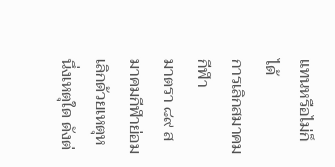แทนหรือไม่ก็ได้
การเลิกสมาคมกีฬา
มาตรา ๘๙ สมาคมกีฬาย่อมเลิกด้วยเหตุหนึ่งเหตุใด ดังต่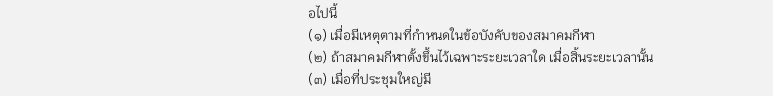อไปนี้
(๑) เมื่อมีเหตุตามที่กำหนดในข้อบังคับของสมาคมกีฬา
(๒) ถ้าสมาคมกีฬาตั้งขึ้นไว้เฉพาะระยะเวลาใด เมื่อสิ้นระยะเวลานั้น
(๓) เมื่อที่ประชุมใหญ่มี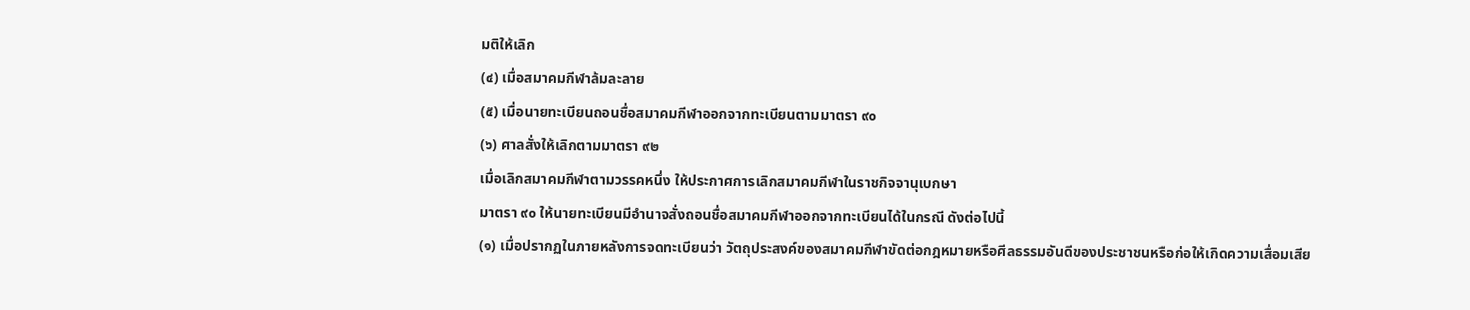มติให้เลิก
(๔) เมื่อสมาคมกีฬาล้มละลาย
(๕) เมื่อนายทะเบียนถอนชื่อสมาคมกีฬาออกจากทะเบียนตามมาตรา ๙๐
(๖) ศาลสั่งให้เลิกตามมาตรา ๙๒
เมื่อเลิกสมาคมกีฬาตามวรรคหนึ่ง ให้ประกาศการเลิกสมาคมกีฬาในราชกิจจานุเบกษา
มาตรา ๙๐ ให้นายทะเบียนมีอำนาจสั่งถอนชื่อสมาคมกีฬาออกจากทะเบียนได้ในกรณี ดังต่อไปนี้
(๑) เมื่อปรากฏในภายหลังการจดทะเบียนว่า วัตถุประสงค์ของสมาคมกีฬาขัดต่อกฎหมายหรือศีลธรรมอันดีของประชาชนหรือก่อให้เกิดความเสื่อมเสีย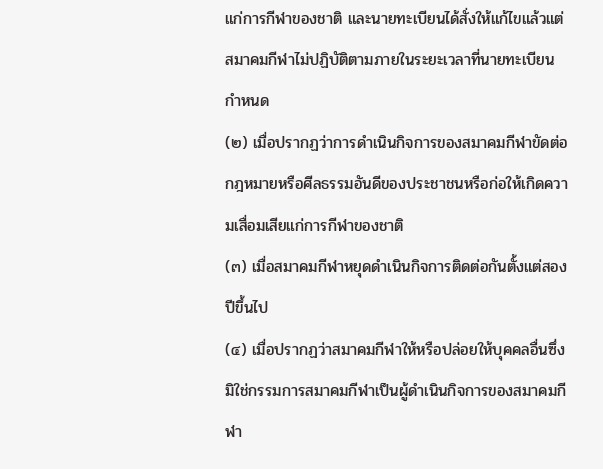แก่การกีฬาของชาติ และนายทะเบียนได้สั่งให้แก้ไขแล้วแต่สมาคมกีฬาไม่ปฏิบัติตามภายในระยะเวลาที่นายทะเบียนกำหนด
(๒) เมื่อปรากฏว่าการดำเนินกิจการของสมาคมกีฬาขัดต่อกฎหมายหรือศีลธรรมอันดีของประชาชนหรือก่อให้เกิดความเสื่อมเสียแก่การกีฬาของชาติ
(๓) เมื่อสมาคมกีฬาหยุดดำเนินกิจการติดต่อกันตั้งแต่สองปีขึ้นไป
(๔) เมื่อปรากฏว่าสมาคมกีฬาให้หรือปล่อยให้บุคคลอื่นซึ่งมิใช่กรรมการสมาคมกีฬาเป็นผู้ดำเนินกิจการของสมาคมกีฬา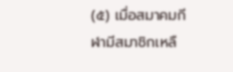(๕) เมื่อสมาคมกีฬามีสมาชิกเหลื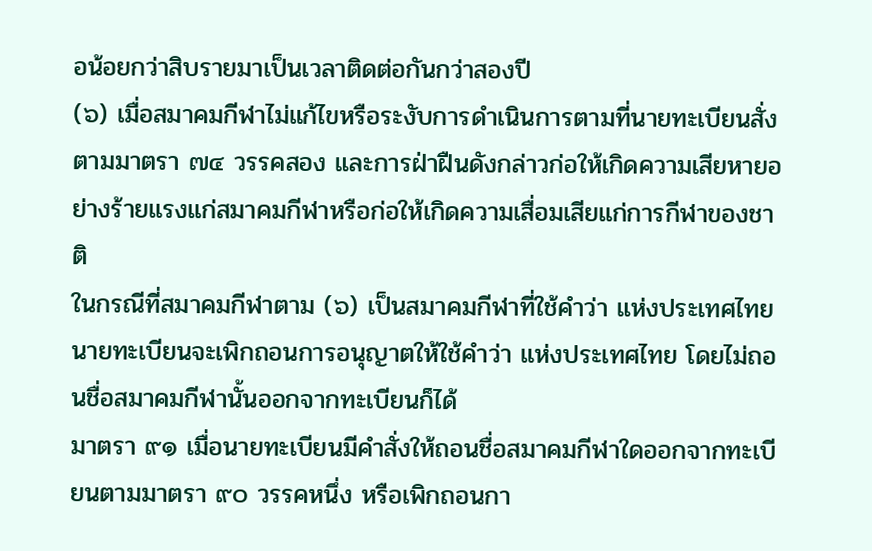อน้อยกว่าสิบรายมาเป็นเวลาติดต่อกันกว่าสองปี
(๖) เมื่อสมาคมกีฬาไม่แก้ไขหรือระงับการดำเนินการตามที่นายทะเบียนสั่งตามมาตรา ๗๔ วรรคสอง และการฝ่าฝืนดังกล่าวก่อให้เกิดความเสียหายอย่างร้ายแรงแก่สมาคมกีฬาหรือก่อให้เกิดความเสื่อมเสียแก่การกีฬาของชาติ
ในกรณีที่สมาคมกีฬาตาม (๖) เป็นสมาคมกีฬาที่ใช้คำว่า แห่งประเทศไทย นายทะเบียนจะเพิกถอนการอนุญาตให้ใช้คำว่า แห่งประเทศไทย โดยไม่ถอนชื่อสมาคมกีฬานั้นออกจากทะเบียนก็ได้
มาตรา ๙๑ เมื่อนายทะเบียนมีคำสั่งให้ถอนชื่อสมาคมกีฬาใดออกจากทะเบียนตามมาตรา ๙๐ วรรคหนึ่ง หรือเพิกถอนกา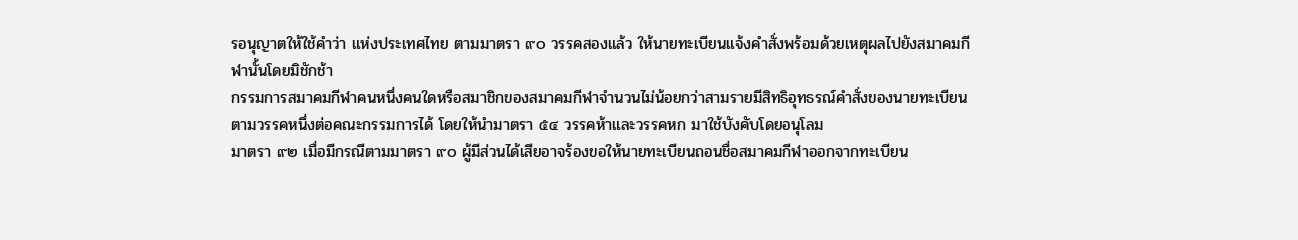รอนุญาตให้ใช้คำว่า แห่งประเทศไทย ตามมาตรา ๙๐ วรรคสองแล้ว ให้นายทะเบียนแจ้งคำสั่งพร้อมด้วยเหตุผลไปยังสมาคมกีฬานั้นโดยมิชักช้า
กรรมการสมาคมกีฬาคนหนึ่งคนใดหรือสมาชิกของสมาคมกีฬาจำนวนไม่น้อยกว่าสามรายมีสิทธิอุทธรณ์คำสั่งของนายทะเบียนตามวรรคหนึ่งต่อคณะกรรมการได้ โดยให้นำมาตรา ๕๔ วรรคห้าและวรรคหก มาใช้บังคับโดยอนุโลม
มาตรา ๙๒ เมื่อมีกรณีตามมาตรา ๙๐ ผู้มีส่วนได้เสียอาจร้องขอให้นายทะเบียนถอนชื่อสมาคมกีฬาออกจากทะเบียน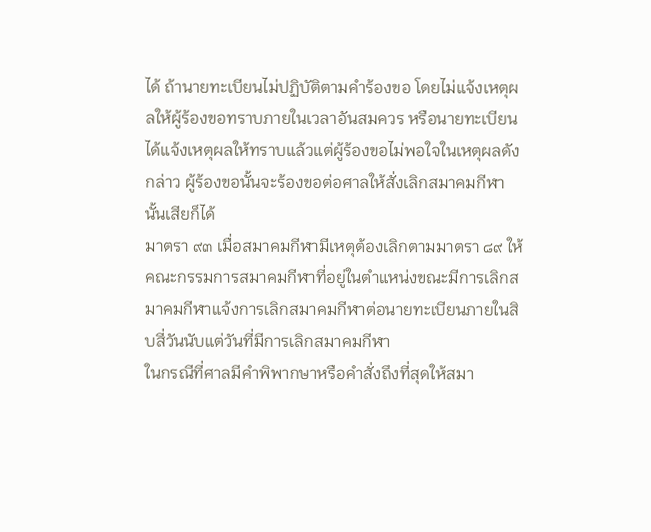ได้ ถ้านายทะเบียนไม่ปฏิบัติตามคำร้องขอ โดยไม่แจ้งเหตุผลให้ผู้ร้องขอทราบภายในเวลาอันสมควร หรือนายทะเบียนได้แจ้งเหตุผลให้ทราบแล้วแต่ผู้ร้องขอไม่พอใจในเหตุผลดังกล่าว ผู้ร้องขอนั้นจะร้องขอต่อศาลให้สั่งเลิกสมาคมกีฬานั้นเสียก็ได้
มาตรา ๙๓ เมื่อสมาคมกีฬามีเหตุต้องเลิกตามมาตรา ๘๙ ให้คณะกรรมการสมาคมกีฬาที่อยู่ในตำแหน่งขณะมีการเลิกสมาคมกีฬาแจ้งการเลิกสมาคมกีฬาต่อนายทะเบียนภายในสิบสี่วันนับแต่วันที่มีการเลิกสมาคมกีฬา
ในกรณีที่ศาลมีคำพิพากษาหรือคำสั่งถึงที่สุดให้สมา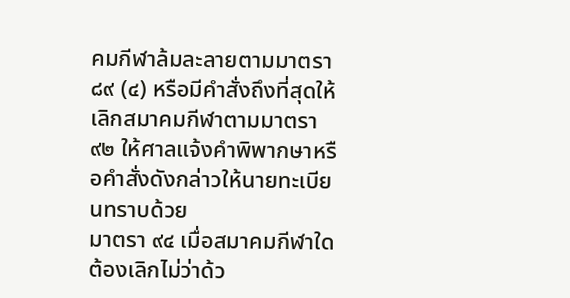คมกีฬาล้มละลายตามมาตรา ๘๙ (๔) หรือมีคำสั่งถึงที่สุดให้เลิกสมาคมกีฬาตามมาตรา ๙๒ ให้ศาลแจ้งคำพิพากษาหรือคำสั่งดังกล่าวให้นายทะเบียนทราบด้วย
มาตรา ๙๔ เมื่อสมาคมกีฬาใดต้องเลิกไม่ว่าด้ว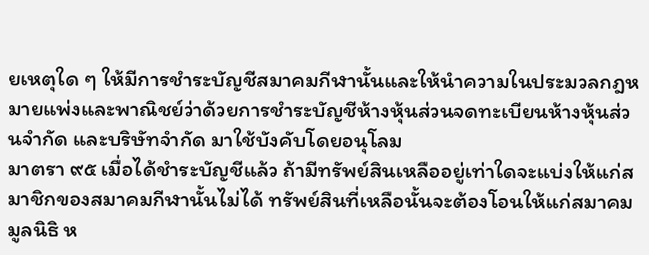ยเหตุใด ๆ ให้มีการชำระบัญชีสมาคมกีฬานั้นและให้นำความในประมวลกฎหมายแพ่งและพาณิชย์ว่าด้วยการชำระบัญชีห้างหุ้นส่วนจดทะเบียนห้างหุ้นส่วนจำกัด และบริษัทจำกัด มาใช้บังคับโดยอนุโลม
มาตรา ๙๕ เมื่อได้ชำระบัญชีแล้ว ถ้ามีทรัพย์สินเหลืออยู่เท่าใดจะแบ่งให้แก่สมาชิกของสมาคมกีฬานั้นไม่ได้ ทรัพย์สินที่เหลือนั้นจะต้องโอนให้แก่สมาคม มูลนิธิ ห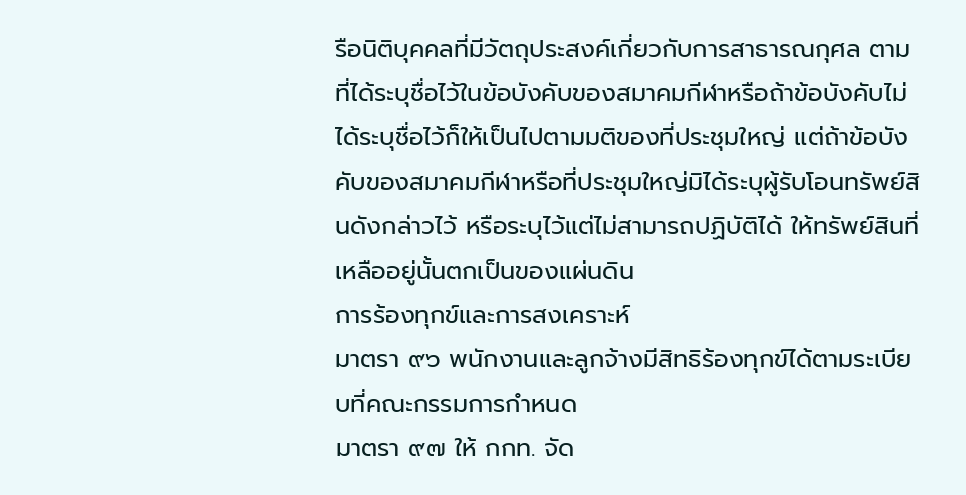รือนิติบุคคลที่มีวัตถุประสงค์เกี่ยวกับการสาธารณกุศล ตามที่ได้ระบุชื่อไว้ในข้อบังคับของสมาคมกีฬาหรือถ้าข้อบังคับไม่ได้ระบุชื่อไว้ก็ให้เป็นไปตามมติของที่ประชุมใหญ่ แต่ถ้าข้อบังคับของสมาคมกีฬาหรือที่ประชุมใหญ่มิได้ระบุผู้รับโอนทรัพย์สินดังกล่าวไว้ หรือระบุไว้แต่ไม่สามารถปฏิบัติได้ ให้ทรัพย์สินที่เหลืออยู่นั้นตกเป็นของแผ่นดิน
การร้องทุกข์และการสงเคราะห์
มาตรา ๙๖ พนักงานและลูกจ้างมีสิทธิร้องทุกข์ได้ตามระเบียบที่คณะกรรมการกำหนด
มาตรา ๙๗ ให้ กกท. จัด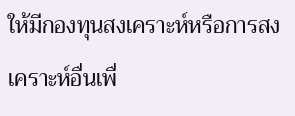ให้มีกองทุนสงเคราะห์หรือการสงเคราะห์อื่นเพื่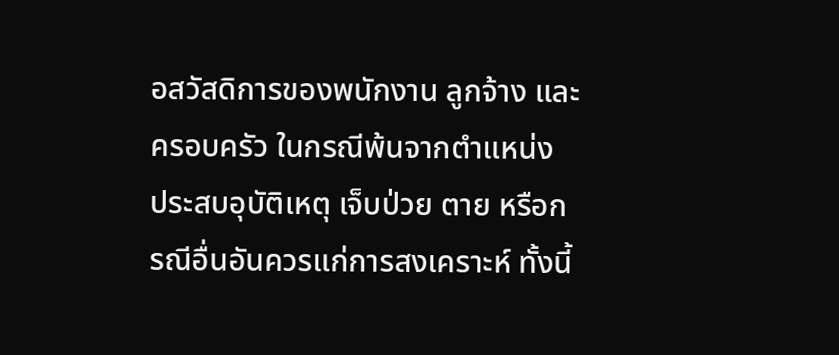อสวัสดิการของพนักงาน ลูกจ้าง และครอบครัว ในกรณีพ้นจากตำแหน่ง ประสบอุบัติเหตุ เจ็บป่วย ตาย หรือกรณีอื่นอันควรแก่การสงเคราะห์ ทั้งนี้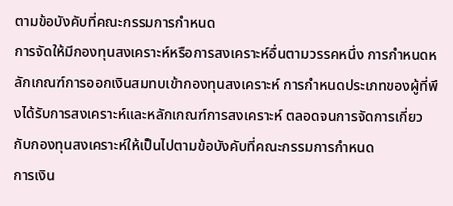ตามข้อบังคับที่คณะกรรมการกำหนด
การจัดให้มีกองทุนสงเคราะห์หรือการสงเคราะห์อื่นตามวรรคหนึ่ง การกำหนดหลักเกณฑ์การออกเงินสมทบเข้ากองทุนสงเคราะห์ การกำหนดประเภทของผู้ที่พึงได้รับการสงเคราะห์และหลักเกณฑ์การสงเคราะห์ ตลอดจนการจัดการเกี่ยวกับกองทุนสงเคราะห์ให้เป็นไปตามข้อบังคับที่คณะกรรมการกำหนด
การเงิน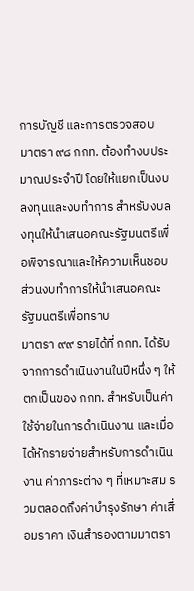การบัญชี และการตรวจสอบ
มาตรา ๙๘ กกท. ต้องทำงบประมาณประจำปี โดยให้แยกเป็นงบลงทุนและงบทำการ สำหรับงบลงทุนให้นำเสนอคณะรัฐมนตรีเพื่อพิจารณาและให้ความเห็นชอบ ส่วนงบทำการให้นำเสนอคณะรัฐมนตรีเพื่อทราบ
มาตรา ๙๙ รายได้ที่ กกท. ได้รับจากการดำเนินงานในปีหนึ่ง ๆ ให้ตกเป็นของ กกท. สำหรับเป็นค่าใช้จ่ายในการดำเนินงาน และเมื่อได้หักรายจ่ายสำหรับการดำเนินงาน ค่าภาระต่าง ๆ ที่เหมาะสม รวมตลอดถึงค่าบำรุงรักษา ค่าเสื่อมราคา เงินสำรองตามมาตรา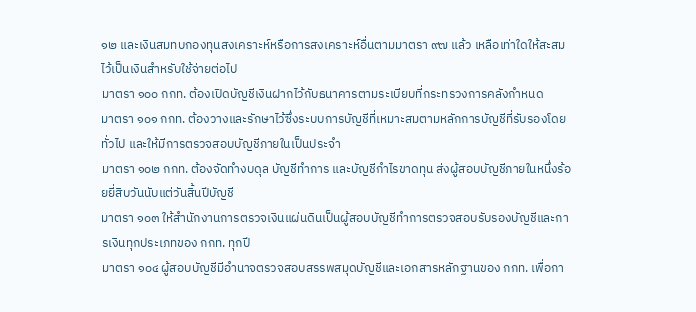๑๒ และเงินสมทบกองทุนสงเคราะห์หรือการสงเคราะห์อื่นตามมาตรา ๙๗ แล้ว เหลือเท่าใดให้สะสมไว้เป็นเงินสำหรับใช้จ่ายต่อไป
มาตรา ๑๐๐ กกท. ต้องเปิดบัญชีเงินฝากไว้กับธนาคารตามระเบียบที่กระทรวงการคลังกำหนด
มาตรา ๑๐๑ กกท. ต้องวางและรักษาไว้ซึ่งระบบการบัญชีที่เหมาะสมตามหลักการบัญชีที่รับรองโดยทั่วไป และให้มีการตรวจสอบบัญชีภายในเป็นประจำ
มาตรา ๑๐๒ กกท. ต้องจัดทำงบดุล บัญชีทำการ และบัญชีกำไรขาดทุน ส่งผู้สอบบัญชีภายในหนึ่งร้อยยี่สิบวันนับแต่วันสิ้นปีบัญชี
มาตรา ๑๐๓ ให้สำนักงานการตรวจเงินแผ่นดินเป็นผู้สอบบัญชีทำการตรวจสอบรับรองบัญชีและการเงินทุกประเภทของ กกท. ทุกปี
มาตรา ๑๐๔ ผู้สอบบัญชีมีอำนาจตรวจสอบสรรพสมุดบัญชีและเอกสารหลักฐานของ กกท. เพื่อกา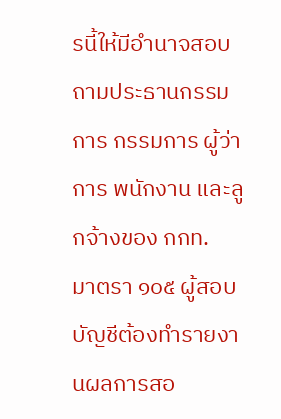รนี้ให้มีอำนาจสอบถามประธานกรรมการ กรรมการ ผู้ว่าการ พนักงาน และลูกจ้างของ กกท.
มาตรา ๑๐๕ ผู้สอบบัญชีต้องทำรายงานผลการสอ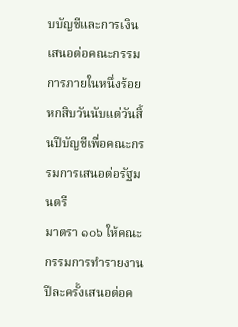บบัญชีและการเงินเสนอต่อคณะกรรมการภายในหนึ่งร้อยหกสิบวันนับแต่วันสิ้นปีบัญชีเพื่อคณะกรรมการเสนอต่อรัฐมนตรี
มาตรา ๑๐๖ ให้คณะกรรมการทำรายงานปีละครั้งเสนอต่อค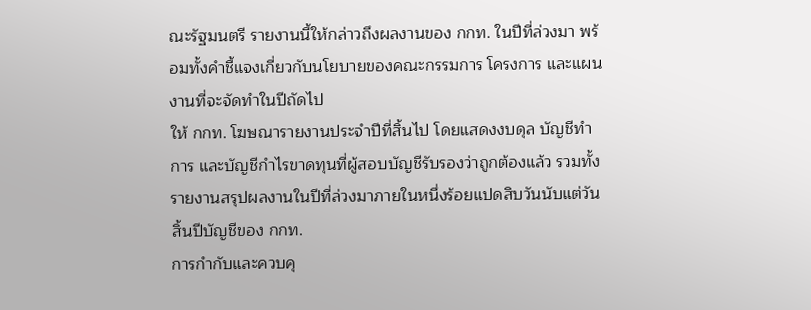ณะรัฐมนตรี รายงานนี้ให้กล่าวถึงผลงานของ กกท. ในปีที่ล่วงมา พร้อมทั้งคำชี้แจงเกี่ยวกับนโยบายของคณะกรรมการ โครงการ และแผนงานที่จะจัดทำในปีถัดไป
ให้ กกท. โฆษณารายงานประจำปีที่สิ้นไป โดยแสดงงบดุล บัญชีทำการ และบัญชีกำไรขาดทุนที่ผู้สอบบัญชีรับรองว่าถูกต้องแล้ว รวมทั้งรายงานสรุปผลงานในปีที่ล่วงมาภายในหนึ่งร้อยแปดสิบวันนับแต่วันสิ้นปีบัญชีของ กกท.
การกำกับและควบคุ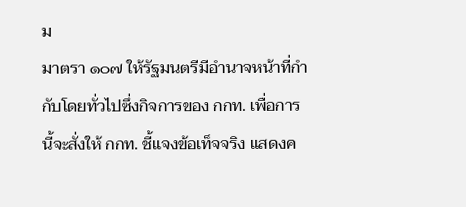ม
มาตรา ๑๐๗ ให้รัฐมนตรีมีอำนาจหน้าที่กำกับโดยทั่วไปซึ่งกิจการของ กกท. เพื่อการนี้จะสั่งให้ กกท. ชี้แจงข้อเท็จจริง แสดงค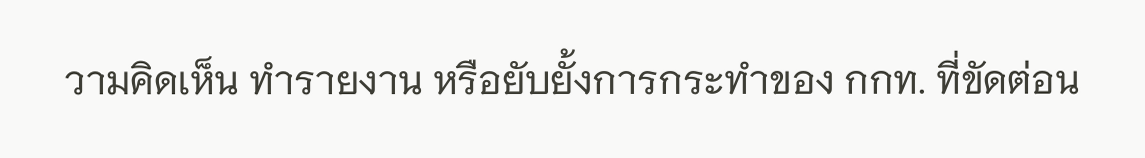วามคิดเห็น ทำรายงาน หรือยับยั้งการกระทำของ กกท. ที่ขัดต่อน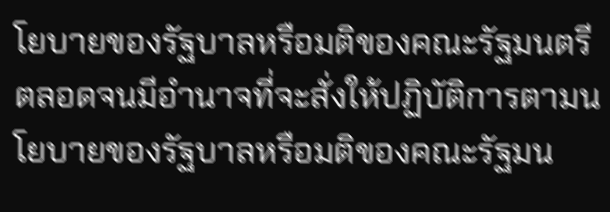โยบายของรัฐบาลหรือมติของคณะรัฐมนตรี ตลอดจนมีอำนาจที่จะสั่งให้ปฏิบัติการตามนโยบายของรัฐบาลหรือมติของคณะรัฐมน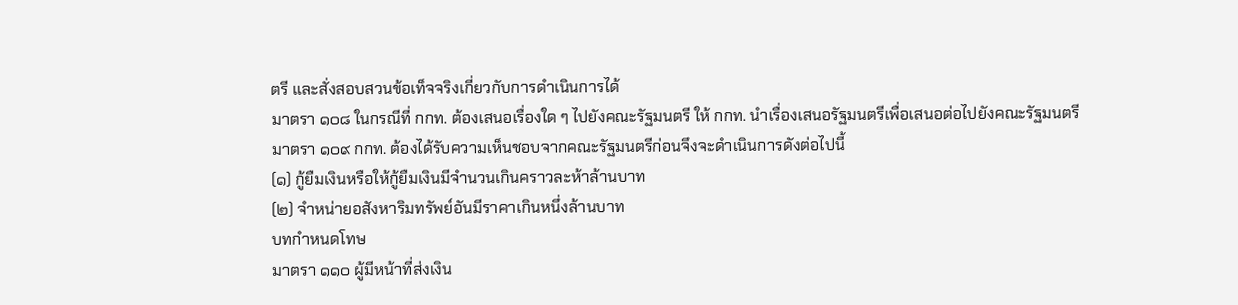ตรี และสั่งสอบสวนข้อเท็จจริงเกี่ยวกับการดำเนินการได้
มาตรา ๑๐๘ ในกรณีที่ กกท. ต้องเสนอเรื่องใด ๆ ไปยังคณะรัฐมนตรี ให้ กกท. นำเรื่องเสนอรัฐมนตรีเพื่อเสนอต่อไปยังคณะรัฐมนตรี
มาตรา ๑๐๙ กกท. ต้องได้รับความเห็นชอบจากคณะรัฐมนตรีก่อนจึงจะดำเนินการดังต่อไปนี้
(๑) กู้ยืมเงินหรือให้กู้ยืมเงินมีจำนวนเกินคราวละห้าล้านบาท
(๒) จำหน่ายอสังหาริมทรัพย์อันมีราคาเกินหนึ่งล้านบาท
บทกำหนดโทษ
มาตรา ๑๑๐ ผู้มีหน้าที่ส่งเงิน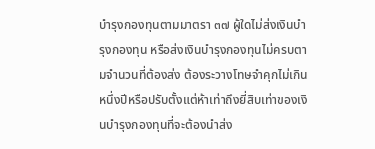บำรุงกองทุนตามมาตรา ๓๗ ผู้ใดไม่ส่งเงินบำรุงกองทุน หรือส่งเงินบำรุงกองทุนไม่ครบตามจำนวนที่ต้องส่ง ต้องระวางโทษจำคุกไม่เกินหนึ่งปีหรือปรับตั้งแต่ห้าเท่าถึงยี่สิบเท่าของเงินบำรุงกองทุนที่จะต้องนำส่ง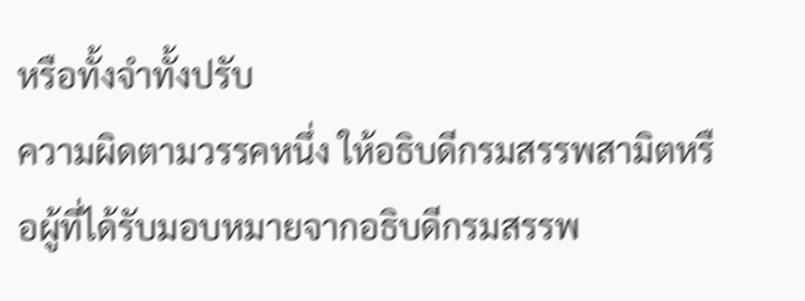หรือทั้งจำทั้งปรับ
ความผิดตามวรรคหนึ่ง ให้อธิบดีกรมสรรพสามิตหรือผู้ที่ได้รับมอบหมายจากอธิบดีกรมสรรพ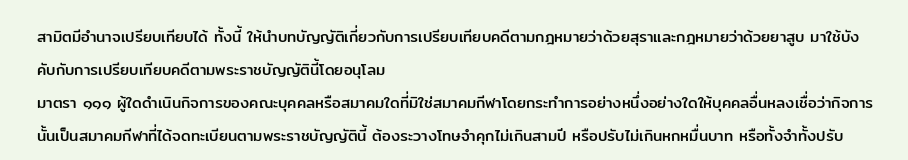สามิตมีอำนาจเปรียบเทียบได้ ทั้งนี้ ให้นำบทบัญญัติเกี่ยวกับการเปรียบเทียบคดีตามกฎหมายว่าด้วยสุราและกฎหมายว่าด้วยยาสูบ มาใช้บังคับกับการเปรียบเทียบคดีตามพระราชบัญญัตินี้โดยอนุโลม
มาตรา ๑๑๑ ผู้ใดดำเนินกิจการของคณะบุคคลหรือสมาคมใดที่มิใช่สมาคมกีฬาโดยกระทำการอย่างหนึ่งอย่างใดให้บุคคลอื่นหลงเชื่อว่ากิจการนั้นเป็นสมาคมกีฬาที่ได้จดทะเบียนตามพระราชบัญญัตินี้ ต้องระวางโทษจำคุกไม่เกินสามปี หรือปรับไม่เกินหกหมื่นบาท หรือทั้งจำทั้งปรับ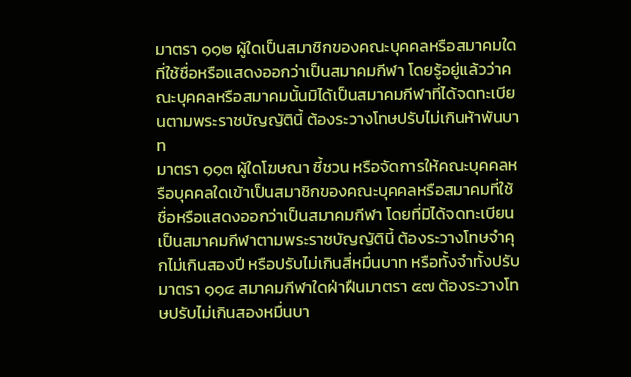มาตรา ๑๑๒ ผู้ใดเป็นสมาชิกของคณะบุคคลหรือสมาคมใดที่ใช้ชื่อหรือแสดงออกว่าเป็นสมาคมกีฬา โดยรู้อยู่แล้วว่าคณะบุคคลหรือสมาคมนั้นมิได้เป็นสมาคมกีฬาที่ได้จดทะเบียนตามพระราชบัญญัตินี้ ต้องระวางโทษปรับไม่เกินห้าพันบาท
มาตรา ๑๑๓ ผู้ใดโฆษณา ชี้ชวน หรือจัดการให้คณะบุคคลหรือบุคคลใดเข้าเป็นสมาชิกของคณะบุคคลหรือสมาคมที่ใช้ชื่อหรือแสดงออกว่าเป็นสมาคมกีฬา โดยที่มิได้จดทะเบียนเป็นสมาคมกีฬาตามพระราชบัญญัตินี้ ต้องระวางโทษจำคุกไม่เกินสองปี หรือปรับไม่เกินสี่หมื่นบาท หรือทั้งจำทั้งปรับ
มาตรา ๑๑๔ สมาคมกีฬาใดฝ่าฝืนมาตรา ๕๗ ต้องระวางโทษปรับไม่เกินสองหมื่นบา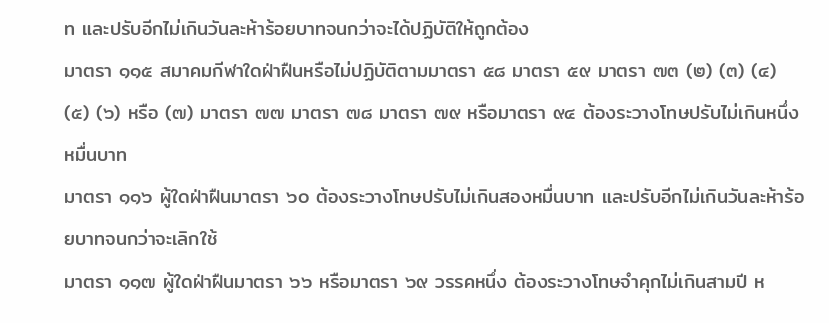ท และปรับอีกไม่เกินวันละห้าร้อยบาทจนกว่าจะได้ปฏิบัติให้ถูกต้อง
มาตรา ๑๑๕ สมาคมกีฬาใดฝ่าฝืนหรือไม่ปฏิบัติตามมาตรา ๕๘ มาตรา ๕๙ มาตรา ๗๓ (๒) (๓) (๔) (๕) (๖) หรือ (๗) มาตรา ๗๗ มาตรา ๗๘ มาตรา ๗๙ หรือมาตรา ๙๔ ต้องระวางโทษปรับไม่เกินหนึ่งหมื่นบาท
มาตรา ๑๑๖ ผู้ใดฝ่าฝืนมาตรา ๖๐ ต้องระวางโทษปรับไม่เกินสองหมื่นบาท และปรับอีกไม่เกินวันละห้าร้อยบาทจนกว่าจะเลิกใช้
มาตรา ๑๑๗ ผู้ใดฝ่าฝืนมาตรา ๖๖ หรือมาตรา ๖๙ วรรคหนึ่ง ต้องระวางโทษจำคุกไม่เกินสามปี ห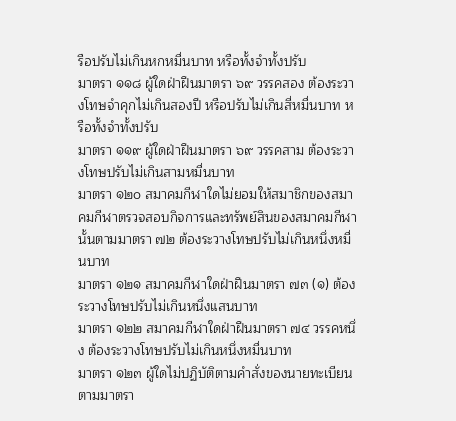รือปรับไม่เกินหกหมื่นบาท หรือทั้งจำทั้งปรับ
มาตรา ๑๑๘ ผู้ใดฝ่าฝืนมาตรา ๖๙ วรรคสอง ต้องระวางโทษจำคุกไม่เกินสองปี หรือปรับไม่เกินสี่หมื่นบาท หรือทั้งจำทั้งปรับ
มาตรา ๑๑๙ ผู้ใดฝ่าฝืนมาตรา ๖๙ วรรคสาม ต้องระวางโทษปรับไม่เกินสามหมื่นบาท
มาตรา ๑๒๐ สมาคมกีฬาใดไม่ยอมให้สมาชิกของสมาคมกีฬาตรวจสอบกิจการและทรัพย์สินของสมาคมกีฬานั้นตามมาตรา ๗๒ ต้องระวางโทษปรับไม่เกินหนึ่งหมื่นบาท
มาตรา ๑๒๑ สมาคมกีฬาใดฝ่าฝืนมาตรา ๗๓ (๑) ต้องระวางโทษปรับไม่เกินหนึ่งแสนบาท
มาตรา ๑๒๒ สมาคมกีฬาใดฝ่าฝืนมาตรา ๗๔ วรรคหนึ่ง ต้องระวางโทษปรับไม่เกินหนึ่งหมื่นบาท
มาตรา ๑๒๓ ผู้ใดไม่ปฏิบัติตามคำสั่งของนายทะเบียนตามมาตรา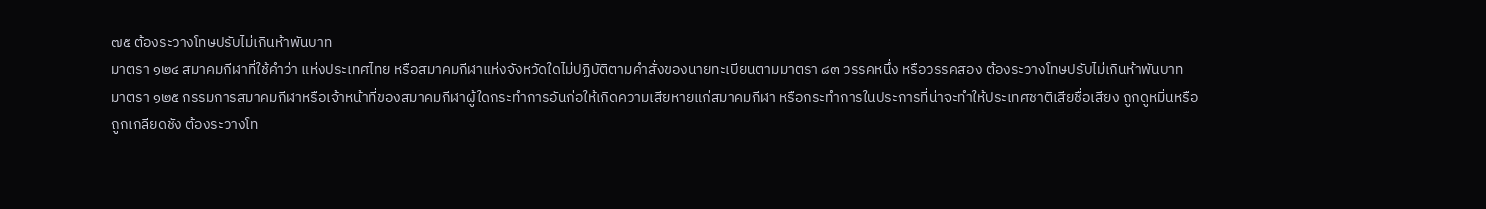๗๕ ต้องระวางโทษปรับไม่เกินห้าพันบาท
มาตรา ๑๒๔ สมาคมกีฬาที่ใช้คำว่า แห่งประเทศไทย หรือสมาคมกีฬาแห่งจังหวัดใดไม่ปฏิบัติตามคำสั่งของนายทะเบียนตามมาตรา ๘๓ วรรคหนึ่ง หรือวรรคสอง ต้องระวางโทษปรับไม่เกินห้าพันบาท
มาตรา ๑๒๕ กรรมการสมาคมกีฬาหรือเจ้าหน้าที่ของสมาคมกีฬาผู้ใดกระทำการอันก่อให้เกิดความเสียหายแก่สมาคมกีฬา หรือกระทำการในประการที่น่าจะทำให้ประเทศชาติเสียชื่อเสียง ถูกดูหมิ่นหรือถูกเกลียดชัง ต้องระวางโท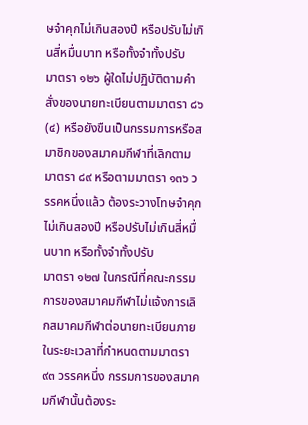ษจำคุกไม่เกินสองปี หรือปรับไม่เกินสี่หมื่นบาท หรือทั้งจำทั้งปรับ
มาตรา ๑๒๖ ผู้ใดไม่ปฏิบัติตามคำสั่งของนายทะเบียนตามมาตรา ๘๖ (๔) หรือยังขืนเป็นกรรมการหรือสมาชิกของสมาคมกีฬาที่เลิกตามมาตรา ๘๙ หรือตามมาตรา ๑๓๖ วรรคหนึ่งแล้ว ต้องระวางโทษจำคุกไม่เกินสองปี หรือปรับไม่เกินสี่หมื่นบาท หรือทั้งจำทั้งปรับ
มาตรา ๑๒๗ ในกรณีที่คณะกรรมการของสมาคมกีฬาไม่แจ้งการเลิกสมาคมกีฬาต่อนายทะเบียนภายในระยะเวลาที่กำหนดตามมาตรา ๙๓ วรรคหนึ่ง กรรมการของสมาคมกีฬานั้นต้องระ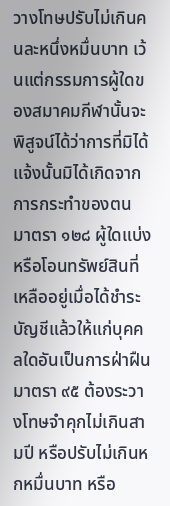วางโทษปรับไม่เกินคนละหนึ่งหมื่นบาท เว้นแต่กรรมการผู้ใดของสมาคมกีฬานั้นจะพิสูจน์ได้ว่าการที่มิได้แจ้งนั้นมิได้เกิดจากการกระทำของตน
มาตรา ๑๒๘ ผู้ใดแบ่งหรือโอนทรัพย์สินที่เหลืออยู่เมื่อได้ชำระบัญชีแล้วให้แก่บุคคลใดอันเป็นการฝ่าฝืนมาตรา ๙๕ ต้องระวางโทษจำคุกไม่เกินสามปี หรือปรับไม่เกินหกหมื่นบาท หรือ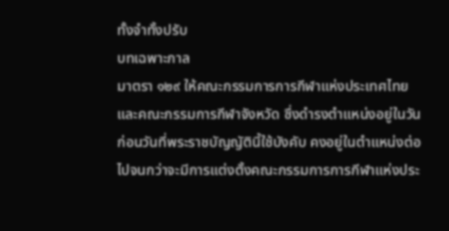ทั้งจำทั้งปรับ
บทเฉพาะกาล
มาตรา ๑๒๙ ให้คณะกรรมการการกีฬาแห่งประเทศไทยและคณะกรรมการกีฬาจังหวัด ซึ่งดำรงตำแหน่งอยู่ในวันก่อนวันที่พระราชบัญญัตินี้ใช้บังคับ คงอยู่ในตำแหน่งต่อไปจนกว่าจะมีการแต่งตั้งคณะกรรมการการกีฬาแห่งประ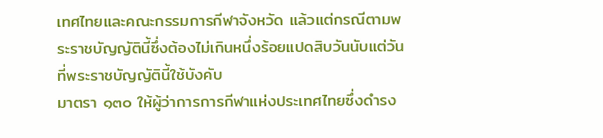เทศไทยและคณะกรรมการกีฬาจังหวัด แล้วแต่กรณีตามพระราชบัญญัตินี้ซึ่งต้องไม่เกินหนึ่งร้อยแปดสิบวันนับแต่วันที่พระราชบัญญัตินี้ใช้บังคับ
มาตรา ๑๓๐ ให้ผู้ว่าการการกีฬาแห่งประเทศไทยซึ่งดำรง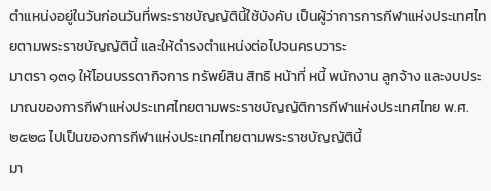ตำแหน่งอยู่ในวันก่อนวันที่พระราชบัญญัตินี้ใช้บังคับ เป็นผู้ว่าการการกีฬาแห่งประเทศไทยตามพระราชบัญญัตินี้ และให้ดำรงตำแหน่งต่อไปจนครบวาระ
มาตรา ๑๓๑ ให้โอนบรรดากิจการ ทรัพย์สิน สิทธิ หน้าที่ หนี้ พนักงาน ลูกจ้าง และงบประมาณของการกีฬาแห่งประเทศไทยตามพระราชบัญญัติการกีฬาแห่งประเทศไทย พ.ศ. ๒๕๒๘ ไปเป็นของการกีฬาแห่งประเทศไทยตามพระราชบัญญัตินี้
มา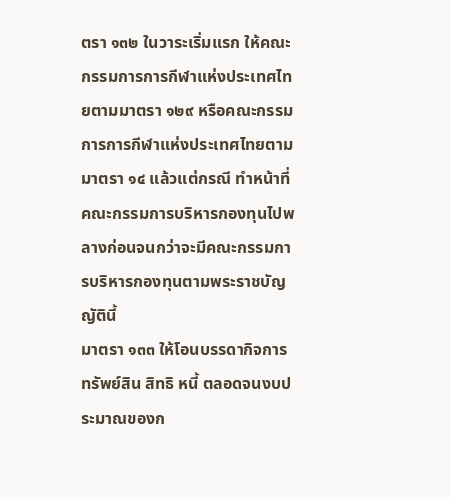ตรา ๑๓๒ ในวาระเริ่มแรก ให้คณะกรรมการการกีฬาแห่งประเทศไทยตามมาตรา ๑๒๙ หรือคณะกรรมการการกีฬาแห่งประเทศไทยตามมาตรา ๑๔ แล้วแต่กรณี ทำหน้าที่คณะกรรมการบริหารกองทุนไปพลางก่อนจนกว่าจะมีคณะกรรมการบริหารกองทุนตามพระราชบัญญัตินี้
มาตรา ๑๓๓ ให้โอนบรรดากิจการ ทรัพย์สิน สิทธิ หนี้ ตลอดจนงบประมาณของก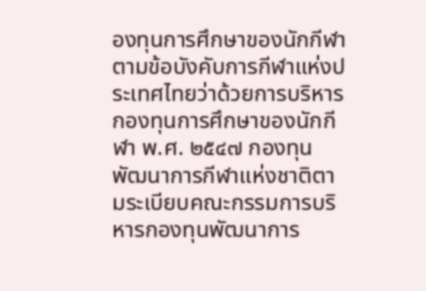องทุนการศึกษาของนักกีฬาตามข้อบังคับการกีฬาแห่งประเทศไทยว่าด้วยการบริหารกองทุนการศึกษาของนักกีฬา พ.ศ. ๒๕๔๗ กองทุนพัฒนาการกีฬาแห่งชาติตามระเบียบคณะกรรมการบริหารกองทุนพัฒนาการ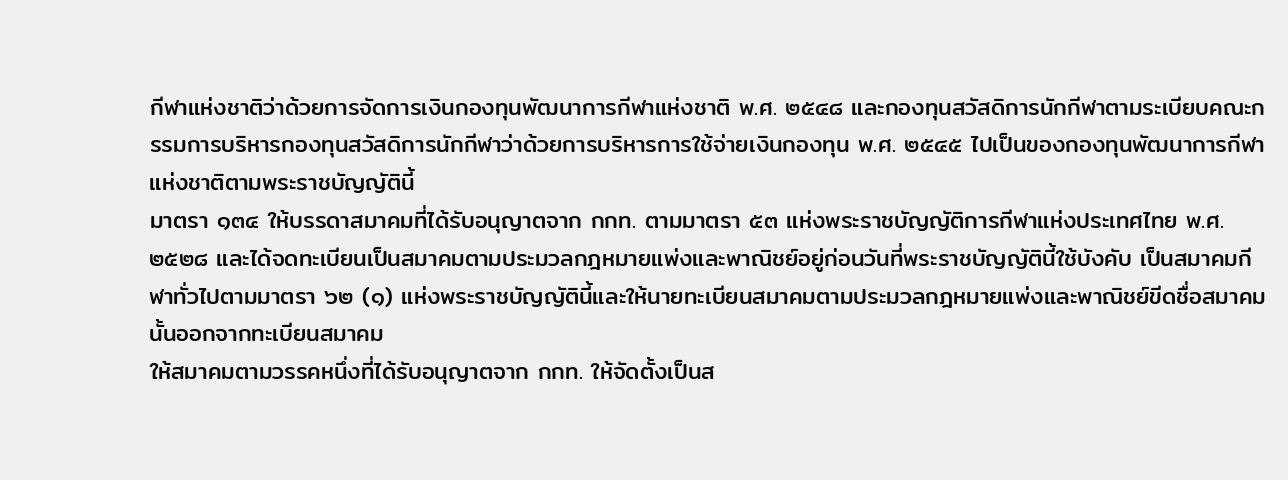กีฬาแห่งชาติว่าด้วยการจัดการเงินกองทุนพัฒนาการกีฬาแห่งชาติ พ.ศ. ๒๕๔๘ และกองทุนสวัสดิการนักกีฬาตามระเบียบคณะกรรมการบริหารกองทุนสวัสดิการนักกีฬาว่าด้วยการบริหารการใช้จ่ายเงินกองทุน พ.ศ. ๒๕๔๕ ไปเป็นของกองทุนพัฒนาการกีฬาแห่งชาติตามพระราชบัญญัตินี้
มาตรา ๑๓๔ ให้บรรดาสมาคมที่ได้รับอนุญาตจาก กกท. ตามมาตรา ๕๓ แห่งพระราชบัญญัติการกีฬาแห่งประเทศไทย พ.ศ. ๒๕๒๘ และได้จดทะเบียนเป็นสมาคมตามประมวลกฎหมายแพ่งและพาณิชย์อยู่ก่อนวันที่พระราชบัญญัตินี้ใช้บังคับ เป็นสมาคมกีฬาทั่วไปตามมาตรา ๖๒ (๑) แห่งพระราชบัญญัตินี้และให้นายทะเบียนสมาคมตามประมวลกฎหมายแพ่งและพาณิชย์ขีดชื่อสมาคมนั้นออกจากทะเบียนสมาคม
ให้สมาคมตามวรรคหนึ่งที่ได้รับอนุญาตจาก กกท. ให้จัดตั้งเป็นส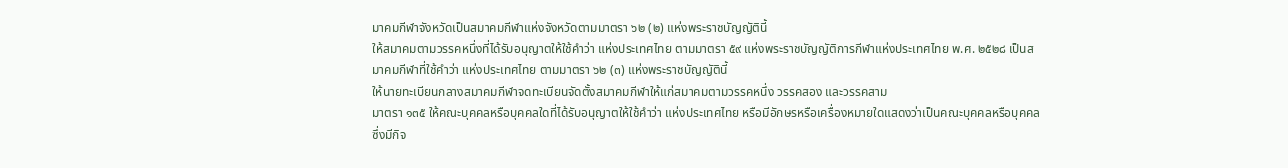มาคมกีฬาจังหวัดเป็นสมาคมกีฬาแห่งจังหวัดตามมาตรา ๖๒ (๒) แห่งพระราชบัญญัตินี้
ให้สมาคมตามวรรคหนึ่งที่ได้รับอนุญาตให้ใช้คำว่า แห่งประเทศไทย ตามมาตรา ๕๙ แห่งพระราชบัญญัติการกีฬาแห่งประเทศไทย พ.ศ. ๒๕๒๘ เป็นสมาคมกีฬาที่ใช้คำว่า แห่งประเทศไทย ตามมาตรา ๖๒ (๓) แห่งพระราชบัญญัตินี้
ให้นายทะเบียนกลางสมาคมกีฬาจดทะเบียนจัดตั้งสมาคมกีฬาให้แก่สมาคมตามวรรคหนึ่ง วรรคสอง และวรรคสาม
มาตรา ๑๓๕ ให้คณะบุคคลหรือบุคคลใดที่ได้รับอนุญาตให้ใช้คำว่า แห่งประเทศไทย หรือมีอักษรหรือเครื่องหมายใดแสดงว่าเป็นคณะบุคคลหรือบุคคลซึ่งมีกิจ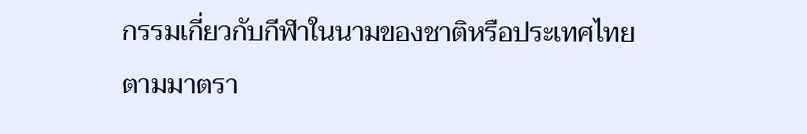กรรมเกี่ยวกับกีฬาในนามของชาติหรือประเทศไทยตามมาตรา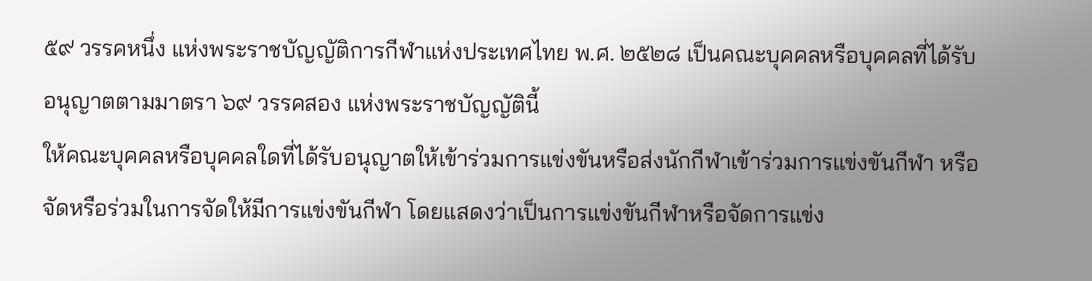๕๙ วรรคหนึ่ง แห่งพระราชบัญญัติการกีฬาแห่งประเทศไทย พ.ศ. ๒๕๒๘ เป็นคณะบุคคลหรือบุคคลที่ได้รับอนุญาตตามมาตรา ๖๙ วรรคสอง แห่งพระราชบัญญัตินี้
ให้คณะบุคคลหรือบุคคลใดที่ได้รับอนุญาตให้เข้าร่วมการแข่งขันหรือส่งนักกีฬาเข้าร่วมการแข่งขันกีฬา หรือจัดหรือร่วมในการจัดให้มีการแข่งขันกีฬา โดยแสดงว่าเป็นการแข่งขันกีฬาหรือจัดการแข่ง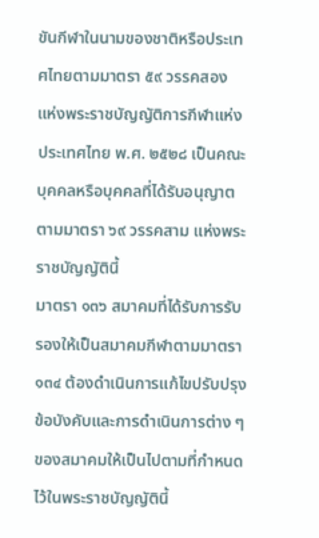ขันกีฬาในนามของชาติหรือประเทศไทยตามมาตรา ๕๙ วรรคสอง แห่งพระราชบัญญัติการกีฬาแห่งประเทศไทย พ.ศ. ๒๕๒๘ เป็นคณะบุคคลหรือบุคคลที่ได้รับอนุญาตตามมาตรา ๖๙ วรรคสาม แห่งพระราชบัญญัตินี้
มาตรา ๑๓๖ สมาคมที่ได้รับการรับรองให้เป็นสมาคมกีฬาตามมาตรา ๑๓๔ ต้องดำเนินการแก้ไขปรับปรุงข้อบังคับและการดำเนินการต่าง ๆ ของสมาคมให้เป็นไปตามที่กำหนดไว้ในพระราชบัญญัตินี้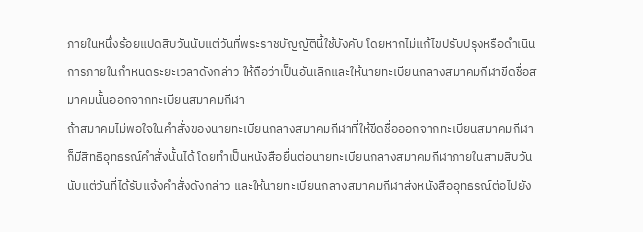ภายในหนึ่งร้อยแปดสิบวันนับแต่วันที่พระราชบัญญัตินี้ใช้บังคับ โดยหากไม่แก้ไขปรับปรุงหรือดำเนินการภายในกำหนดระยะเวลาดังกล่าว ให้ถือว่าเป็นอันเลิกและให้นายทะเบียนกลางสมาคมกีฬาขีดชื่อสมาคมนั้นออกจากทะเบียนสมาคมกีฬา
ถ้าสมาคมไม่พอใจในคำสั่งของนายทะเบียนกลางสมาคมกีฬาที่ให้ขีดชื่อออกจากทะเบียนสมาคมกีฬาก็มีสิทธิอุทธรณ์คำสั่งนั้นได้ โดยทำเป็นหนังสือยื่นต่อนายทะเบียนกลางสมาคมกีฬาภายในสามสิบวันนับแต่วันที่ได้รับแจ้งคำสั่งดังกล่าว และให้นายทะเบียนกลางสมาคมกีฬาส่งหนังสืออุทธรณ์ต่อไปยัง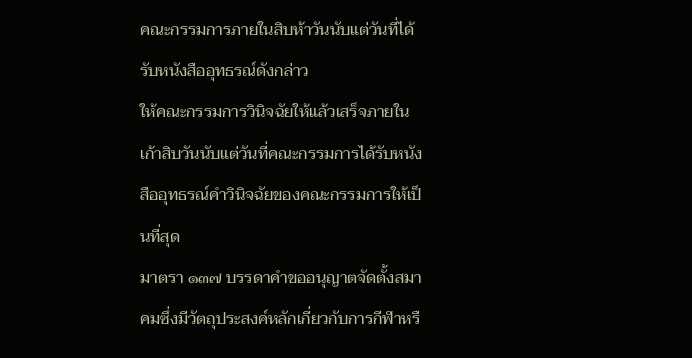คณะกรรมการภายในสิบห้าวันนับแต่วันที่ได้รับหนังสืออุทธรณ์ดังกล่าว
ให้คณะกรรมการวินิจฉัยให้แล้วเสร็จภายในเก้าสิบวันนับแต่วันที่คณะกรรมการได้รับหนังสืออุทธรณ์คำวินิจฉัยของคณะกรรมการให้เป็นที่สุด
มาตรา ๑๓๗ บรรดาคำขออนุญาตจัดตั้งสมาคมซึ่งมีวัตถุประสงค์หลักเกี่ยวกับการกีฬาหรื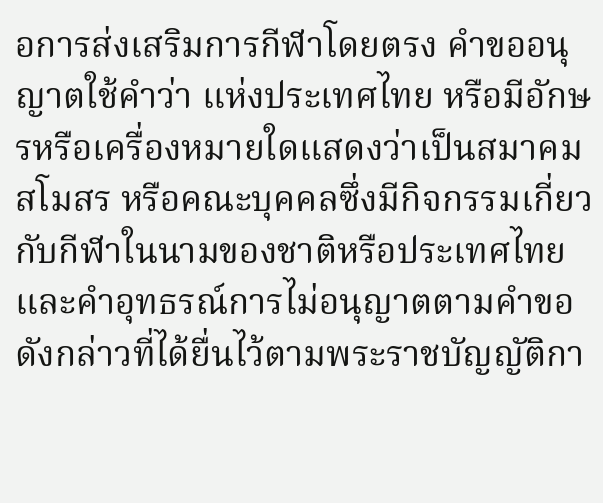อการส่งเสริมการกีฬาโดยตรง คำขออนุญาตใช้คำว่า แห่งประเทศไทย หรือมีอักษรหรือเครื่องหมายใดแสดงว่าเป็นสมาคม สโมสร หรือคณะบุคคลซึ่งมีกิจกรรมเกี่ยวกับกีฬาในนามของชาติหรือประเทศไทยและคำอุทธรณ์การไม่อนุญาตตามคำขอดังกล่าวที่ได้ยื่นไว้ตามพระราชบัญญัติกา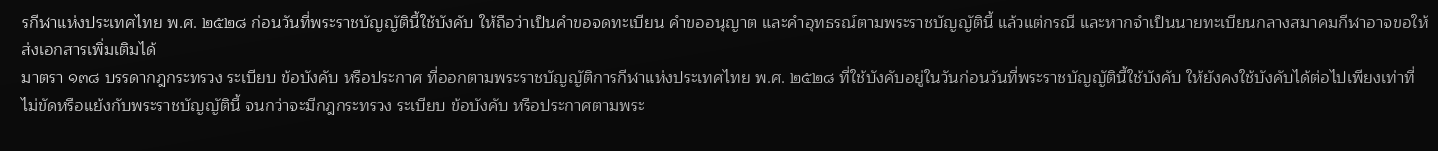รกีฬาแห่งประเทศไทย พ.ศ. ๒๕๒๘ ก่อนวันที่พระราชบัญญัตินี้ใช้บังคับ ให้ถือว่าเป็นคำขอจดทะเบียน คำขออนุญาต และคำอุทธรณ์ตามพระราชบัญญัตินี้ แล้วแต่กรณี และหากจำเป็นนายทะเบียนกลางสมาคมกีฬาอาจขอให้ส่งเอกสารเพิ่มเติมได้
มาตรา ๑๓๘ บรรดากฎกระทรวง ระเบียบ ข้อบังคับ หรือประกาศ ที่ออกตามพระราชบัญญัติการกีฬาแห่งประเทศไทย พ.ศ. ๒๕๒๘ ที่ใช้บังคับอยู่ในวันก่อนวันที่พระราชบัญญัตินี้ใช้บังคับ ให้ยังคงใช้บังคับได้ต่อไปเพียงเท่าที่ไม่ขัดหรือแย้งกับพระราชบัญญัตินี้ จนกว่าจะมีกฎกระทรวง ระเบียบ ข้อบังคับ หรือประกาศตามพระ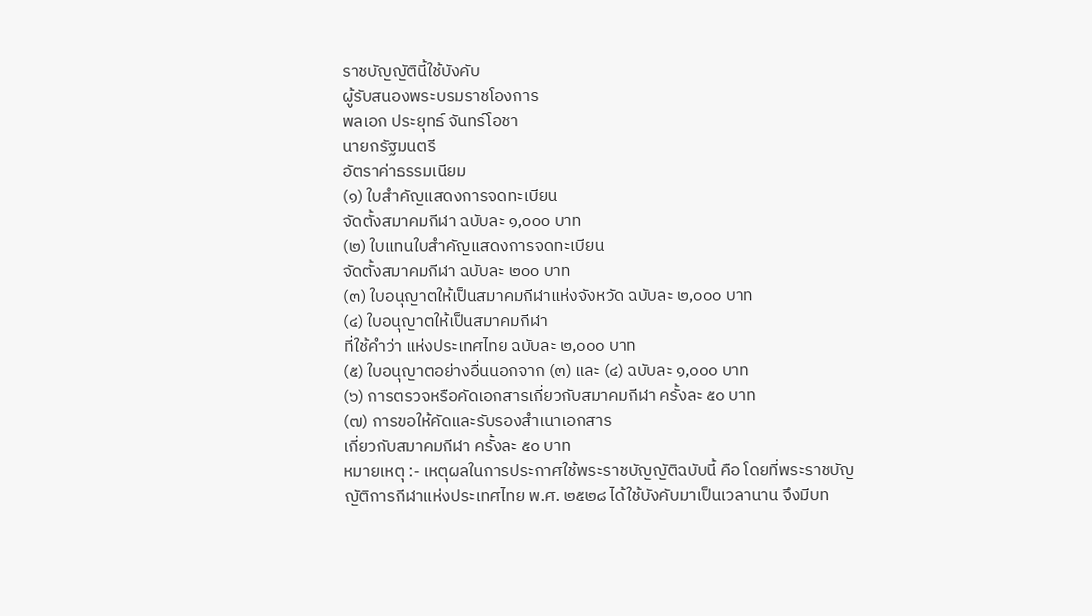ราชบัญญัตินี้ใช้บังคับ
ผู้รับสนองพระบรมราชโองการ
พลเอก ประยุทธ์ จันทร์โอชา
นายกรัฐมนตรี
อัตราค่าธรรมเนียม
(๑) ใบสำคัญแสดงการจดทะเบียน
จัดตั้งสมาคมกีฬา ฉบับละ ๑,๐๐๐ บาท
(๒) ใบแทนใบสำคัญแสดงการจดทะเบียน
จัดตั้งสมาคมกีฬา ฉบับละ ๒๐๐ บาท
(๓) ใบอนุญาตให้เป็นสมาคมกีฬาแห่งจังหวัด ฉบับละ ๒,๐๐๐ บาท
(๔) ใบอนุญาตให้เป็นสมาคมกีฬา
ที่ใช้คำว่า แห่งประเทศไทย ฉบับละ ๒,๐๐๐ บาท
(๕) ใบอนุญาตอย่างอื่นนอกจาก (๓) และ (๔) ฉบับละ ๑,๐๐๐ บาท
(๖) การตรวจหรือคัดเอกสารเกี่ยวกับสมาคมกีฬา ครั้งละ ๕๐ บาท
(๗) การขอให้คัดและรับรองสำเนาเอกสาร
เกี่ยวกับสมาคมกีฬา ครั้งละ ๕๐ บาท
หมายเหตุ :- เหตุผลในการประกาศใช้พระราชบัญญัติฉบับนี้ คือ โดยที่พระราชบัญญัติการกีฬาแห่งประเทศไทย พ.ศ. ๒๕๒๘ ได้ใช้บังคับมาเป็นเวลานาน จึงมีบท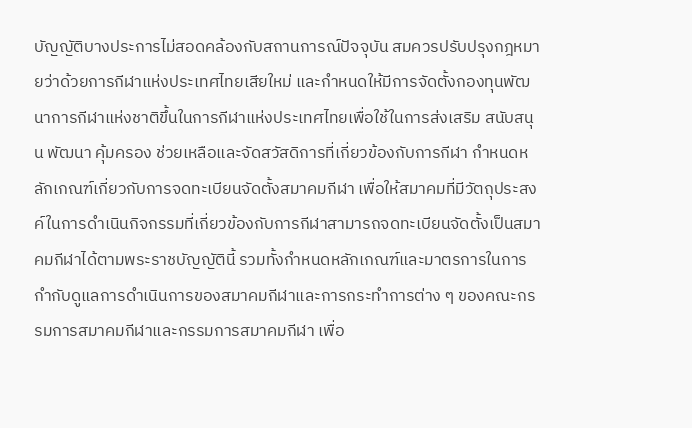บัญญัติบางประการไม่สอดคล้องกับสถานการณ์ปัจจุบัน สมควรปรับปรุงกฎหมายว่าด้วยการกีฬาแห่งประเทศไทยเสียใหม่ และกำหนดให้มีการจัดตั้งกองทุนพัฒนาการกีฬาแห่งชาติขึ้นในการกีฬาแห่งประเทศไทยเพื่อใช้ในการส่งเสริม สนับสนุน พัฒนา คุ้มครอง ช่วยเหลือและจัดสวัสดิการที่เกี่ยวข้องกับการกีฬา กำหนดหลักเกณฑ์เกี่ยวกับการจดทะเบียนจัดตั้งสมาคมกีฬา เพื่อให้สมาคมที่มีวัตถุประสงค์ในการดำเนินกิจกรรมที่เกี่ยวข้องกับการกีฬาสามารถจดทะเบียนจัดตั้งเป็นสมาคมกีฬาได้ตามพระราชบัญญัตินี้ รวมทั้งกำหนดหลักเกณฑ์และมาตรการในการกำกับดูแลการดำเนินการของสมาคมกีฬาและการกระทำการต่าง ๆ ของคณะกรรมการสมาคมกีฬาและกรรมการสมาคมกีฬา เพื่อ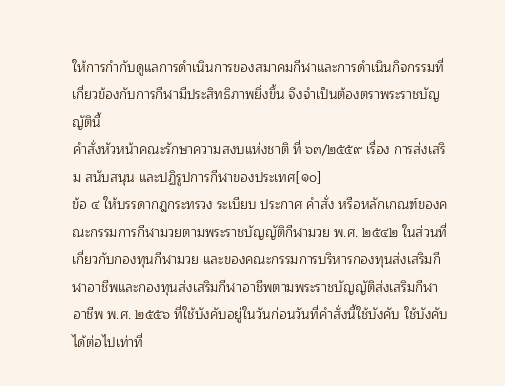ให้การกำกับดูแลการดำเนินการของสมาคมกีฬาและการดำเนินกิจกรรมที่เกี่ยวข้องกับการกีฬามีประสิทธิภาพยิ่งขึ้น จึงจำเป็นต้องตราพระราชบัญญัตินี้
คำสั่งหัวหน้าคณะรักษาความสงบแห่งชาติ ที่ ๖๓/๒๕๕๙ เรื่อง การส่งเสริม สนับสนุน และปฏิรูปการกีฬาของประเทศ[๑๐]
ข้อ ๔ ให้บรรดากฎกระทรวง ระเบียบ ประกาศ คำสั่ง หรือหลักเกณฑ์ของคณะกรรมการกีฬามวยตามพระราชบัญญัติกีฬามวย พ.ศ. ๒๕๔๒ ในส่วนที่เกี่ยวกับกองทุนกีฬามวย และของคณะกรรมการบริหารกองทุนส่งเสริมกีฬาอาชีพและกองทุนส่งเสริมกีฬาอาชีพตามพระราชบัญญัติส่งเสริมกีฬาอาชีพ พ.ศ. ๒๕๕๖ ที่ใช้บังคับอยู่ในวันก่อนวันที่คำสั่งนี้ใช้บังคับ ใช้บังคับได้ต่อไปเท่าที่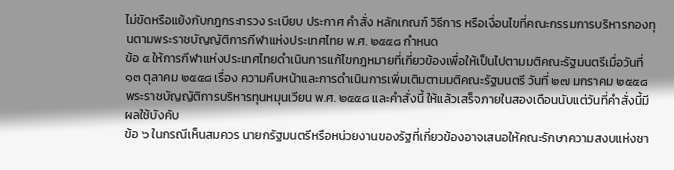ไม่ขัดหรือแย้งกับกฎกระทรวง ระเบียบ ประกาศ คำสั่ง หลักเกณฑ์ วิธีการ หรือเงื่อนไขที่คณะกรรมการบริหารกองทุนตามพระราชบัญญัติการกีฬาแห่งประเทศไทย พ.ศ. ๒๕๕๘ กำหนด
ข้อ ๕ ให้การกีฬาแห่งประเทศไทยดำเนินการแก้ไขกฎหมายที่เกี่ยวข้องเพื่อให้เป็นไปตามมติคณะรัฐมนตรีเมื่อวันที่ ๑๓ ตุลาคม ๒๕๕๘ เรื่อง ความคืบหน้าและการดำเนินการเพิ่มเติมตามมติคณะรัฐมนตรี วันที่ ๒๗ มกราคม ๒๕๕๘ พระราชบัญญัติการบริหารทุนหมุนเวียน พ.ศ. ๒๕๕๘ และคำสั่งนี้ ให้แล้วเสร็จภายในสองเดือนนับแต่วันที่คำสั่งนี้มีผลใช้บังคับ
ข้อ ๖ ในกรณีเห็นสมควร นายกรัฐมนตรีหรือหน่วยงานของรัฐที่เกี่ยวข้องอาจเสนอให้คณะรักษาความสงบแห่งชา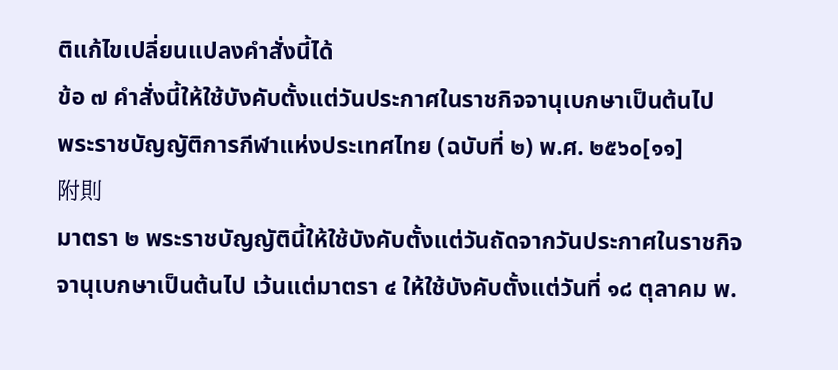ติแก้ไขเปลี่ยนแปลงคำสั่งนี้ได้
ข้อ ๗ คำสั่งนี้ให้ใช้บังคับตั้งแต่วันประกาศในราชกิจจานุเบกษาเป็นต้นไป
พระราชบัญญัติการกีฬาแห่งประเทศไทย (ฉบับที่ ๒) พ.ศ. ๒๕๖๐[๑๑]
附則
มาตรา ๒ พระราชบัญญัตินี้ให้ใช้บังคับตั้งแต่วันถัดจากวันประกาศในราชกิจจานุเบกษาเป็นต้นไป เว้นแต่มาตรา ๔ ให้ใช้บังคับตั้งแต่วันที่ ๑๘ ตุลาคม พ.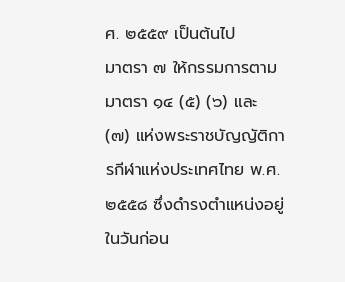ศ. ๒๕๕๙ เป็นต้นไป
มาตรา ๗ ให้กรรมการตามมาตรา ๑๔ (๕) (๖) และ (๗) แห่งพระราชบัญญัติการกีฬาแห่งประเทศไทย พ.ศ. ๒๕๕๘ ซึ่งดำรงตำแหน่งอยู่ในวันก่อน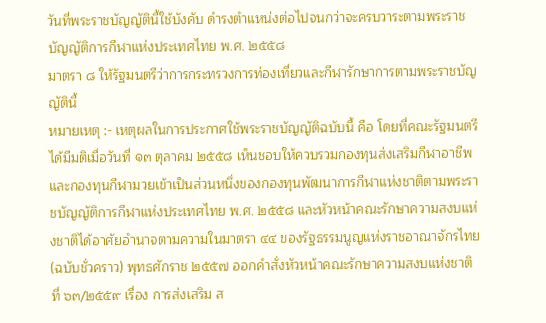วันที่พระราชบัญญัตินี้ใช้บังคับ ดำรงตำแหน่งต่อไปจนกว่าจะครบวาระตามพระราชบัญญัติการกีฬาแห่งประเทศไทย พ.ศ. ๒๕๕๘
มาตรา ๘ ให้รัฐมนตรีว่าการกระทรวงการท่องเที่ยวและกีฬารักษาการตามพระราชบัญญัตินี้
หมายเหตุ :- เหตุผลในการประกาศใช้พระราชบัญญัติฉบับนี้ คือ โดยที่คณะรัฐมนตรีได้มีมติเมื่อวันที่ ๑๓ ตุลาคม ๒๕๕๘ เห็นชอบให้ควบรวมกองทุนส่งเสริมกีฬาอาชีพและกองทุนกีฬามวยเข้าเป็นส่วนหนึ่งของกองทุนพัฒนาการกีฬาแห่งชาติตามพระราชบัญญัติการกีฬาแห่งประเทศไทย พ.ศ. ๒๕๕๘ และหัวหน้าคณะรักษาความสงบแห่งชาติได้อาศัยอำนาจตามความในมาตรา ๔๔ ของรัฐธรรมนูญแห่งราชอาณาจักรไทย (ฉบับชั่วคราว) พุทธศักราช ๒๕๕๗ ออกคำสั่งหัวหน้าคณะรักษาความสงบแห่งชาติ ที่ ๖๓/๒๕๕๙ เรื่อง การส่งเสริม ส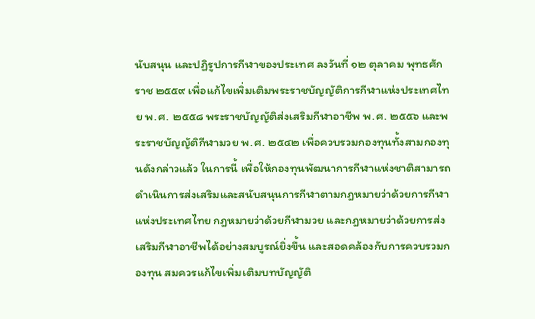นับสนุน และปฏิรูปการกีฬาของประเทศ ลงวันที่ ๑๒ ตุลาคม พุทธศักราช ๒๕๕๙ เพื่อแก้ไขเพิ่มเติมพระราชบัญญัติการกีฬาแห่งประเทศไทย พ.ศ. ๒๕๕๘ พระราชบัญญัติส่งเสริมกีฬาอาชีพ พ.ศ. ๒๕๕๖ และพระราชบัญญัติกีฬามวย พ.ศ. ๒๕๔๒ เพื่อควบรวมกองทุนทั้งสามกองทุนดังกล่าวแล้ว ในการนี้ เพื่อให้กองทุนพัฒนาการกีฬาแห่งชาติสามารถดำเนินการส่งเสริมและสนับสนุนการกีฬาตามกฎหมายว่าด้วยการกีฬาแห่งประเทศไทย กฎหมายว่าด้วยกีฬามวย และกฎหมายว่าด้วยการส่งเสริมกีฬาอาชีพได้อย่างสมบูรณ์ยิ่งขึ้น และสอดคล้องกับการควบรวมกองทุน สมควรแก้ไขเพิ่มเติมบทบัญญัติ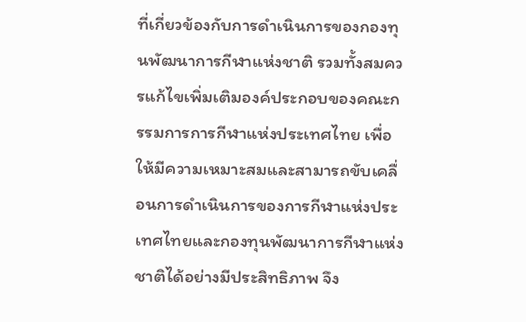ที่เกี่ยวข้องกับการดำเนินการของกองทุนพัฒนาการกีฬาแห่งชาติ รวมทั้งสมควรแก้ไขเพิ่มเติมองค์ประกอบของคณะกรรมการการกีฬาแห่งประเทศไทย เพื่อให้มีความเหมาะสมและสามารถขับเคลื่อนการดำเนินการของการกีฬาแห่งประเทศไทยและกองทุนพัฒนาการกีฬาแห่งชาติได้อย่างมีประสิทธิภาพ จึง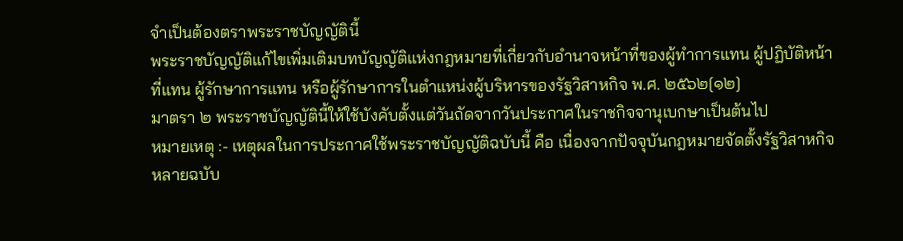จำเป็นต้องตราพระราชบัญญัตินี้
พระราชบัญญัติแก้ไขเพิ่มเติมบทบัญญัติแห่งกฎหมายที่เกี่ยวกับอำนาจหน้าที่ของผู้ทำการแทน ผู้ปฏิบัติหน้าที่แทน ผู้รักษาการแทน หรือผู้รักษาการในตำแหน่งผู้บริหารของรัฐวิสาหกิจ พ.ศ. ๒๕๖๒[๑๒]
มาตรา ๒ พระราชบัญญัตินี้ให้ใช้บังคับตั้งแต่วันถัดจากวันประกาศในราชกิจจานุเบกษาเป็นต้นไป
หมายเหตุ :- เหตุผลในการประกาศใช้พระราชบัญญัติฉบับนี้ คือ เนื่องจากปัจจุบันกฎหมายจัดตั้งรัฐวิสาหกิจหลายฉบับ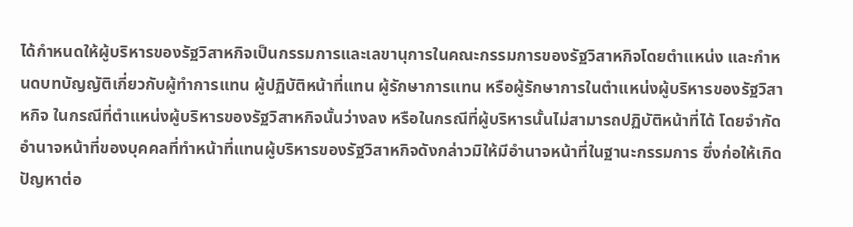ได้กำหนดให้ผู้บริหารของรัฐวิสาหกิจเป็นกรรมการและเลขานุการในคณะกรรมการของรัฐวิสาหกิจโดยตำแหน่ง และกำหนดบทบัญญัติเกี่ยวกับผู้ทำการแทน ผู้ปฏิบัติหน้าที่แทน ผู้รักษาการแทน หรือผู้รักษาการในตำแหน่งผู้บริหารของรัฐวิสาหกิจ ในกรณีที่ตำแหน่งผู้บริหารของรัฐวิสาหกิจนั้นว่างลง หรือในกรณีที่ผู้บริหารนั้นไม่สามารถปฏิบัติหน้าที่ได้ โดยจำกัดอำนาจหน้าที่ของบุคคลที่ทำหน้าที่แทนผู้บริหารของรัฐวิสาหกิจดังกล่าวมิให้มีอำนาจหน้าที่ในฐานะกรรมการ ซึ่งก่อให้เกิดปัญหาต่อ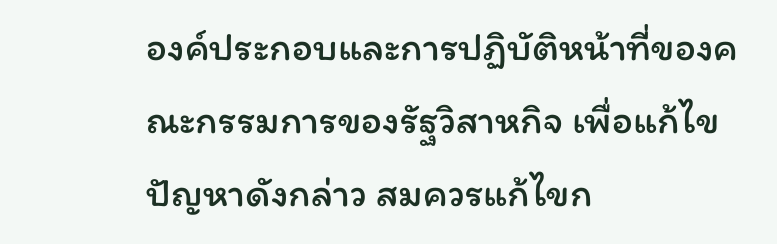องค์ประกอบและการปฏิบัติหน้าที่ของคณะกรรมการของรัฐวิสาหกิจ เพื่อแก้ไขปัญหาดังกล่าว สมควรแก้ไขก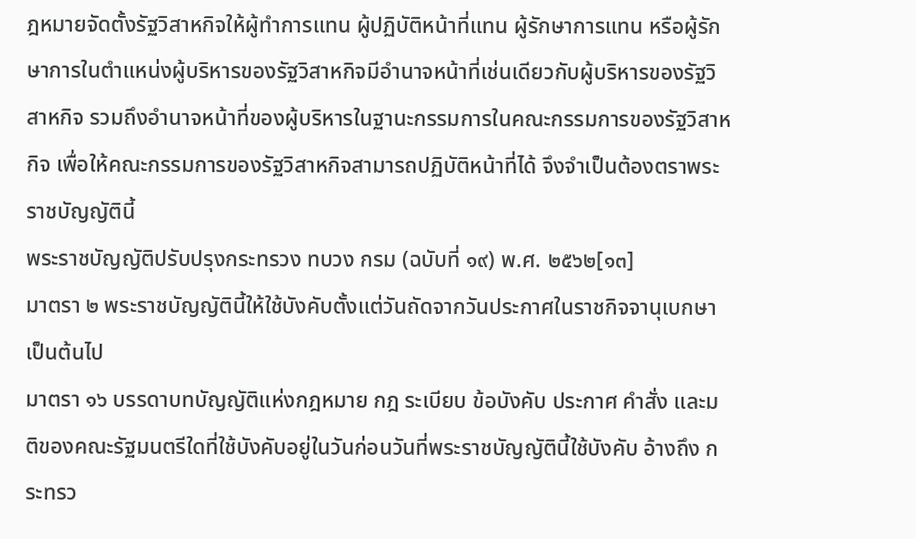ฎหมายจัดตั้งรัฐวิสาหกิจให้ผู้ทำการแทน ผู้ปฏิบัติหน้าที่แทน ผู้รักษาการแทน หรือผู้รักษาการในตำแหน่งผู้บริหารของรัฐวิสาหกิจมีอำนาจหน้าที่เช่นเดียวกับผู้บริหารของรัฐวิสาหกิจ รวมถึงอำนาจหน้าที่ของผู้บริหารในฐานะกรรมการในคณะกรรมการของรัฐวิสาหกิจ เพื่อให้คณะกรรมการของรัฐวิสาหกิจสามารถปฏิบัติหน้าที่ได้ จึงจำเป็นต้องตราพระราชบัญญัตินี้
พระราชบัญญัติปรับปรุงกระทรวง ทบวง กรม (ฉบับที่ ๑๙) พ.ศ. ๒๕๖๒[๑๓]
มาตรา ๒ พระราชบัญญัตินี้ให้ใช้บังคับตั้งแต่วันถัดจากวันประกาศในราชกิจจานุเบกษาเป็นต้นไป
มาตรา ๑๖ บรรดาบทบัญญัติแห่งกฎหมาย กฎ ระเบียบ ข้อบังคับ ประกาศ คำสั่ง และมติของคณะรัฐมนตรีใดที่ใช้บังคับอยู่ในวันก่อนวันที่พระราชบัญญัตินี้ใช้บังคับ อ้างถึง กระทรว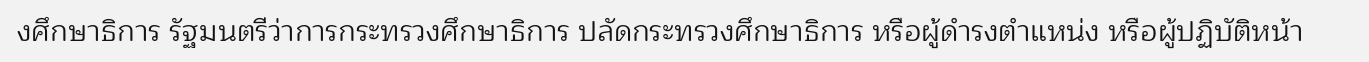งศึกษาธิการ รัฐมนตรีว่าการกระทรวงศึกษาธิการ ปลัดกระทรวงศึกษาธิการ หรือผู้ดำรงตำแหน่ง หรือผู้ปฏิบัติหน้า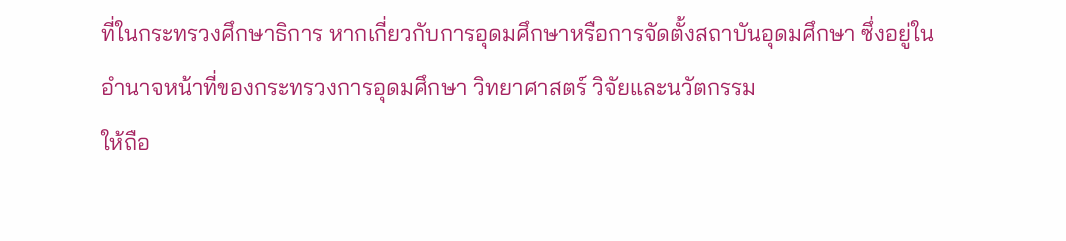ที่ในกระทรวงศึกษาธิการ หากเกี่ยวกับการอุดมศึกษาหรือการจัดตั้งสถาบันอุดมศึกษา ซึ่งอยู่ในอำนาจหน้าที่ของกระทรวงการอุดมศึกษา วิทยาศาสตร์ วิจัยและนวัตกรรม
ให้ถือ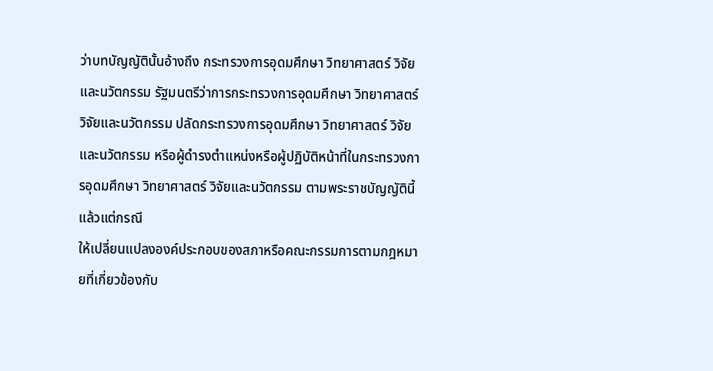ว่าบทบัญญัตินั้นอ้างถึง กระทรวงการอุดมศึกษา วิทยาศาสตร์ วิจัยและนวัตกรรม รัฐมนตรีว่าการกระทรวงการอุดมศึกษา วิทยาศาสตร์ วิจัยและนวัตกรรม ปลัดกระทรวงการอุดมศึกษา วิทยาศาสตร์ วิจัยและนวัตกรรม หรือผู้ดำรงตำแหน่งหรือผู้ปฏิบัติหน้าที่ในกระทรวงการอุดมศึกษา วิทยาศาสตร์ วิจัยและนวัตกรรม ตามพระราชบัญญัตินี้ แล้วแต่กรณี
ให้เปลี่ยนแปลงองค์ประกอบของสภาหรือคณะกรรมการตามกฎหมายที่เกี่ยวข้องกับ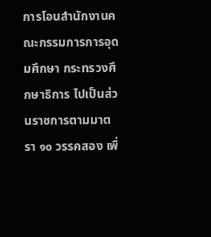การโอนสำนักงานคณะกรรมการการอุดมศึกษา กระทรวงศึกษาธิการ ไปเป็นส่วนราชการตามมาตรา ๑๐ วรรคสอง เพื่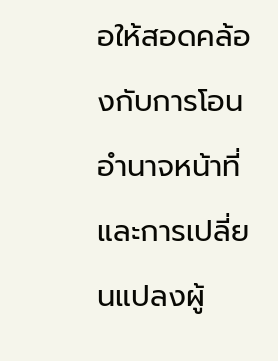อให้สอดคล้องกับการโอนอำนาจหน้าที่และการเปลี่ยนแปลงผู้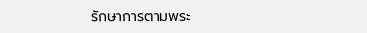รักษาการตามพระ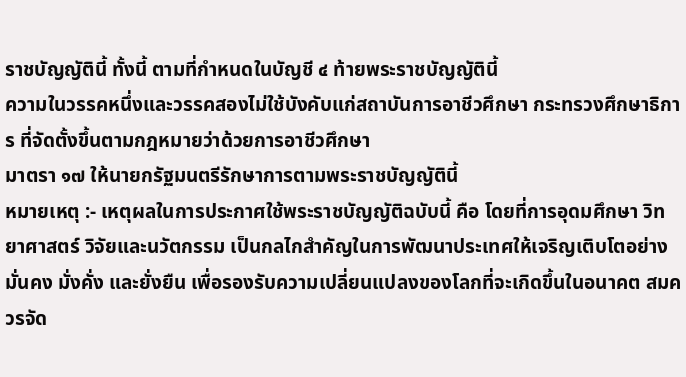ราชบัญญัตินี้ ทั้งนี้ ตามที่กำหนดในบัญชี ๔ ท้ายพระราชบัญญัตินี้
ความในวรรคหนึ่งและวรรคสองไม่ใช้บังคับแก่สถาบันการอาชีวศึกษา กระทรวงศึกษาธิการ ที่จัดตั้งขึ้นตามกฎหมายว่าด้วยการอาชีวศึกษา
มาตรา ๑๗ ให้นายกรัฐมนตรีรักษาการตามพระราชบัญญัตินี้
หมายเหตุ :- เหตุผลในการประกาศใช้พระราชบัญญัติฉบับนี้ คือ โดยที่การอุดมศึกษา วิทยาศาสตร์ วิจัยและนวัตกรรม เป็นกลไกสำคัญในการพัฒนาประเทศให้เจริญเติบโตอย่างมั่นคง มั่งคั่ง และยั่งยืน เพื่อรองรับความเปลี่ยนแปลงของโลกที่จะเกิดขึ้นในอนาคต สมควรจัด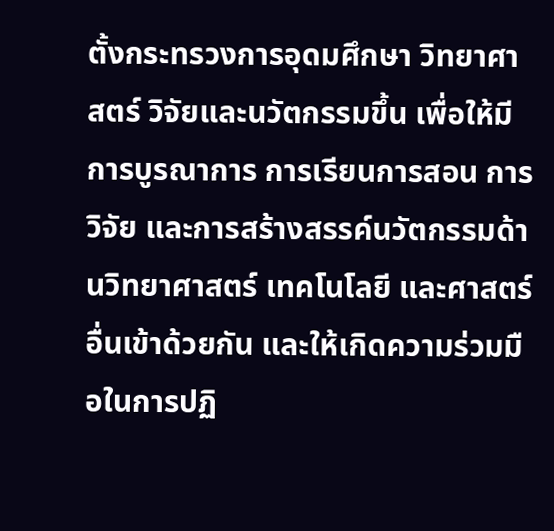ตั้งกระทรวงการอุดมศึกษา วิทยาศาสตร์ วิจัยและนวัตกรรมขึ้น เพื่อให้มีการบูรณาการ การเรียนการสอน การวิจัย และการสร้างสรรค์นวัตกรรมด้านวิทยาศาสตร์ เทคโนโลยี และศาสตร์อื่นเข้าด้วยกัน และให้เกิดความร่วมมือในการปฏิ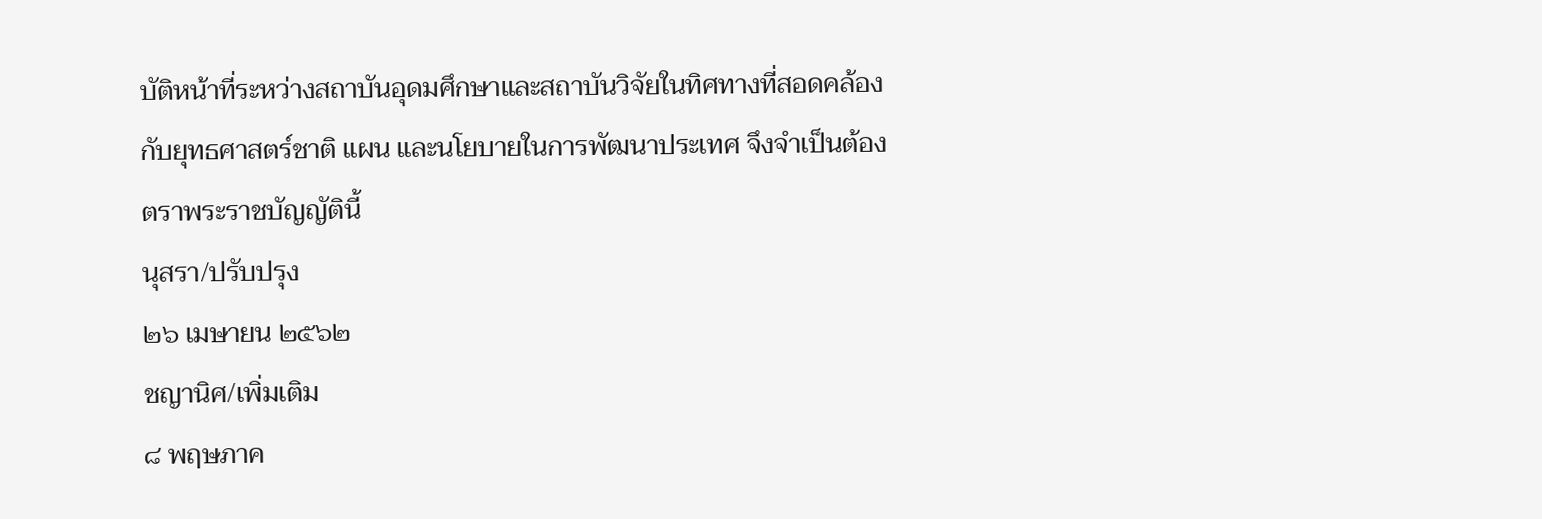บัติหน้าที่ระหว่างสถาบันอุดมศึกษาและสถาบันวิจัยในทิศทางที่สอดคล้องกับยุทธศาสตร์ชาติ แผน และนโยบายในการพัฒนาประเทศ จึงจำเป็นต้องตราพระราชบัญญัตินี้
นุสรา/ปรับปรุง
๒๖ เมษายน ๒๕๖๒
ชญานิศ/เพิ่มเติม
๘ พฤษภาค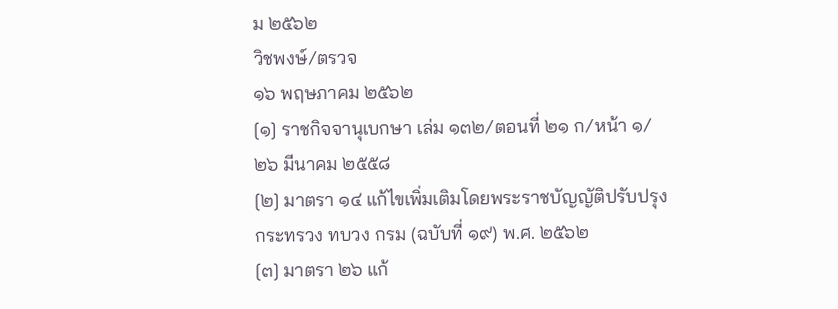ม ๒๕๖๒
วิชพงษ์/ตรวจ
๑๖ พฤษภาคม ๒๕๖๒
[๑] ราชกิจจานุเบกษา เล่ม ๑๓๒/ตอนที่ ๒๑ ก/หน้า ๑/๒๖ มีนาคม ๒๕๕๘
[๒] มาตรา ๑๔ แก้ไขเพิ่มเติมโดยพระราชบัญญัติปรับปรุงกระทรวง ทบวง กรม (ฉบับที่ ๑๙) พ.ศ. ๒๕๖๒
[๓] มาตรา ๒๖ แก้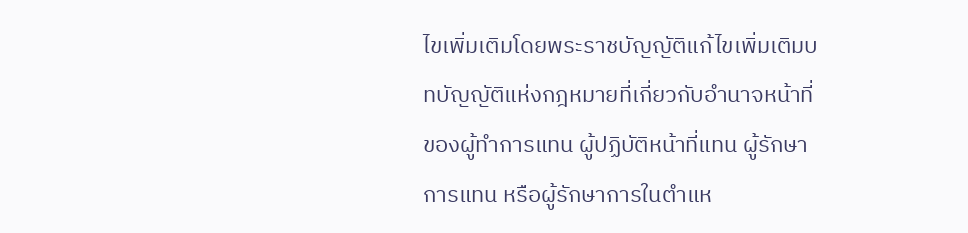ไขเพิ่มเติมโดยพระราชบัญญัติแก้ไขเพิ่มเติมบทบัญญัติแห่งกฎหมายที่เกี่ยวกับอำนาจหน้าที่ของผู้ทำการแทน ผู้ปฏิบัติหน้าที่แทน ผู้รักษาการแทน หรือผู้รักษาการในตำแห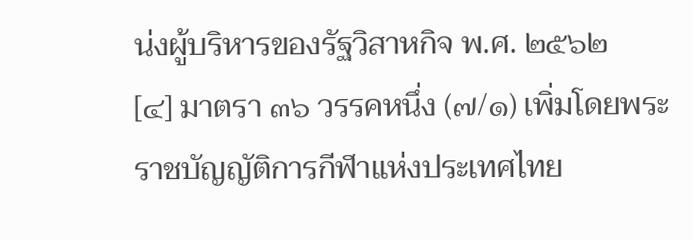น่งผู้บริหารของรัฐวิสาหกิจ พ.ศ. ๒๕๖๒
[๔] มาตรา ๓๖ วรรคหนึ่ง (๗/๑) เพิ่มโดยพระราชบัญญัติการกีฬาแห่งประเทศไทย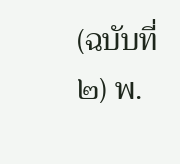(ฉบับที่ ๒) พ.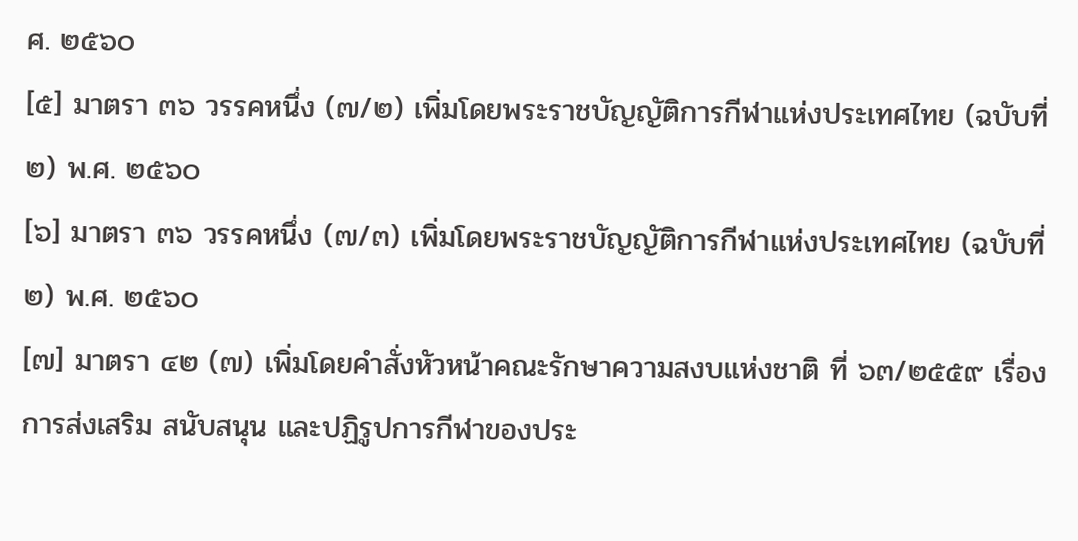ศ. ๒๕๖๐
[๕] มาตรา ๓๖ วรรคหนึ่ง (๗/๒) เพิ่มโดยพระราชบัญญัติการกีฬาแห่งประเทศไทย (ฉบับที่ ๒) พ.ศ. ๒๕๖๐
[๖] มาตรา ๓๖ วรรคหนึ่ง (๗/๓) เพิ่มโดยพระราชบัญญัติการกีฬาแห่งประเทศไทย (ฉบับที่ ๒) พ.ศ. ๒๕๖๐
[๗] มาตรา ๔๒ (๗) เพิ่มโดยคำสั่งหัวหน้าคณะรักษาความสงบแห่งชาติ ที่ ๖๓/๒๕๕๙ เรื่อง การส่งเสริม สนับสนุน และปฏิรูปการกีฬาของประ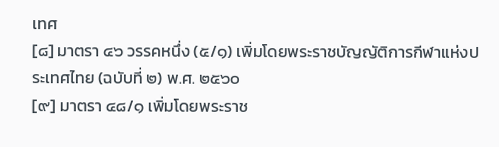เทศ
[๘] มาตรา ๔๖ วรรคหนึ่ง (๕/๑) เพิ่มโดยพระราชบัญญัติการกีฬาแห่งประเทศไทย (ฉบับที่ ๒) พ.ศ. ๒๕๖๐
[๙] มาตรา ๔๘/๑ เพิ่มโดยพระราช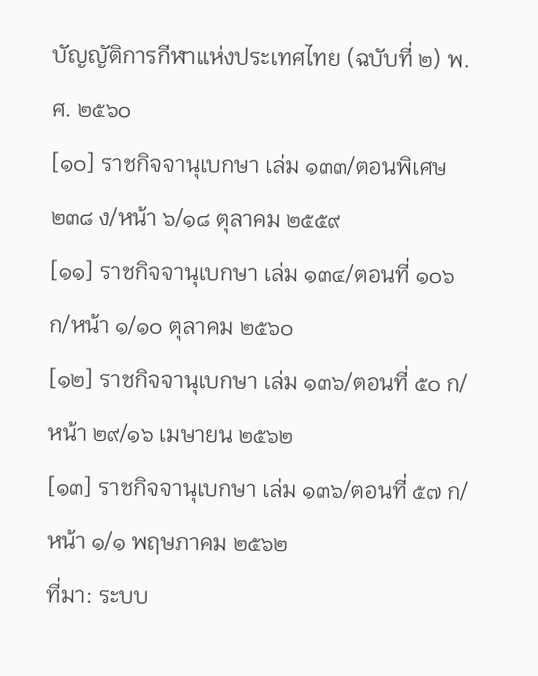บัญญัติการกีฬาแห่งประเทศไทย (ฉบับที่ ๒) พ.ศ. ๒๕๖๐
[๑๐] ราชกิจจานุเบกษา เล่ม ๑๓๓/ตอนพิเศษ ๒๓๘ ง/หน้า ๖/๑๘ ตุลาคม ๒๕๕๙
[๑๑] ราชกิจจานุเบกษา เล่ม ๑๓๔/ตอนที่ ๑๐๖ ก/หน้า ๑/๑๐ ตุลาคม ๒๕๖๐
[๑๒] ราชกิจจานุเบกษา เล่ม ๑๓๖/ตอนที่ ๕๐ ก/หน้า ๒๙/๑๖ เมษายน ๒๕๖๒
[๑๓] ราชกิจจานุเบกษา เล่ม ๑๓๖/ตอนที่ ๕๗ ก/หน้า ๑/๑ พฤษภาคม ๒๕๖๒
ที่มา: ระบบ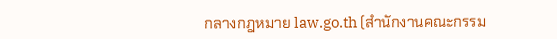กลางกฎหมาย law.go.th (สำนักงานคณะกรรม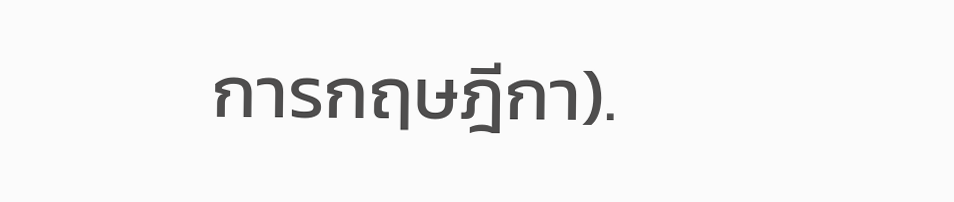การกฤษฎีกา).